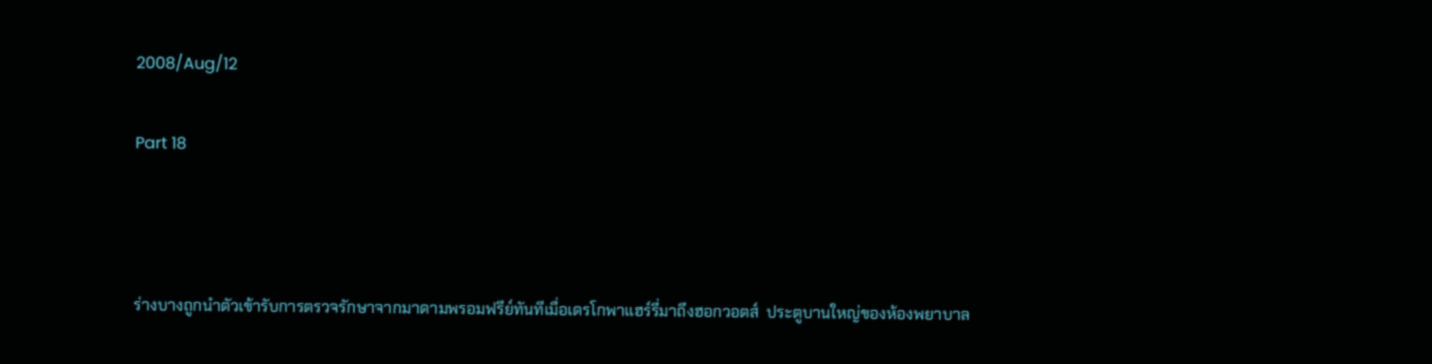2008/Aug/12

Part 18



ร่างบางถูกนำตัวเข้ารับการตรวจรักษาจากมาดามพรอมฟรีย์ทันทีเมื่อเดรโกพาแฮร์รี่มาถึงฮอกวอตส์  ประตูบานใหญ่ของห้องพยาบาล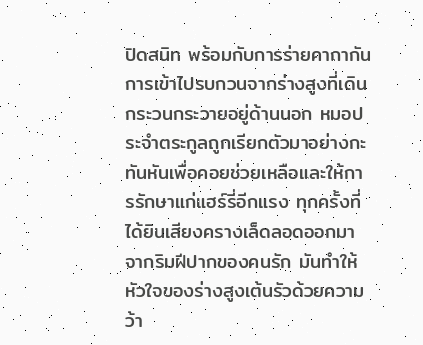ปิดสนิท พร้อมกับการร่ายคาถากันการเข้าไปรบกวนจากร่างสูงที่เดินกระวนกระวายอยู่ด้านนอก หมอประจำตระกูลถูกเรียกตัวมาอย่างกะทันหันเพื่อคอยช่วยเหลือและให้การรักษาแก่แฮร์รี่อีกแรง ทุกครั้งที่ได้ยินเสียงครางเล็ดลอดออกมาจากริมฝีปากของคนรัก มันทำให้หัวใจของร่างสูงเต้นรัวด้วยความว้า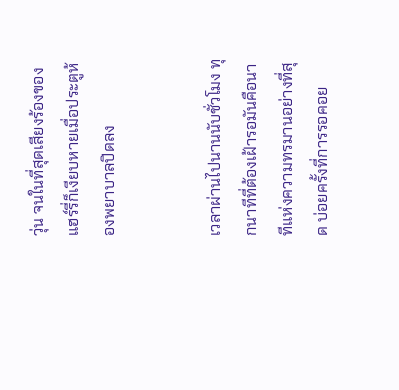วุ่น จนในที่สุดเสียงร้องของแฮร์รี่ก็เงียบหายเมื่อประตูห้องพยาบาลปิดลง


เวลาผ่านไปนานนับชั่วโมง ทุกนาทีที่ต้องเฝ้ารอมันคือนาทีแห่งความทรมานอย่างที่สุด บ่อยครั้งที่การรอคอย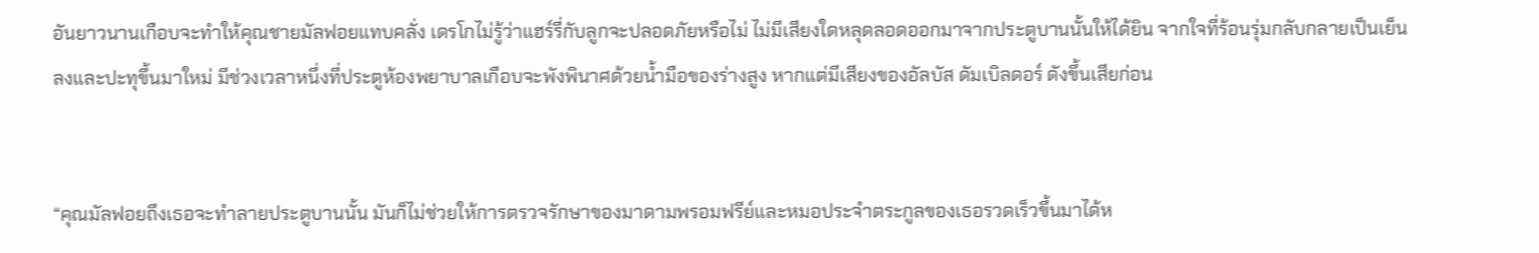อันยาวนานเกือบจะทำให้คุณชายมัลฟอยแทบคลั่ง เดรโกไม่รู้ว่าแฮร์รี่กับลูกจะปลอดภัยหรือไม่ ไม่มีเสียงใดหลุดลอดออกมาจากประตูบานนั้นให้ได้ยิน จากใจที่ร้อนรุ่มกลับกลายเป็นเย็นลงและปะทุขึ้นมาใหม่ มีช่วงเวลาหนึ่งที่ประตูห้องพยาบาลเกือบจะพังพินาศด้วยน้ำมือของร่างสูง หากแต่มีเสียงของอัลบัส ดัมเบิลดอร์ ดังขึ้นเสียก่อน


“คุณมัลฟอยถึงเธอจะทำลายประตูบานนั้น มันก็ไม่ช่วยให้การตรวจรักษาของมาดามพรอมฟรีย์และหมอประจำตระกูลของเธอรวดเร็วขึ้นมาได้ห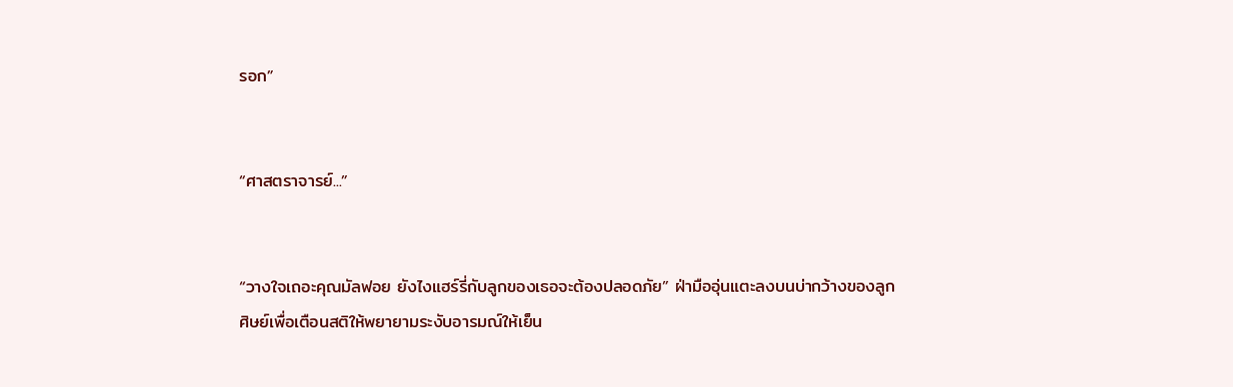รอก”


“ศาสตราจารย์...”


“วางใจเถอะคุณมัลฟอย ยังไงแฮร์รี่กับลูกของเธอจะต้องปลอดภัย” ฝ่ามืออุ่นแตะลงบนบ่ากว้างของลูกศิษย์เพื่อเตือนสติให้พยายามระงับอารมณ์ให้เย็น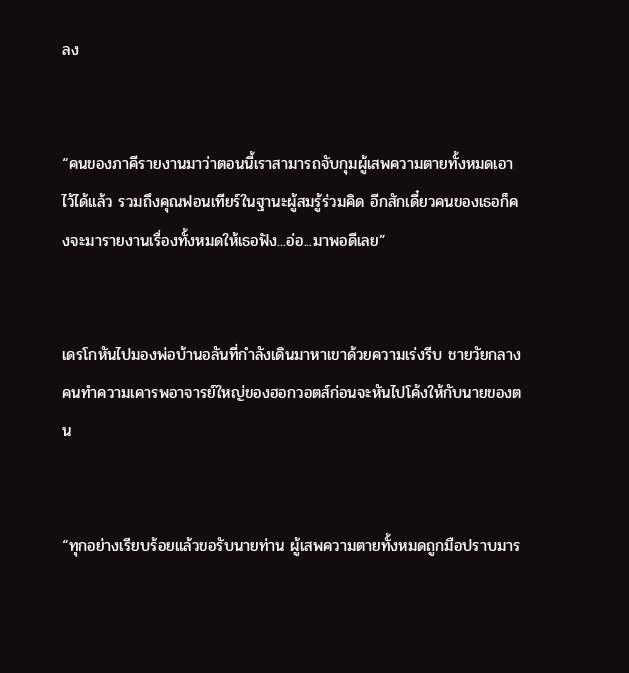ลง


“คนของภาคีรายงานมาว่าตอนนี้เราสามารถจับกุมผู้เสพความตายทั้งหมดเอาไว้ได้แล้ว รวมถึงคุณฟอนเทียร์ในฐานะผู้สมรู้ร่วมคิด อีกสักเดี๋ยวคนของเธอก็คงจะมารายงานเรื่องทั้งหมดให้เธอฟัง...อ่อ...มาพอดีเลย”


เดรโกหันไปมองพ่อบ้านอลันที่กำลังเดินมาหาเขาด้วยความเร่งรีบ ชายวัยกลางคนทำความเคารพอาจารย์ใหญ่ของฮอกวอตส์ก่อนจะหันไปโค้งให้กับนายของตน


“ทุกอย่างเรียบร้อยแล้วขอรับนายท่าน ผู้เสพความตายทั้งหมดถูกมือปราบมาร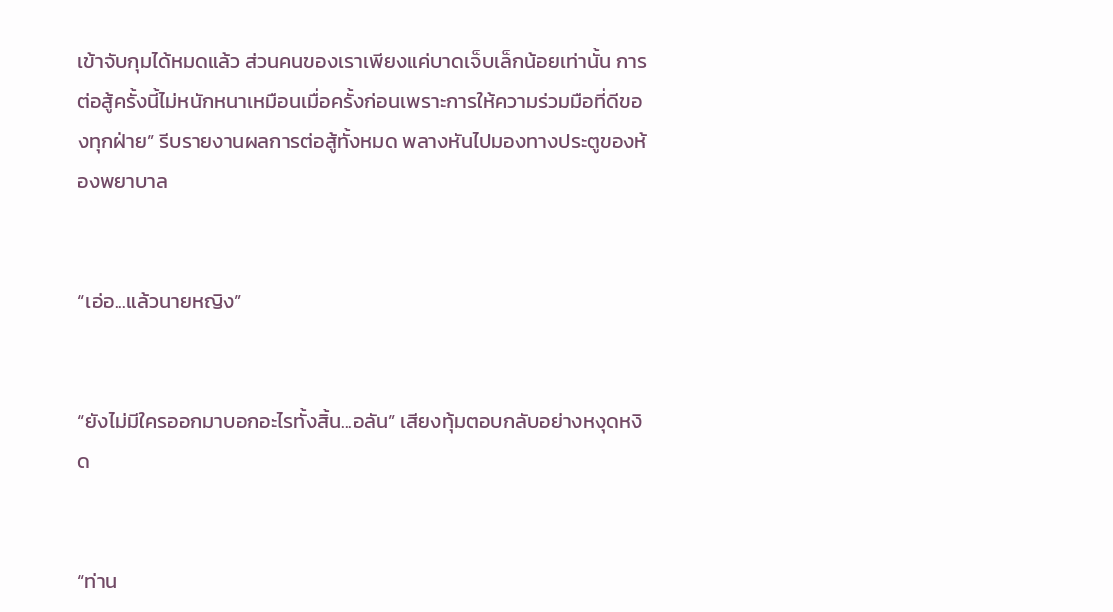เข้าจับกุมได้หมดแล้ว ส่วนคนของเราเพียงแค่บาดเจ็บเล็กน้อยเท่านั้น การต่อสู้ครั้งนี้ไม่หนักหนาเหมือนเมื่อครั้งก่อนเพราะการให้ความร่วมมือที่ดีของทุกฝ่าย” รีบรายงานผลการต่อสู้ทั้งหมด พลางหันไปมองทางประตูของห้องพยาบาล


“เอ่อ...แล้วนายหญิง”


“ยังไม่มีใครออกมาบอกอะไรทั้งสิ้น...อลัน” เสียงทุ้มตอบกลับอย่างหงุดหงิด


“ท่าน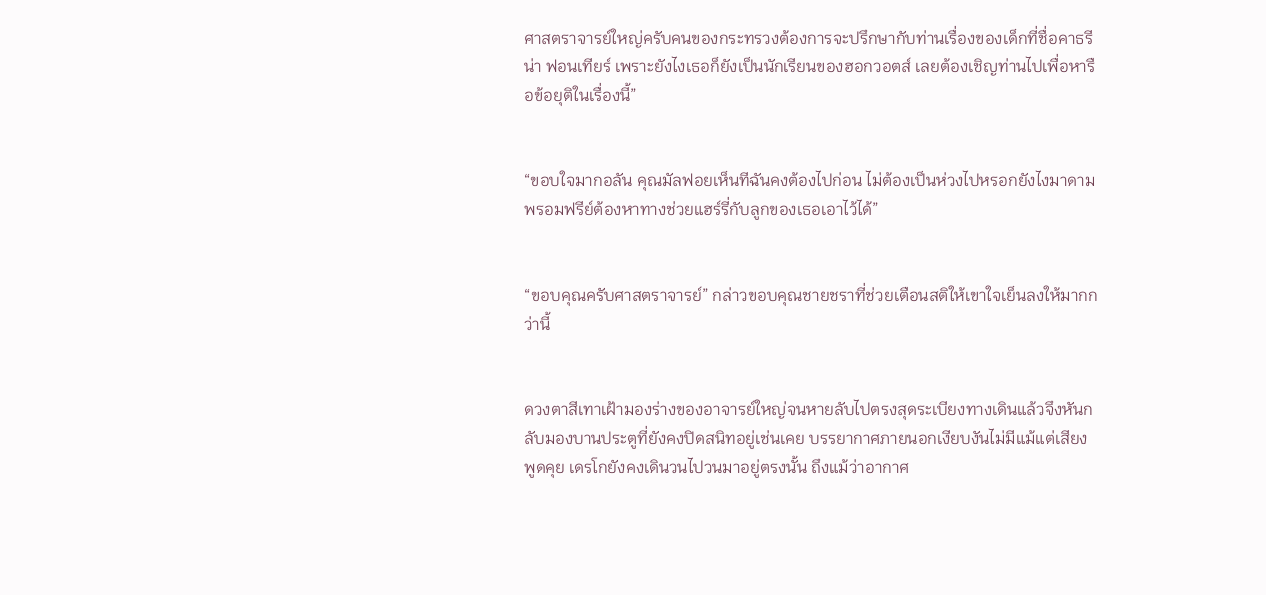ศาสตราจารย์ใหญ่ครับคนของกระทรวงต้องการจะปรึกษากับท่านเรื่องของเด็กที่ชื่อคาธรีน่า ฟอนเทียร์ เพราะยังไงเธอก็ยังเป็นนักเรียนของฮอกวอตส์ เลยต้องเชิญท่านไปเพื่อหารือข้อยุติในเรื่องนี้”


“ขอบใจมากอลัน คุณมัลฟอยเห็นทีฉันคงต้องไปก่อน ไม่ต้องเป็นห่วงไปหรอกยังไงมาดามพรอมฟรีย์ต้องหาทางช่วยแฮร์รี่กับลูกของเธอเอาไว้ได้”


“ขอบคุณครับศาสตราจารย์” กล่าวขอบคุณชายชราที่ช่วยเตือนสติให้เขาใจเย็นลงให้มากกว่านี้


ดวงตาสีเทาเฝ้ามองร่างของอาจารย์ใหญ่จนหายลับไปตรงสุดระเบียงทางเดินแล้วจึงหันกลับมองบานประตูที่ยังคงปิดสนิทอยู่เช่นเคย บรรยากาศภายนอกเงียบงันไม่มีแม้แต่เสียงพูดคุย เดรโกยังคงเดินวนไปวนมาอยู่ตรงนั้น ถึงแม้ว่าอากาศ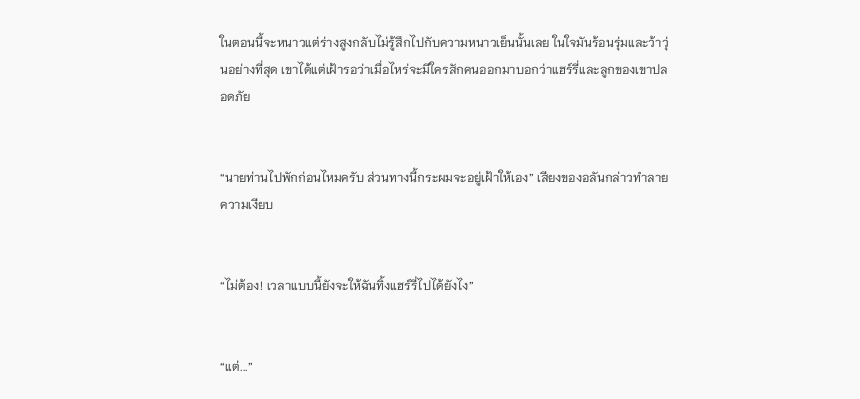ในตอนนี้จะหนาวแต่ร่างสูงกลับไม่รู้สึกไปกับความหนาวเย็นนั้นเลย ในใจมันร้อนรุ่มและว้าวุ่นอย่างที่สุด เขาได้แต่เฝ้ารอว่าเมื่อไหร่จะมีใครสักคนออกมาบอกว่าแฮร์รี่และลูกของเขาปลอดภัย


“นายท่านไปพักก่อนไหมครับ ส่วนทางนี้กระผมจะอยู่เฝ้าให้เอง” เสียงของอลันกล่าวทำลายความเงียบ


“ไม่ต้อง! เวลาแบบนี้ยังจะให้ฉันทิ้งแฮร์รี่ไปได้ยังไง”


“แต่...”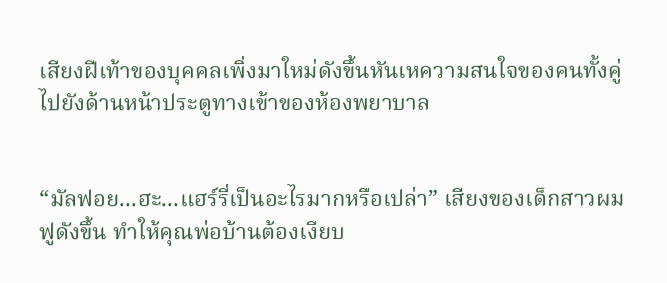เสียงฝีเท้าของบุคคลเพิ่งมาใหม่ดังขึ้นหันเหความสนใจของคนทั้งคู่ไปยังด้านหน้าประตูทางเข้าของห้องพยาบาล


“มัลฟอย...ฮะ...แฮร์รี่เป็นอะไรมากหรือเปล่า” เสียงของเด็กสาวผมฟูดังขึ้น ทำให้คุณพ่อบ้านต้องเงียบ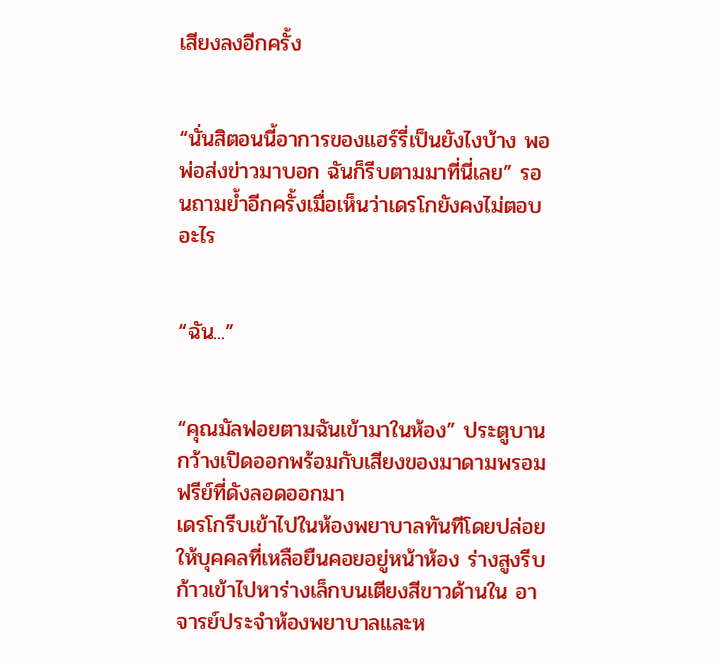เสียงลงอีกครั้ง


“นั่นสิตอนนี้อาการของแฮร์รี่เป็นยังไงบ้าง พอพ่อส่งข่าวมาบอก ฉันก็รีบตามมาที่นี่เลย” รอนถามย้ำอีกครั้งเมื่อเห็นว่าเดรโกยังคงไม่ตอบอะไร


“ฉัน...”


“คุณมัลฟอยตามฉันเข้ามาในห้อง” ประตูบานกว้างเปิดออกพร้อมกับเสียงของมาดามพรอมฟรีย์ที่ดังลอดออกมา
เดรโกรีบเข้าไปในห้องพยาบาลทันทีโดยปล่อยให้บุคคลที่เหลือยืนคอยอยู่หน้าห้อง ร่างสูงรีบก้าวเข้าไปหาร่างเล็กบนเตียงสีขาวด้านใน อาจารย์ประจำห้องพยาบาลและห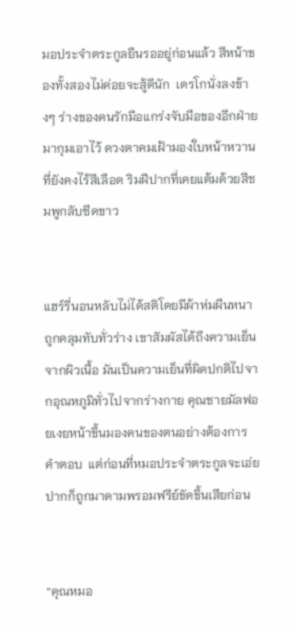มอประจำตระกูลยืนรออยู่ก่อนแล้ว สีหน้าของทั้งสองไม่ค่อยจะสู้ดีนัก  เดรโกนั่งลงข้างๆ ร่างของคนรักมือแกร่งจับมือของอีกฝ่ายมากุมเอาไว้ ดวงตาคมเฝ้ามองใบหน้าหวานที่ยังคงไร้สีเลือด ริมฝีปากที่เคยแต้มด้วยสีชมพูกลับซีดขาว


แฮร์รี่นอนหลับไม่ได้สติโดยมีผ้าห่มผืนหนาถูกคลุมทับทั่วร่าง เขาสัมผัสได้ถึงความเย็นจากผิวเนื้อ มันเป็นความเย็นที่ผิดปกติไปจากอุณหภูมิทั่วไปจากร่างกาย คุณชายมัลฟอยเงยหน้าขึ้นมองคนของตนอย่างต้องการคำตอบ  แต่ก่อนที่หมอประจำตระกูลจะเอ่ยปากก็ถูกมาดามพรอมฟรีย์ขัดขึ้นเสียก่อน


“คุณหมอ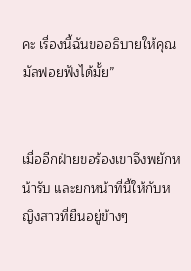คะ เรื่องนี้ฉันขออธิบายให้คุณมัลฟอยฟังได้มั้ย”


เมื่ออีกฝ่ายขอร้องเขาจึงพยักหน้ารับ และยกหน้าที่นี้ให้กับหญิงสาวที่ยืนอยู่ข้างๆ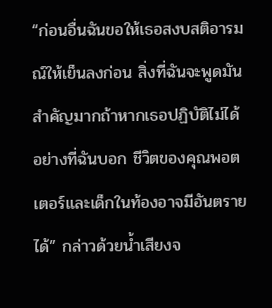“ก่อนอื่นฉันขอให้เธอสงบสติอารมณ์ให้เย็นลงก่อน สิ่งที่ฉันจะพูดมันสำคัญมากถ้าหากเธอปฏิบัติไม่ได้อย่างที่ฉันบอก ชีวิตของคุณพอตเตอร์และเด็กในท้องอาจมีอันตรายได้” กล่าวด้วยน้ำเสียงจ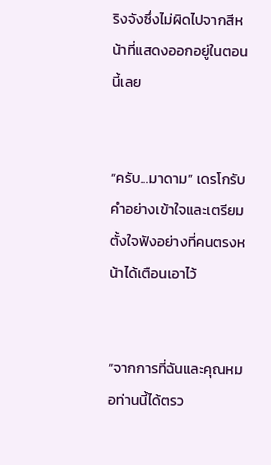ริงจังซึ่งไม่ผิดไปจากสีหน้าที่แสดงออกอยู่ในตอนนี้เลย


“ครับ...มาดาม” เดรโกรับคำอย่างเข้าใจและเตรียมตั้งใจฟังอย่างที่คนตรงหน้าได้เตือนเอาไว้


“จากการที่ฉันและคุณหมอท่านนี้ได้ตรว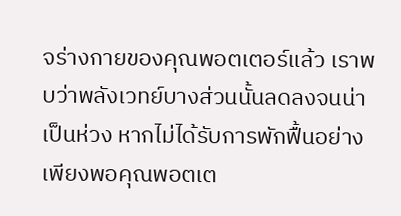จร่างกายของคุณพอตเตอร์แล้ว เราพบว่าพลังเวทย์บางส่วนนั้นลดลงจนน่าเป็นห่วง หากไม่ได้รับการพักฟื้นอย่างเพียงพอคุณพอตเต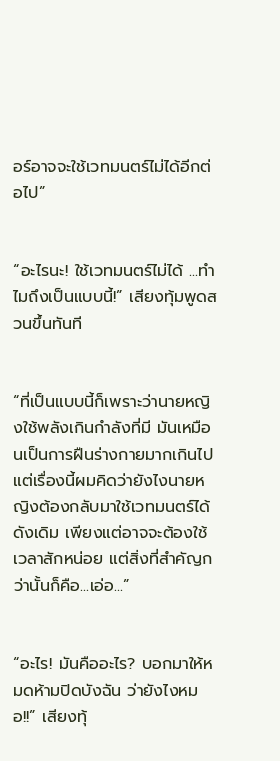อร์อาจจะใช้เวทมนตร์ไม่ได้อีกต่อไป”


“อะไรนะ! ใช้เวทมนตร์ไม่ได้ ...ทำไมถึงเป็นแบบนี้!” เสียงทุ้มพูดสวนขึ้นทันที


“ที่เป็นแบบนี้ก็เพราะว่านายหญิงใช้พลังเกินกำลังที่มี มันเหมือนเป็นการฝืนร่างกายมากเกินไป แต่เรื่องนี้ผมคิดว่ายังไงนายหญิงต้องกลับมาใช้เวทมนตร์ได้ดังเดิม เพียงแต่อาจจะต้องใช้เวลาสักหน่อย แต่สิ่งที่สำคัญกว่านั้นก็คือ...เอ่อ...”


“อะไร! มันคืออะไร? บอกมาให้หมดห้ามปิดบังฉัน ว่ายังไงหมอ!!” เสียงทุ้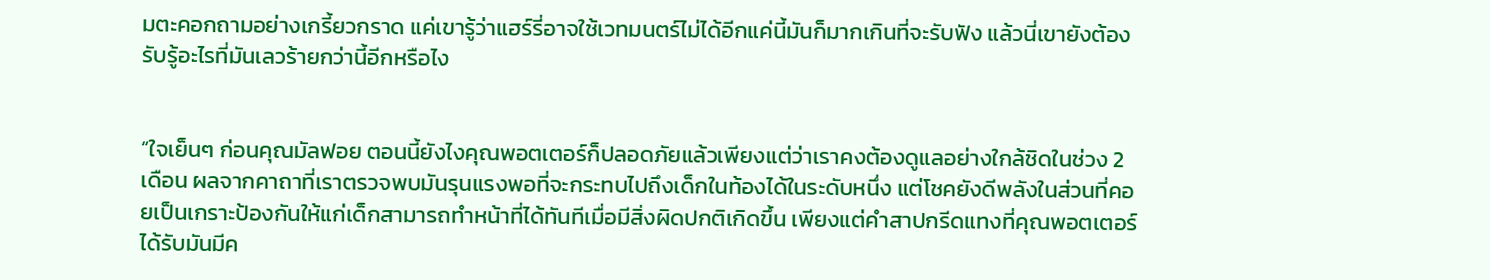มตะคอกถามอย่างเกรี้ยวกราด แค่เขารู้ว่าแฮร์รี่อาจใช้เวทมนตร์ไม่ได้อีกแค่นี้มันก็มากเกินที่จะรับฟัง แล้วนี่เขายังต้องรับรู้อะไรที่มันเลวร้ายกว่านี้อีกหรือไง


“ใจเย็นๆ ก่อนคุณมัลฟอย ตอนนี้ยังไงคุณพอตเตอร์ก็ปลอดภัยแล้วเพียงแต่ว่าเราคงต้องดูแลอย่างใกล้ชิดในช่วง 2 เดือน ผลจากคาถาที่เราตรวจพบมันรุนแรงพอที่จะกระทบไปถึงเด็กในท้องได้ในระดับหนึ่ง แต่โชคยังดีพลังในส่วนที่คอยเป็นเกราะป้องกันให้แก่เด็กสามารถทำหน้าที่ได้ทันทีเมื่อมีสิ่งผิดปกติเกิดขึ้น เพียงแต่คำสาปกรีดแทงที่คุณพอตเตอร์ได้รับมันมีค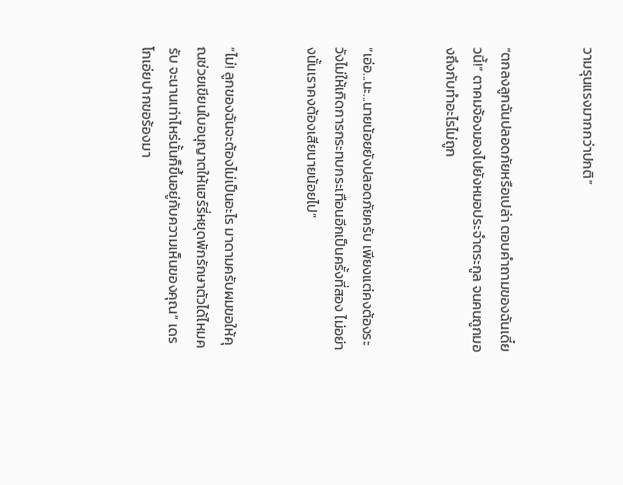วามรุนแรงมากกว่าปกติ”


“ตกลงลูกฉันปลอดภัยหรือเปล่า ตอบคำถามของฉันเดี๋ยวนี้!” ตาคมจ้องมองไปยังหมอประจำตระกูล จนคนถูกมองถึงกับทำอะไรไม่ถูก


“เอ่อ...นะ...นายน้อยยังปลอดภัยครับ เพียงแต่คงต้องระวังไม่ให้เกิดการกระทบกระเทือนอีกเป็นครั้งที่สอง ไม่อย่างนั้นเราคงต้องเสียนายน้อยไป”


“ไม่! ลูกของฉันจะต้องไม่เป็นอะไร มาดามครับผมขอให้คุณช่วยเขียนใบอนุญาตให้แฮร์รี่หยุดพักรักษาตัวได้ไหมครับ จะนานเท่าไหร่นั้นก็ขึ้นอยู่กับความเห็นของคุณ” เดรโกเอ่ยปากขอร้องมา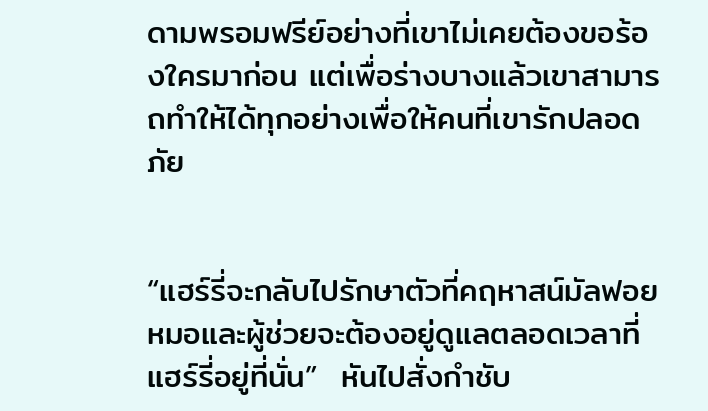ดามพรอมฟรีย์อย่างที่เขาไม่เคยต้องขอร้องใครมาก่อน แต่เพื่อร่างบางแล้วเขาสามารถทำให้ได้ทุกอย่างเพื่อให้คนที่เขารักปลอดภัย


“แฮร์รี่จะกลับไปรักษาตัวที่คฤหาสน์มัลฟอย หมอและผู้ช่วยจะต้องอยู่ดูแลตลอดเวลาที่แฮร์รี่อยู่ที่นั่น”  หันไปสั่งกำชับ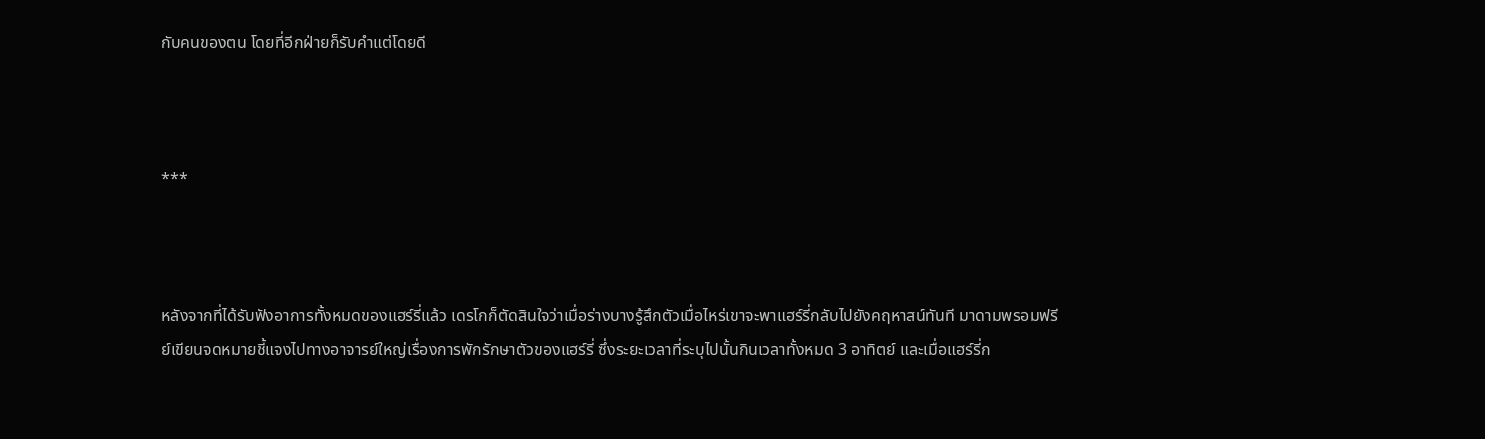กับคนของตน โดยที่อีกฝ่ายก็รับคำแต่โดยดี



***



หลังจากที่ได้รับฟังอาการทั้งหมดของแฮร์รี่แล้ว เดรโกก็ตัดสินใจว่าเมื่อร่างบางรู้สึกตัวเมื่อไหร่เขาจะพาแฮร์รี่กลับไปยังคฤหาสน์ทันที มาดามพรอมฟรีย์เขียนจดหมายชี้แจงไปทางอาจารย์ใหญ่เรื่องการพักรักษาตัวของแฮร์รี่ ซึ่งระยะเวลาที่ระบุไปนั้นกินเวลาทั้งหมด 3 อาทิตย์ และเมื่อแฮร์รี่ก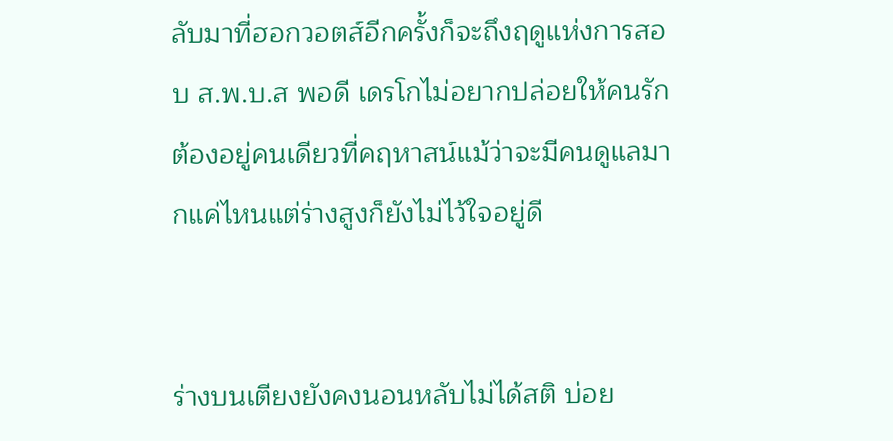ลับมาที่ฮอกวอตส์อีกครั้งก็จะถึงฤดูแห่งการสอบ ส.พ.บ.ส พอดี เดรโกไม่อยากปล่อยให้คนรักต้องอยู่คนเดียวที่คฤหาสน์แม้ว่าจะมีคนดูแลมากแค่ไหนแต่ร่างสูงก็ยังไม่ไว้ใจอยู่ดี


ร่างบนเตียงยังคงนอนหลับไม่ได้สติ บ่อย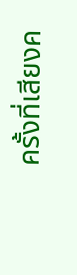ครั้งที่เสียงค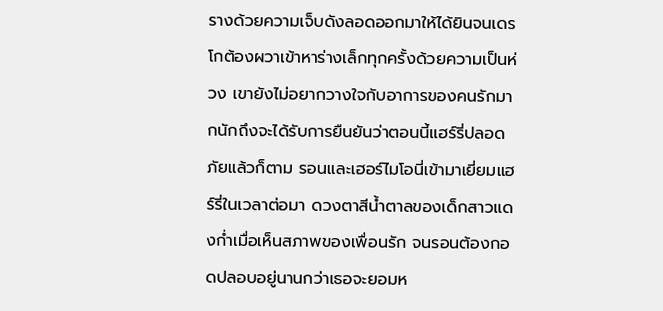รางด้วยความเจ็บดังลอดออกมาให้ได้ยินจนเดรโกต้องผวาเข้าหาร่างเล็กทุกครั้งด้วยความเป็นห่วง เขายังไม่อยากวางใจกับอาการของคนรักมากนักถึงจะได้รับการยืนยันว่าตอนนี้แฮร์รี่ปลอดภัยแล้วก็ตาม รอนและเฮอร์ไมโอนี่เข้ามาเยี่ยมแฮร์รี่ในเวลาต่อมา ดวงตาสีน้ำตาลของเด็กสาวแดงก่ำเมื่อเห็นสภาพของเพื่อนรัก จนรอนต้องกอดปลอบอยู่นานกว่าเธอจะยอมห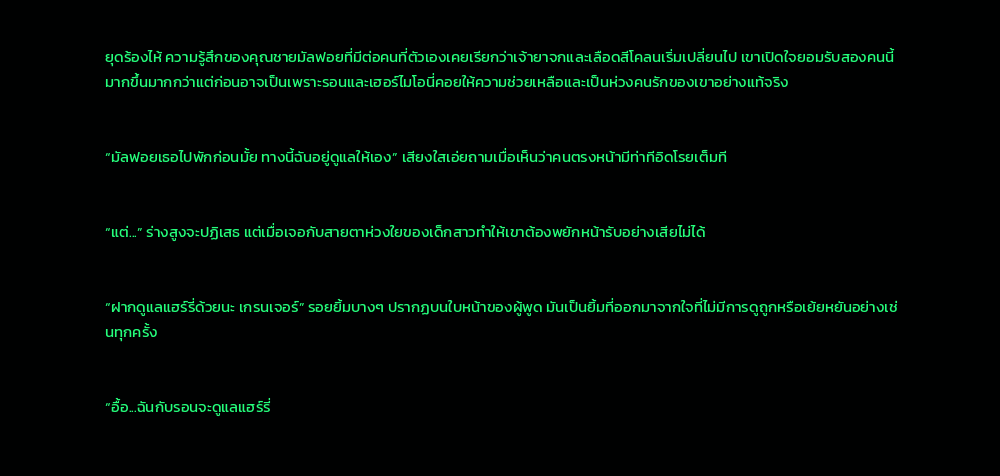ยุดร้องไห้ ความรู้สึกของคุณชายมัลฟอยที่มีต่อคนที่ตัวเองเคยเรียกว่าเจ้ายาจกและเลือดสีโคลนเริ่มเปลี่ยนไป เขาเปิดใจยอมรับสองคนนี้มากขึ้นมากกว่าแต่ก่อนอาจเป็นเพราะรอนและเฮอร์ไมโอนี่คอยให้ความช่วยเหลือและเป็นห่วงคนรักของเขาอย่างแท้จริง


“มัลฟอยเธอไปพักก่อนมั้ย ทางนี้ฉันอยู่ดูแลให้เอง” เสียงใสเอ่ยถามเมื่อเห็นว่าคนตรงหน้ามีท่าทีอิดโรยเต็มที


“แต่...” ร่างสูงจะปฏิเสธ แต่เมื่อเจอกับสายตาห่วงใยของเด็กสาวทำให้เขาต้องพยักหน้ารับอย่างเสียไม่ได้


“ฝากดูแลแฮร์รี่ด้วยนะ เกรนเจอร์” รอยยิ้มบางๆ ปรากฏบนใบหน้าของผู้พูด มันเป็นยิ้มที่ออกมาจากใจที่ไม่มีการดูถูกหรือเย้ยหยันอย่างเช่นทุกครั้ง


“อื้อ...ฉันกับรอนจะดูแลแฮร์รี่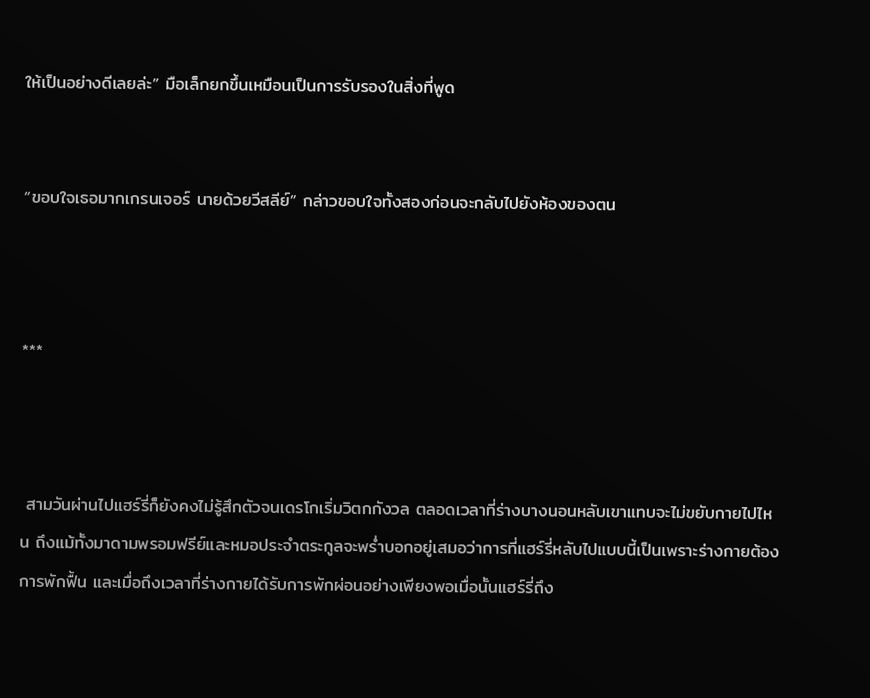ให้เป็นอย่างดีเลยล่ะ” มือเล็กยกขึ้นเหมือนเป็นการรับรองในสิ่งที่พูด


“ขอบใจเธอมากเกรนเจอร์ นายด้วยวีสลีย์” กล่าวขอบใจทั้งสองก่อนจะกลับไปยังห้องของตน



***



 สามวันผ่านไปแฮร์รี่ก็ยังคงไม่รู้สึกตัวจนเดรโกเริ่มวิตกกังวล ตลอดเวลาที่ร่างบางนอนหลับเขาแทบจะไม่ขยับกายไปไหน ถึงแม้ทั้งมาดามพรอมฟรีย์และหมอประจำตระกูลจะพร่ำบอกอยู่เสมอว่าการที่แฮร์รี่หลับไปแบบนี้เป็นเพราะร่างกายต้องการพักฟื้น และเมื่อถึงเวลาที่ร่างกายได้รับการพักผ่อนอย่างเพียงพอเมื่อนั้นแฮร์รี่ถึง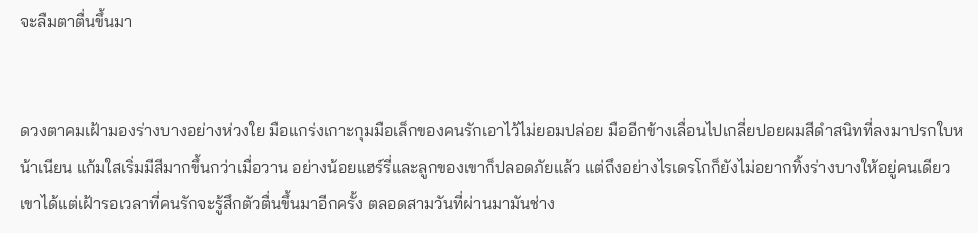จะลืมตาตื่นขึ้นมา


ดวงตาคมเฝ้ามองร่างบางอย่างห่วงใย มือแกร่งเกาะกุมมือเล็กของคนรักเอาไว้ไม่ยอมปล่อย มืออีกข้างเลื่อนไปเกลี่ยปอยผมสีดำสนิทที่ลงมาปรกใบหน้าเนียน แก้มใสเริ่มมีสีมากขึ้นกว่าเมื่อวาน อย่างน้อยแฮร์รี่และลูกของเขาก็ปลอดภัยแล้ว แต่ถึงอย่างไรเดรโกก็ยังไม่อยากทิ้งร่างบางให้อยู่คนเดียว เขาได้แต่เฝ้ารอเวลาที่คนรักจะรู้สึกตัวตื่นขึ้นมาอีกครั้ง ตลอดสามวันที่ผ่านมามันช่าง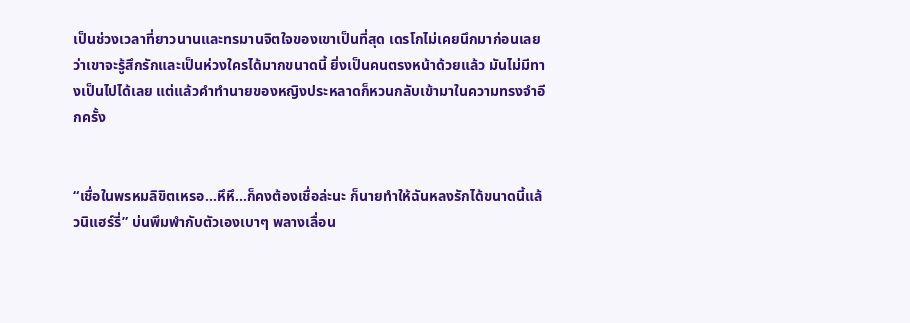เป็นช่วงเวลาที่ยาวนานและทรมานจิตใจของเขาเป็นที่สุด เดรโกไม่เคยนึกมาก่อนเลยว่าเขาจะรู้สึกรักและเป็นห่วงใครได้มากขนาดนี้ ยิ่งเป็นคนตรงหน้าด้วยแล้ว มันไม่มีทางเป็นไปได้เลย แต่แล้วคำทำนายของหญิงประหลาดก็หวนกลับเข้ามาในความทรงจำอีกครั้ง


“เชื่อในพรหมลิขิตเหรอ...หึหึ...ก็คงต้องเชื่อล่ะนะ ก็นายทำให้ฉันหลงรักได้ขนาดนี้แล้วนิแฮร์รี่” บ่นพึมพำกับตัวเองเบาๆ พลางเลื่อน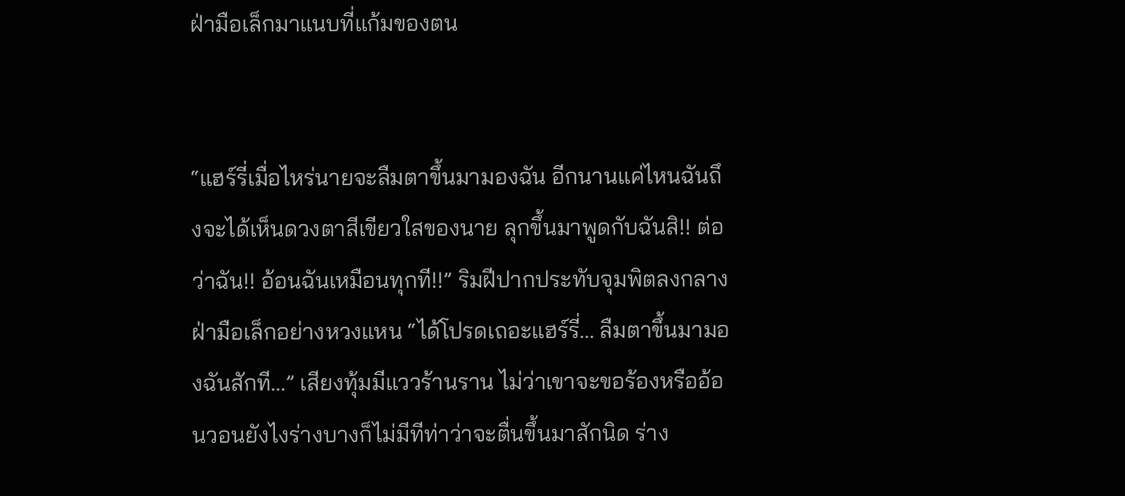ฝ่ามือเล็กมาแนบที่แก้มของตน


“แฮร์รี่เมื่อไหร่นายจะลืมตาขึ้นมามองฉัน อีกนานแค่ไหนฉันถึงจะได้เห็นดวงตาสีเขียวใสของนาย ลุกขึ้นมาพูดกับฉันสิ!! ต่อว่าฉัน!! อ้อนฉันเหมือนทุกที!!” ริมฝีปากประทับจุมพิตลงกลางฝ่ามือเล็กอย่างหวงแหน “ได้โปรดเถอะแฮร์รี่... ลืมตาขึ้นมามองฉันสักที...” เสียงทุ้มมีแววร้านราน ไม่ว่าเขาจะขอร้องหรืออ้อนวอนยังไงร่างบางก็ไม่มีทีท่าว่าจะตื่นขึ้นมาสักนิด ร่าง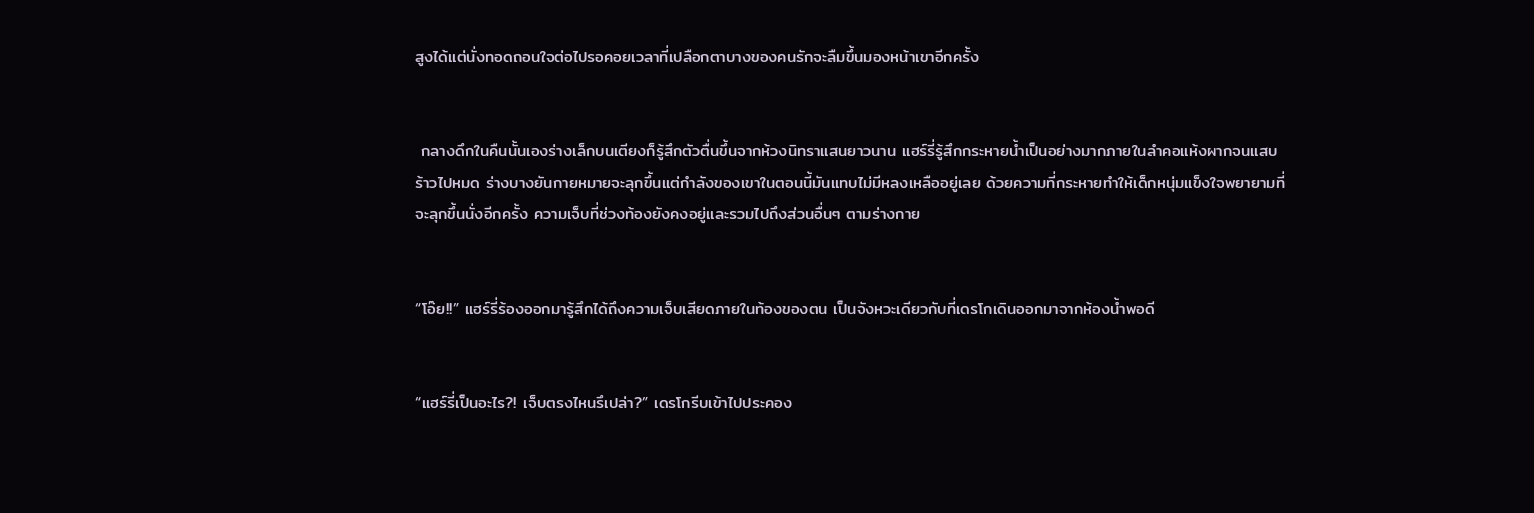สูงได้แต่นั่งทอดถอนใจต่อไปรอคอยเวลาที่เปลือกตาบางของคนรักจะลืมขึ้นมองหน้าเขาอีกครั้ง


 กลางดึกในคืนนั้นเองร่างเล็กบนเตียงก็รู้สึกตัวตื่นขึ้นจากห้วงนิทราแสนยาวนาน แฮร์รี่รู้สึกกระหายน้ำเป็นอย่างมากภายในลำคอแห้งผากจนแสบร้าวไปหมด ร่างบางยันกายหมายจะลุกขึ้นแต่กำลังของเขาในตอนนี้มันแทบไม่มีหลงเหลืออยู่เลย ด้วยความที่กระหายทำให้เด็กหนุ่มแข็งใจพยายามที่จะลุกขึ้นนั่งอีกครั้ง ความเจ็บที่ช่วงท้องยังคงอยู่และรวมไปถึงส่วนอื่นๆ ตามร่างกาย


“โอ๊ย!!” แฮร์รี่ร้องออกมารู้สึกได้ถึงความเจ็บเสียดภายในท้องของตน เป็นจังหวะเดียวกับที่เดรโกเดินออกมาจากห้องน้ำพอดี


“แฮร์รี่เป็นอะไร?! เจ็บตรงไหนรึเปล่า?” เดรโกรีบเข้าไปประคอง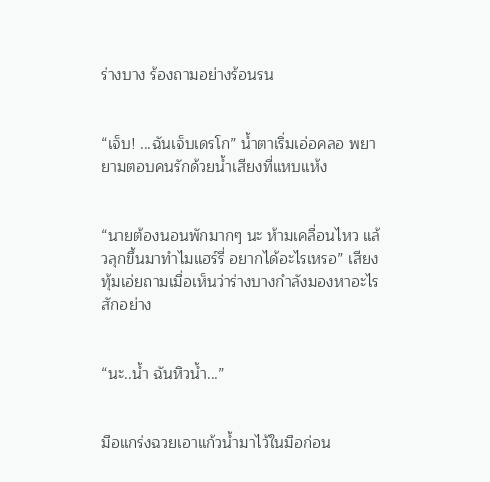ร่างบาง ร้องถามอย่างร้อนรน


“เจ็บ! ...ฉันเจ็บเดรโก” น้ำตาเริ่มเอ่อคลอ พยายามตอบคนรักด้วยน้ำเสียงที่แหบแห้ง


“นายต้องนอนพักมากๆ นะ ห้ามเคลื่อนไหว แล้วลุกขึ้นมาทำไมแฮร์รี่ อยากได้อะไรเหรอ” เสียงทุ้มเอ่ยถามเมื่อเห็นว่าร่างบางกำลังมองหาอะไรสักอย่าง


“นะ..น้ำ ฉันหิวน้ำ...”


มือแกร่งฉวยเอาแก้วน้ำมาไว้ในมือก่อน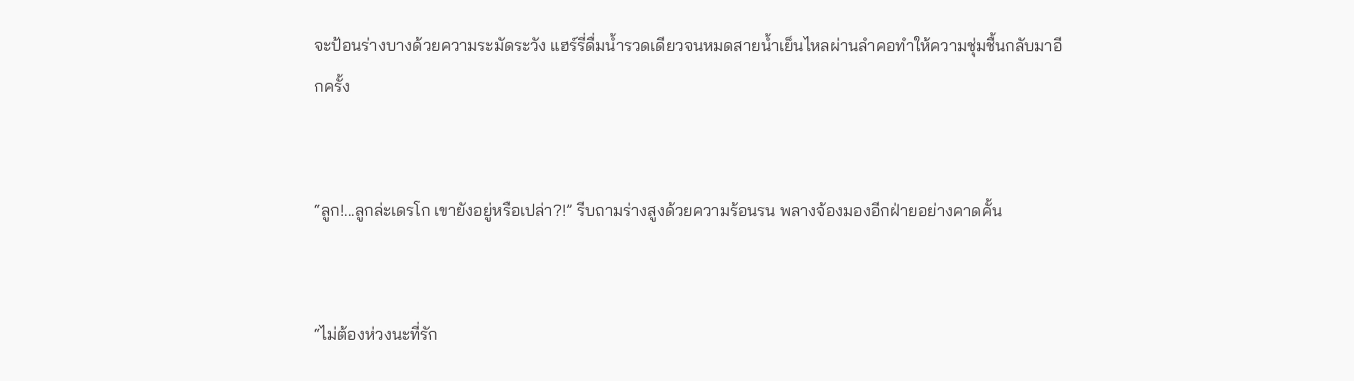จะป้อนร่างบางด้วยความระมัดระวัง แฮร์รี่ดื่มน้ำรวดเดียวจนหมดสายน้ำเย็นไหลผ่านลำคอทำให้ความชุ่มชื้นกลับมาอีกครั้ง


“ลูก!...ลูกล่ะเดรโก เขายังอยู่หรือเปล่า?!” รีบถามร่างสูงด้วยความร้อนรน พลางจ้องมองอีกฝ่ายอย่างคาดคั้น


“ไม่ต้องห่วงนะที่รัก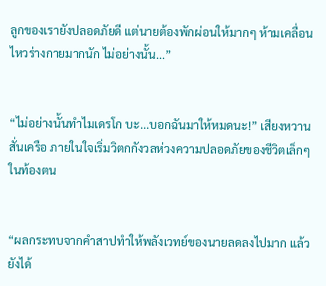ลูกของเรายังปลอดภัยดี แต่นายต้องพักผ่อนให้มากๆ ห้ามเคลื่อนไหวร่างกายมากนัก ไม่อย่างนั้น...”


“ไม่อย่างนั้นทำไมเดรโก บะ...บอกฉันมาให้หมดนะ!” เสียงหวานสั่นเครือ ภายในใจเริ่มวิตกกังวลห่วงความปลอดภัยของชีวิตเล็กๆ ในท้องตน


“ผลกระทบจากคำสาปทำให้พลังเวทย์ของนายลดลงไปมาก แล้วยังได้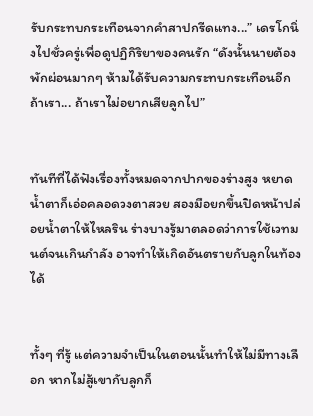รับกระทบกระเทือนจากคำสาปกรีดแทง...” เดรโกนิ่งไปชั่วครู่เพื่อดูปฏิกิริยาของคนรัก “ดังนั้นนายต้องพักผ่อนมากๆ ห้ามได้รับความกระทบกระเทือนอีก ถ้าเรา... ถ้าเราไม่อยากเสียลูกไป”


ทันทีที่ได้ฟังเรื่องทั้งหมดจากปากของร่างสูง หยาดน้ำตาก็เอ่อคลอดวงตาสวย สองมือยกขึ้นปิดหน้าปล่อยน้ำตาให้ไหลริน ร่างบางรู้มาตลอดว่าการใช้เวทมนต์จนเกินกำลัง อาจทำให้เกิดอันตรายกับลูกในท้องได้


ทั้งๆ ที่รู้ แต่ความจำเป็นในตอนนั้นทำให้ไม่มีทางเลือก หากไม่สู้เขากับลูกก็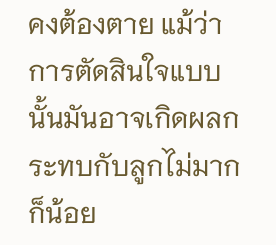คงต้องตาย แม้ว่าการตัดสินใจแบบนั้นมันอาจเกิดผลกระทบกับลูกไม่มากก็น้อย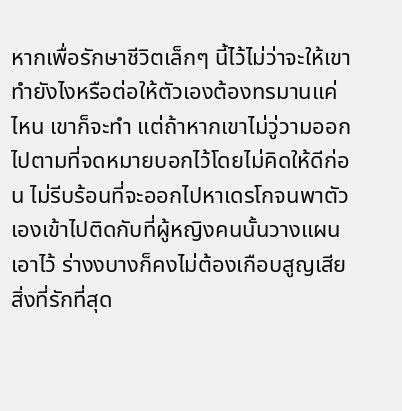หากเพื่อรักษาชีวิตเล็กๆ นี้ไว้ไม่ว่าจะให้เขาทำยังไงหรือต่อให้ตัวเองต้องทรมานแค่ไหน เขาก็จะทำ แต่ถ้าหากเขาไม่วู่วามออกไปตามที่จดหมายบอกไว้โดยไม่คิดให้ดีก่อน ไม่รีบร้อนที่จะออกไปหาเดรโกจนพาตัวเองเข้าไปติดกับที่ผู้หญิงคนนั้นวางแผนเอาไว้ ร่างงบางก็คงไม่ต้องเกือบสูญเสียสิ่งที่รักที่สุด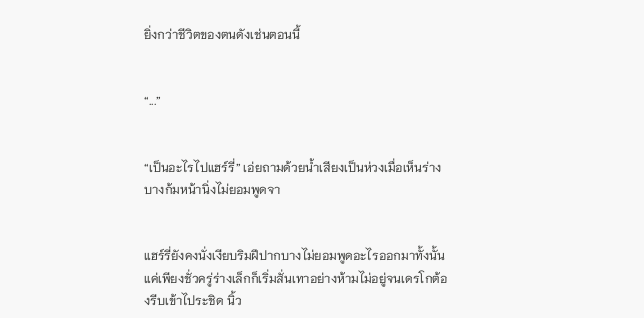ยิ่งกว่าชีวิตของตนดังเช่นตอนนี้


“...”


“เป็นอะไรไปแฮร์รี่” เอ่ยถามด้วยน้ำเสียงเป็นห่วงเมื่อเห็นร่างบางก้มหน้านิ่งไม่ยอมพูดจา


แฮร์รี่ยังคงนั่งเงียบริมฝีปากบางไม่ยอมพูดอะไรออกมาทั้งนั้น แค่เพียงชั่วครู่ร่างเล็กก็เริ่มสั่นเทาอย่างห้ามไม่อยู่จนเดรโกต้องรีบเข้าไประชิด นิ้ว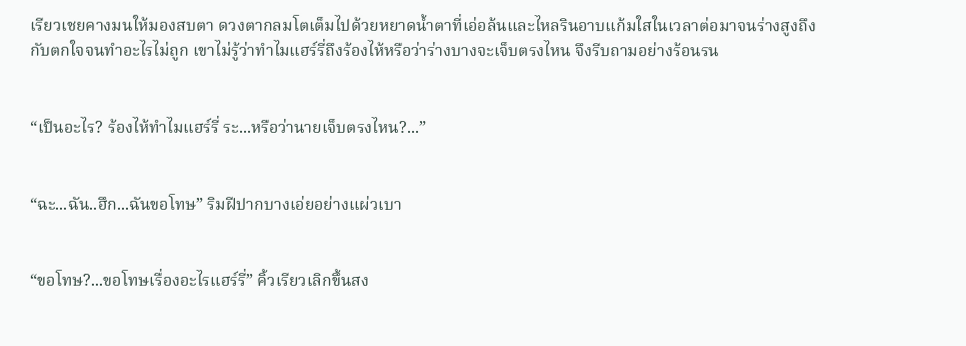เรียวเชยคางมนให้มองสบตา ดวงตากลมโตเต็มไปด้วยหยาดน้ำตาที่เอ่อล้นและไหลรินอาบแก้มใสในเวลาต่อมาจนร่างสูงถึงกับตกใจจนทำอะไรไม่ถูก เขาไม่รู้ว่าทำไมแฮร์รี่ถึงร้องไห้หรือว่าร่างบางจะเจ็บตรงไหน จึงรีบถามอย่างร้อนรน


“เป็นอะไร? ร้องไห้ทำไมแฮร์รี่ ระ...หรือว่านายเจ็บตรงไหน?...”


“ฉะ...ฉัน..ฮึก...ฉันขอโทษ” ริมฝีปากบางเอ่ยอย่างแผ่วเบา


“ขอโทษ?...ขอโทษเรื่องอะไรแฮร์รี่” คิ้วเรียวเลิกขึ้นสง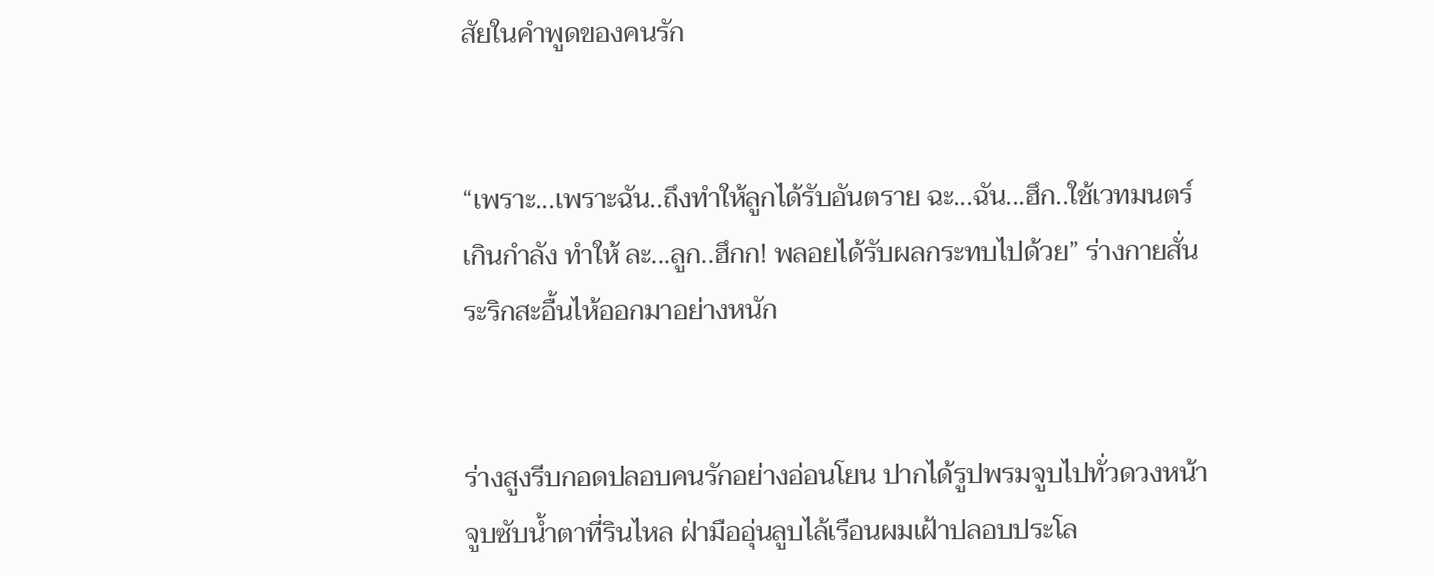สัยในคำพูดของคนรัก


“เพราะ...เพราะฉัน..ถึงทำให้ลูกได้รับอันตราย ฉะ...ฉัน...ฮึก..ใช้เวทมนตร์เกินกำลัง ทำให้ ละ...ลูก..ฮึกก! พลอยได้รับผลกระทบไปด้วย” ร่างกายสั่นระริกสะอื้นไห้ออกมาอย่างหนัก


ร่างสูงรีบกอดปลอบคนรักอย่างอ่อนโยน ปากได้รูปพรมจูบไปทั่วดวงหน้า จูบซับน้ำตาที่รินไหล ฝ่ามืออุ่นลูบไล้เรือนผมเฝ้าปลอบประโล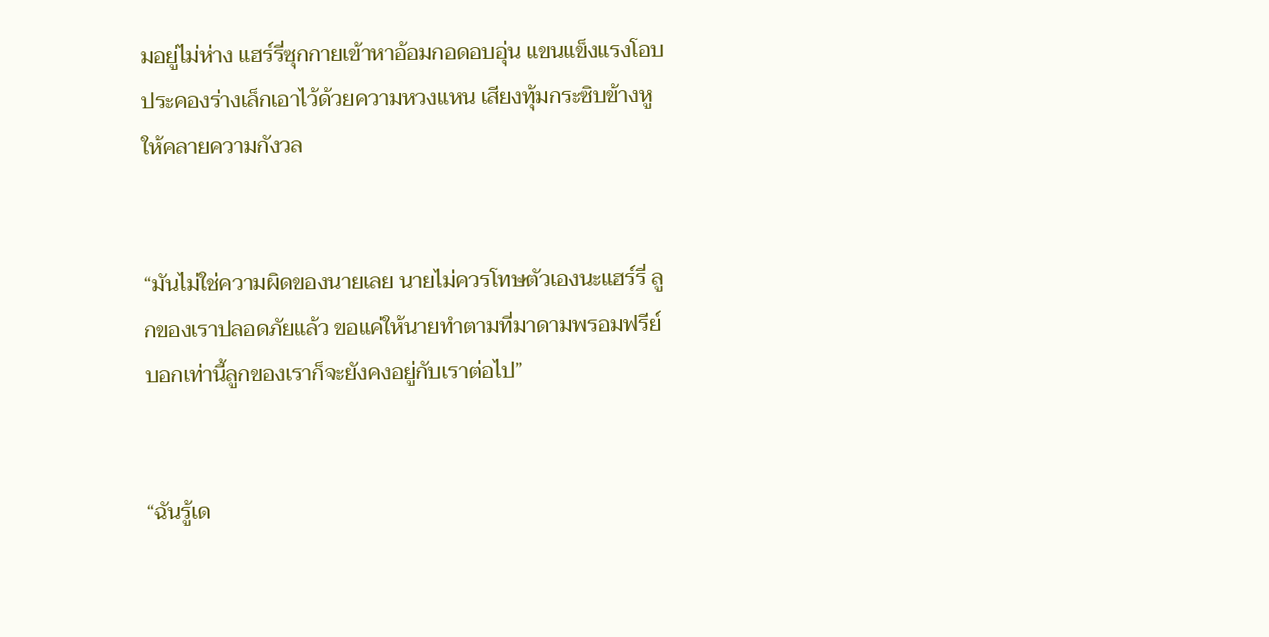มอยู่ไม่ห่าง แฮร์รี่ซุกกายเข้าหาอ้อมกอดอบอุ่น แขนแข็งแรงโอบประคองร่างเล็กเอาไว้ด้วยความหวงแหน เสียงทุ้มกระซิบข้างหูให้คลายความกังวล


“มันไม่ใช่ความผิดของนายเลย นายไม่ควรโทษตัวเองนะแฮร์รี่ ลูกของเราปลอดภัยแล้ว ขอแค่ให้นายทำตามที่มาดามพรอมฟรีย์บอกเท่านี้ลูกของเราก็จะยังคงอยู่กับเราต่อไป”


“ฉันรู้เด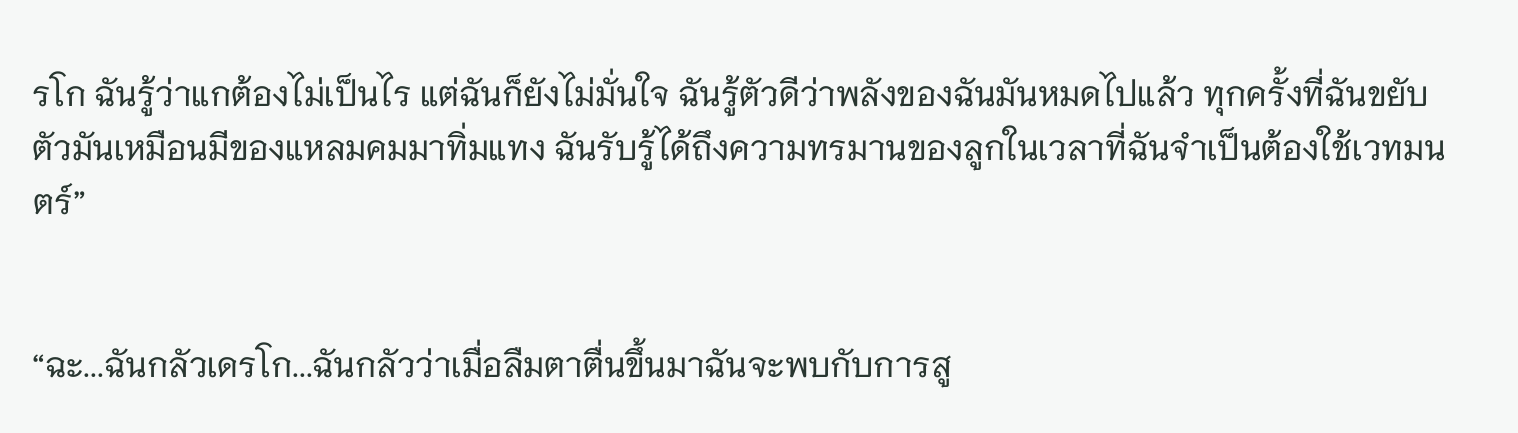รโก ฉันรู้ว่าแกต้องไม่เป็นไร แต่ฉันก็ยังไม่มั่นใจ ฉันรู้ตัวดีว่าพลังของฉันมันหมดไปแล้ว ทุกครั้งที่ฉันขยับตัวมันเหมือนมีของแหลมคมมาทิ่มแทง ฉันรับรู้ได้ถึงความทรมานของลูกในเวลาที่ฉันจำเป็นต้องใช้เวทมนตร์”


“ฉะ...ฉันกลัวเดรโก...ฉันกลัวว่าเมื่อลืมตาตื่นขึ้นมาฉันจะพบกับการสู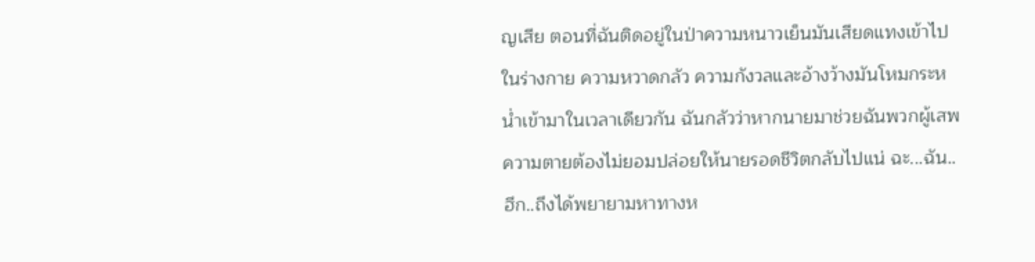ญเสีย ตอนที่ฉันติดอยู่ในป่าความหนาวเย็นมันเสียดแทงเข้าไปในร่างกาย ความหวาดกลัว ความกังวลและอ้างว้างมันโหมกระหน่ำเข้ามาในเวลาเดียวกัน ฉันกลัวว่าหากนายมาช่วยฉันพวกผู้เสพความตายต้องไม่ยอมปล่อยให้นายรอดชีวิตกลับไปแน่ ฉะ...ฉัน..ฮึก..ถึงได้พยายามหาทางห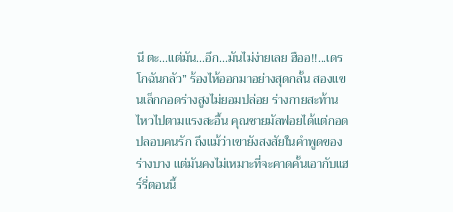นี ตะ...แต่มัน...อึก...มันไม่ง่ายเลย ฮืออ!!...เดรโกฉันกลัว” ร้องไห้ออกมาอย่างสุดกลั้น สองแขนเล็กกอดร่างสูงไม่ยอมปล่อย ร่างกายสะท้านไหวไปตามแรงสะอื้น คุณชายมัลฟอยได้แต่กอดปลอบคนรัก ถึงแม้ว่าเขายังสงสัยในคำพูดของร่างบาง แต่มันคงไม่เหมาะที่จะคาดคั้นเอากับแฮร์รี่ตอนนี้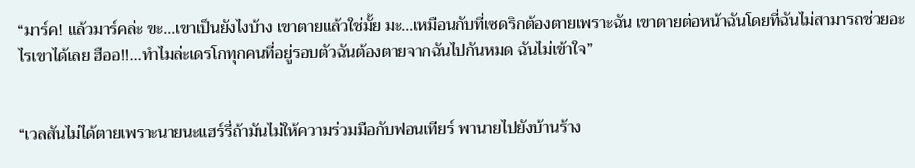“มาร์ค! แล้วมาร์คล่ะ ขะ...เขาเป็นยังไงบ้าง เขาตายแล้วใช่มั้ย มะ...เหมือนกับที่เซดริกต้องตายเพราะฉัน เขาตายต่อหน้าฉันโดยที่ฉันไม่สามารถช่วยอะไรเขาได้เลย ฮืออ!!...ทำไมล่ะเดรโกทุกคนที่อยู่รอบตัวฉันต้องตายจากฉันไปกันหมด ฉันไม่เข้าใจ”


“เวลสันไม่ได้ตายเพราะนายนะแฮร์รี่ถ้ามันไม่ให้ความร่วมมือกับฟอนเทียร์ พานายไปยังบ้านร้าง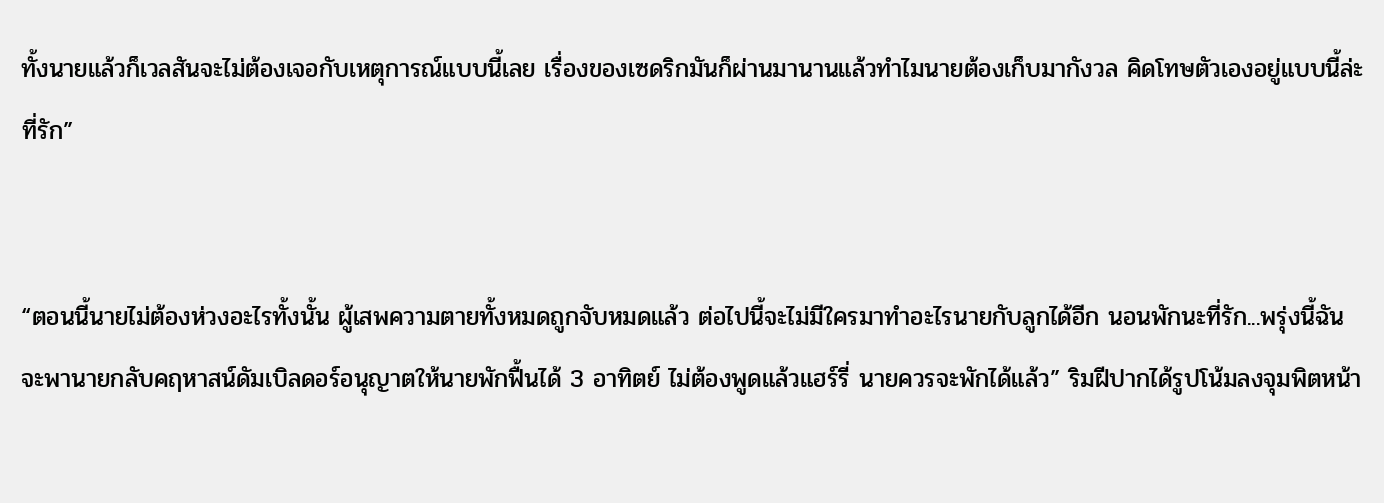ทั้งนายแล้วก็เวลสันจะไม่ต้องเจอกับเหตุการณ์แบบนี้เลย เรื่องของเซดริกมันก็ผ่านมานานแล้วทำไมนายต้องเก็บมากังวล คิดโทษตัวเองอยู่แบบนี้ล่ะที่รัก”


“ตอนนี้นายไม่ต้องห่วงอะไรทั้งนั้น ผู้เสพความตายทั้งหมดถูกจับหมดแล้ว ต่อไปนี้จะไม่มีใครมาทำอะไรนายกับลูกได้อีก นอนพักนะที่รัก...พรุ่งนี้ฉันจะพานายกลับคฤหาสน์ดัมเบิลดอร์อนุญาตให้นายพักฟื้นได้ 3 อาทิตย์ ไม่ต้องพูดแล้วแฮร์รี่ นายควรจะพักได้แล้ว” ริมฝีปากได้รูปโน้มลงจุมพิตหน้า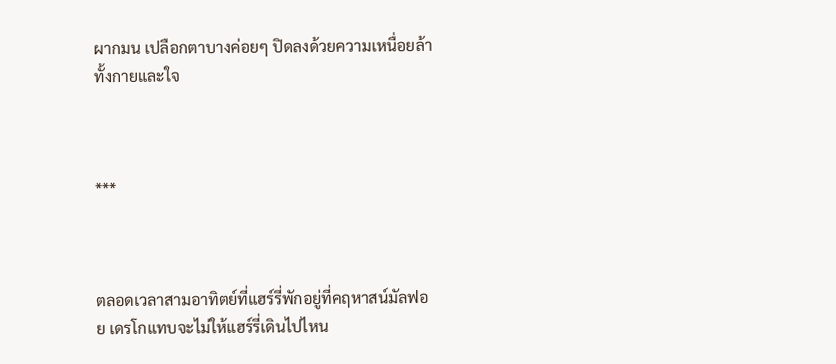ผากมน เปลือกตาบางค่อยๆ ปิดลงด้วยความเหนื่อยล้าทั้งกายและใจ



***



ตลอดเวลาสามอาทิตย์ที่แฮร์รี่พักอยู่ที่คฤหาสน์มัลฟอย เดรโกแทบจะไม่ให้แฮร์รี่เดินไปไหน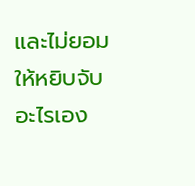และไม่ยอมให้หยิบจับอะไรเอง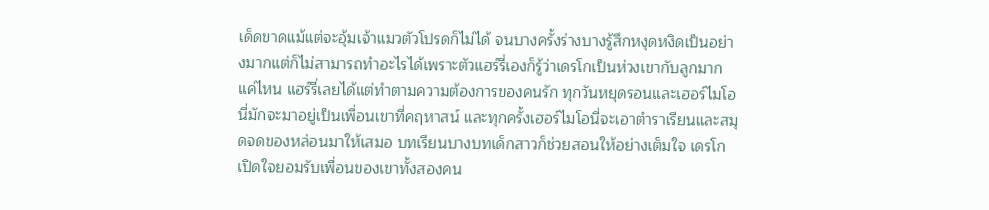เด็ดขาดแม้แต่จะอุ้มเจ้าแมวตัวโปรดก็ไม่ได้ จนบางครั้งร่างบางรู้สึกหงุดหงิดเป็นอย่างมากแต่ก็ไม่สามารถทำอะไรได้เพราะตัวแฮร์รี่เองก็รู้ว่าเดรโกเป็นห่วงเขากับลูกมากแค่ไหน แฮร์รี่เลยได้แต่ทำตามความต้องการของคนรัก ทุกวันหยุดรอนและเฮอร์ไมโอนี่มักจะมาอยู่เป็นเพื่อนเขาที่คฤหาสน์ และทุกครั้งเฮอร์ไมโอนี่จะเอาตำราเรียนและสมุดจดของหล่อนมาให้เสมอ บทเรียนบางบทเด็กสาวก็ช่วยสอนให้อย่างเต็มใจ เดรโกเปิดใจยอมรับเพื่อนของเขาทั้งสองคน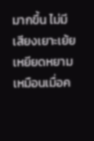มากขึ้น ไม่มีเสียงเยาะเย้ยเหยียดหยามเหมือนเมื่อค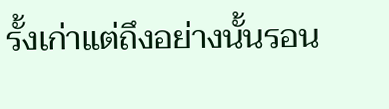รั้งเก่าแต่ถึงอย่างนั้นรอน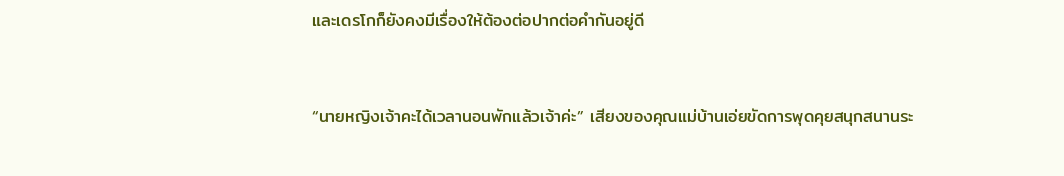และเดรโกก็ยังคงมีเรื่องให้ต้องต่อปากต่อคำกันอยู่ดี


“นายหญิงเจ้าคะได้เวลานอนพักแล้วเจ้าค่ะ” เสียงของคุณแม่บ้านเอ่ยขัดการพุดคุยสนุกสนานระ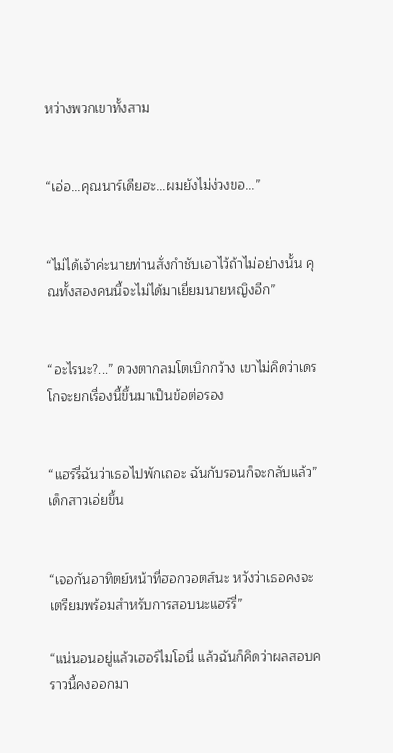หว่างพวกเขาทั้งสาม


“เอ่อ...คุณนาร์เดียฮะ...ผมยังไม่ง่วงขอ...”


“ไม่ได้เจ้าค่ะนายท่านสั่งกำชับเอาไว้ถ้าไม่อย่างนั้น คุณทั้งสองคนนี้จะไม่ได้มาเยี่ยมนายหญิงอีก”


“อะไรนะ?...” ดวงตากลมโตเบิกกว้าง เขาไม่คิดว่าเดรโกจะยกเรื่องนี้ขึ้นมาเป็นข้อต่อรอง


“แฮร์รี่ฉันว่าเธอไปพักเถอะ ฉันกับรอนก็จะกลับแล้ว” เด็กสาวเอ่ยขึ้น


“เจอกันอาทิตย์หน้าที่ฮอกวอตส์นะ หวังว่าเธอคงจะเตรียมพร้อมสำหรับการสอบนะแฮร์รี่”

“แน่นอนอยู่แล้วเฮอร์ไมโอนี่ แล้วฉันก็คิดว่าผลสอบคราวนี้คงออกมา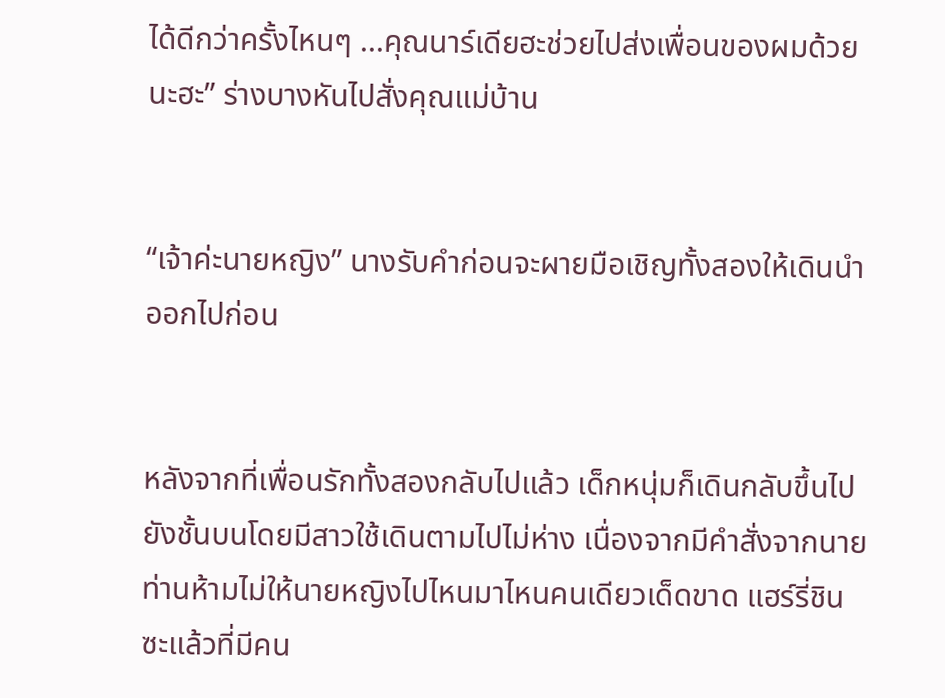ได้ดีกว่าครั้งไหนๆ ...คุณนาร์เดียฮะช่วยไปส่งเพื่อนของผมด้วยนะฮะ” ร่างบางหันไปสั่งคุณแม่บ้าน


“เจ้าค่ะนายหญิง” นางรับคำก่อนจะผายมือเชิญทั้งสองให้เดินนำออกไปก่อน


หลังจากที่เพื่อนรักทั้งสองกลับไปแล้ว เด็กหนุ่มก็เดินกลับขึ้นไปยังชั้นบนโดยมีสาวใช้เดินตามไปไม่ห่าง เนื่องจากมีคำสั่งจากนายท่านห้ามไม่ให้นายหญิงไปไหนมาไหนคนเดียวเด็ดขาด แฮร์รี่ชินซะแล้วที่มีคน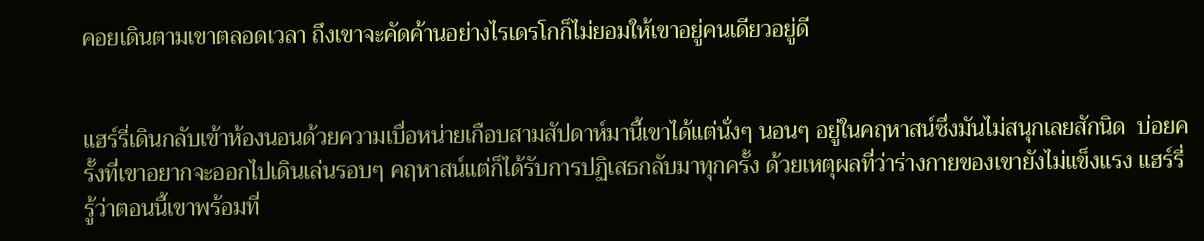คอยเดินตามเขาตลอดเวลา ถึงเขาจะคัดค้านอย่างไรเดรโกก็ไม่ยอมให้เขาอยู่คนเดียวอยู่ดี


แฮร์รี่เดินกลับเข้าห้องนอนด้วยความเบื่อหน่ายเกือบสามสัปดาห์มานี้เขาได้แต่นั่งๆ นอนๆ อยู่ในคฤหาสน์ซึ่งมันไม่สนุกเลยสักนิด  บ่อยครั้งที่เขาอยากจะออกไปเดินเล่นรอบๆ คฤหาสน์แต่ก็ได้รับการปฏิเสธกลับมาทุกครั้ง ด้วยเหตุผลที่ว่าร่างกายของเขายังไม่แข็งแรง แฮร์รี่รู้ว่าตอนนี้เขาพร้อมที่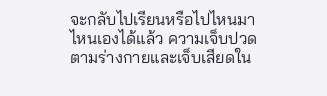จะกลับไปเรียนหรือไปไหนมาไหนเองได้แล้ว ความเจ็บปวดตามร่างกายและเจ็บเสียดใน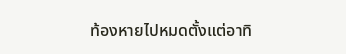ท้องหายไปหมดตั้งแต่อาทิ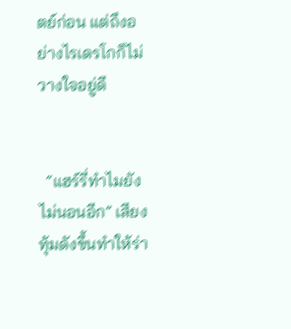ตย์ก่อน แต่ถึงอย่างไรเดรโกก็ไม่วางใจอยู่ดี


  “แฮร์รี่ทำไมยังไม่นอนอีก” เสียงทุ้มดังขึ้นทำให้ร่า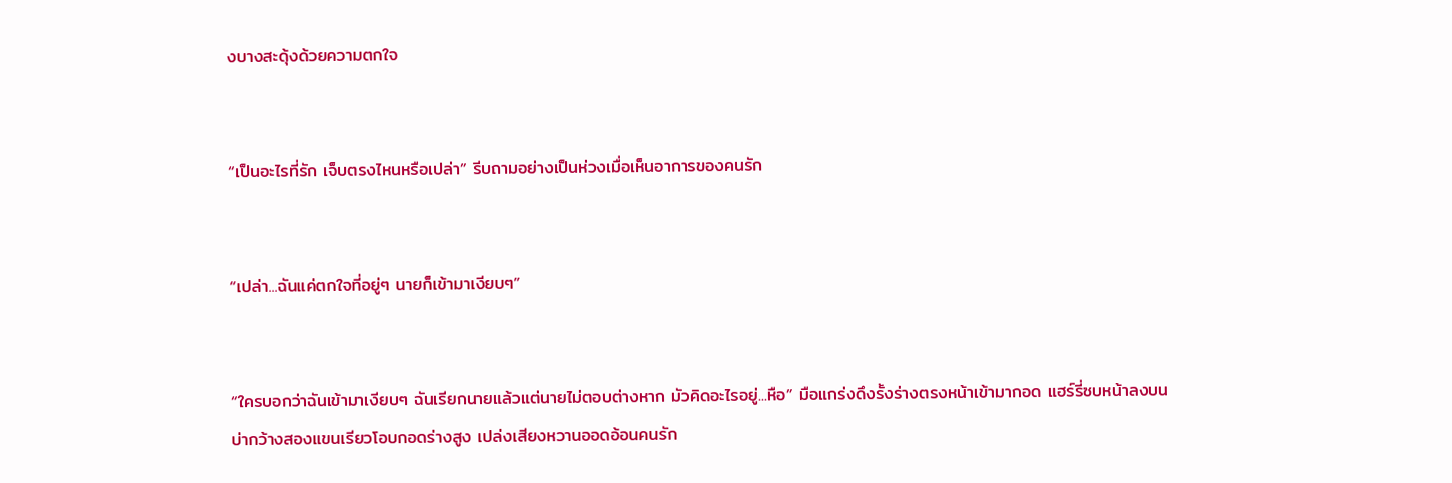งบางสะดุ้งด้วยความตกใจ


“เป็นอะไรที่รัก เจ็บตรงไหนหรือเปล่า” รีบถามอย่างเป็นห่วงเมื่อเห็นอาการของคนรัก


“เปล่า...ฉันแค่ตกใจที่อยู่ๆ นายก็เข้ามาเงียบๆ”


“ใครบอกว่าฉันเข้ามาเงียบๆ ฉันเรียกนายแล้วแต่นายไม่ตอบต่างหาก มัวคิดอะไรอยู่...หือ” มือแกร่งดึงรั้งร่างตรงหน้าเข้ามากอด แฮร์รี่ซบหน้าลงบนบ่ากว้างสองแขนเรียวโอบกอดร่างสูง เปล่งเสียงหวานออดอ้อนคนรัก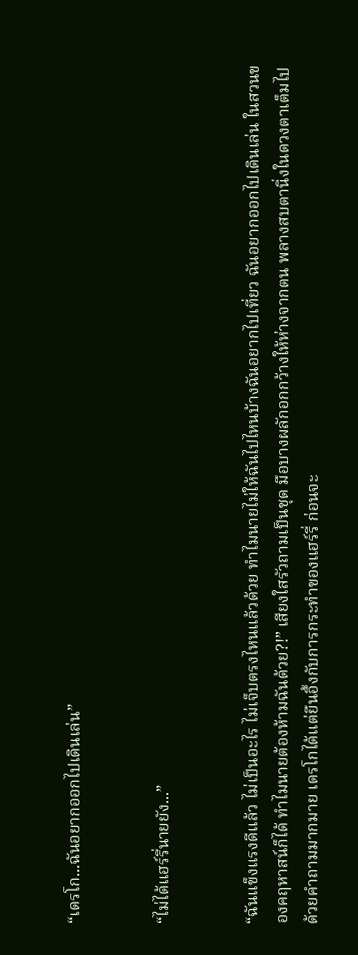“เดรโก...ฉันอยากออกไปเดินเล่น”


“ไม่ได้แฮร์รี่นายยัง...”


“ฉันแข็งแรงดีแล้ว ไม่เป็นอะไร ไม่เจ็บตรงไหนแล้วด้วย ทำไมนายไม่ให้ฉันไปไหนบ้างฉันอยากไปเที่ยว ฉันอยากออกไปเดินเล่น ในสวนของคฤหาสน์ก็ได้ ทำไมนายต้องห้ามฉันด้วย?!” เสียงใสรัวถามเป็นชุด มือบางผลักอกกว้างให้ห่างจากตน พลางสบตานิ่งในดวงตาเต็มไปด้วยคำถามมากมาย เดรโกได้แต่ยืนอึ้งกับการกระทำของแฮร์รี่ ก่อนจะ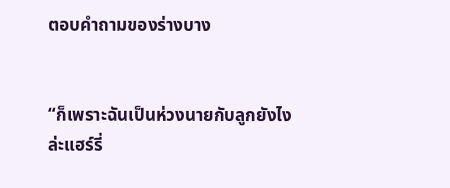ตอบคำถามของร่างบาง


“ก็เพราะฉันเป็นห่วงนายกับลูกยังไงล่ะแฮร์รี่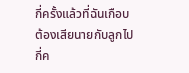กี่ครั้งแล้วที่ฉันเกือบต้องเสียนายกับลูกไป กี่ค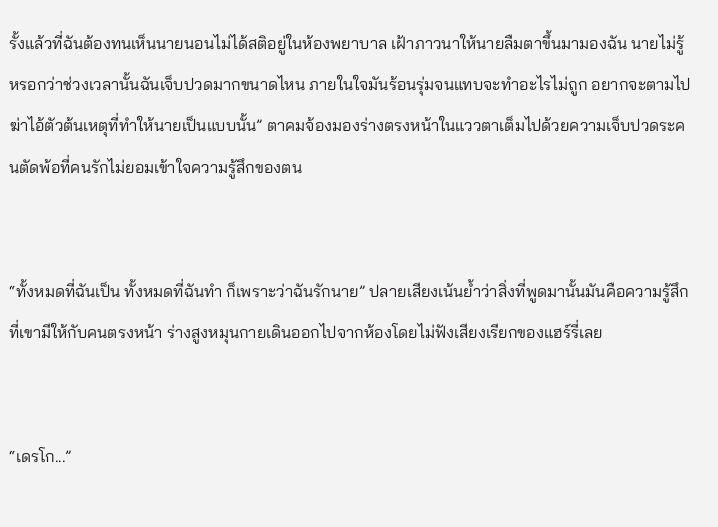รั้งแล้วที่ฉันต้องทนเห็นนายนอนไม่ได้สติอยู่ในห้องพยาบาล เฝ้าภาวนาให้นายลืมตาขึ้นมามองฉัน นายไม่รู้หรอกว่าช่วงเวลานั้นฉันเจ็บปวดมากขนาดไหน ภายในใจมันร้อนรุ่มจนแทบจะทำอะไรไม่ถูก อยากจะตามไปฆ่าไอ้ตัวต้นเหตุที่ทำให้นายเป็นแบบนั้น” ตาคมจ้องมองร่างตรงหน้าในแววตาเต็มไปด้วยความเจ็บปวดระคนตัดพ้อที่คนรักไม่ยอมเข้าใจความรู้สึกของตน


“ทั้งหมดที่ฉันเป็น ทั้งหมดที่ฉันทำ ก็เพราะว่าฉันรักนาย” ปลายเสียงเน้นย้ำว่าสิ่งที่พูดมานั้นมันคือความรู้สึกที่เขามีให้กับคนตรงหน้า ร่างสูงหมุนกายเดินออกไปจากห้องโดยไม่ฟังเสียงเรียกของแฮร์รี่เลย


“เดรโก...”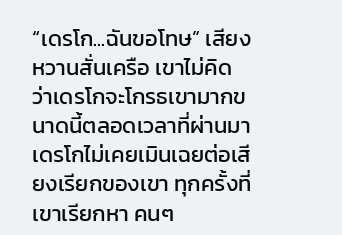“เดรโก...ฉันขอโทษ” เสียงหวานสั่นเครือ เขาไม่คิดว่าเดรโกจะโกรธเขามากขนาดนี้ตลอดเวลาที่ผ่านมา เดรโกไม่เคยเมินเฉยต่อเสียงเรียกของเขา ทุกครั้งที่เขาเรียกหา คนๆ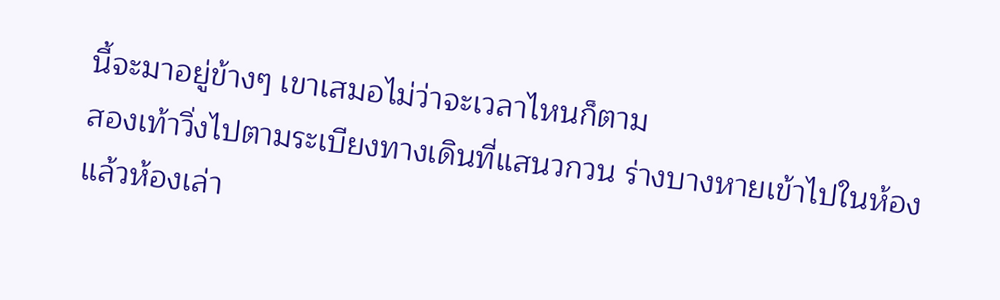นี้จะมาอยู่ข้างๆ เขาเสมอไม่ว่าจะเวลาไหนก็ตาม
สองเท้าวิ่งไปตามระเบียงทางเดินที่แสนวกวน ร่างบางหายเข้าไปในห้องแล้วห้องเล่า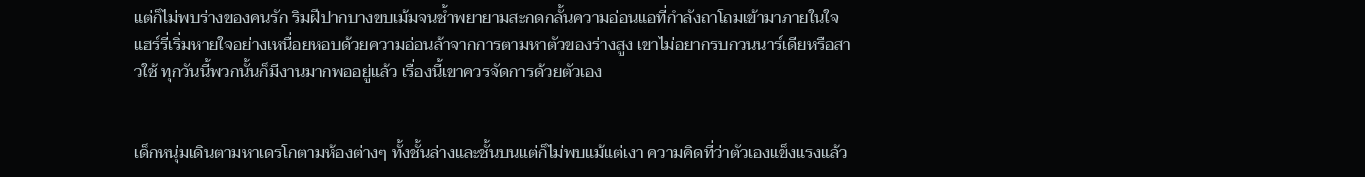แต่ก็ไม่พบร่างของคนรัก ริมฝีปากบางขบเม้มจนช้ำพยายามสะกดกลั้นความอ่อนแอที่กำลังถาโถมเข้ามาภายในใจ แฮร์รี่เริ่มหายใจอย่างเหนื่อยหอบด้วยความอ่อนล้าจากการตามหาตัวของร่างสูง เขาไม่อยากรบกวนนาร์เดียหรือสาวใช้ ทุกวันนี้พวกนั้นก็มีงานมากพออยู่แล้ว เรื่องนี้เขาควรจัดการด้วยตัวเอง


เด็กหนุ่มเดินตามหาเดรโกตามห้องต่างๆ ทั้งชั้นล่างและชั้นบนแต่ก็ไม่พบแม้แต่เงา ความคิดที่ว่าตัวเองแข็งแรงแล้ว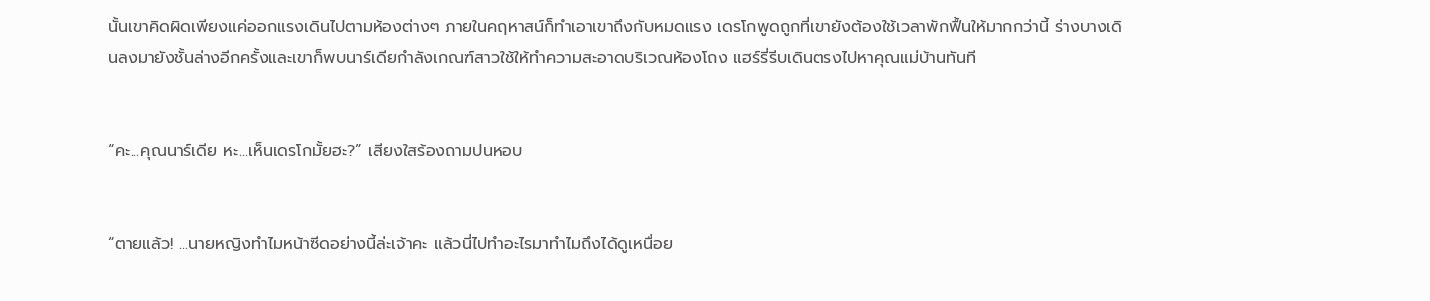นั้นเขาคิดผิดเพียงแค่ออกแรงเดินไปตามห้องต่างๆ ภายในคฤหาสน์ก็ทำเอาเขาถึงกับหมดแรง เดรโกพูดถูกที่เขายังต้องใช้เวลาพักฟื้นให้มากกว่านี้ ร่างบางเดินลงมายังชั้นล่างอีกครั้งและเขาก็พบนาร์เดียกำลังเกณฑ์สาวใช้ให้ทำความสะอาดบริเวณห้องโถง แฮร์รี่รีบเดินตรงไปหาคุณแม่บ้านทันที


“คะ...คุณนาร์เดีย หะ...เห็นเดรโกมั้ยฮะ?” เสียงใสร้องถามปนหอบ


“ตายแล้ว! ...นายหญิงทำไมหน้าซีดอย่างนี้ล่ะเจ้าคะ แล้วนี่ไปทำอะไรมาทำไมถึงได้ดูเหนื่อย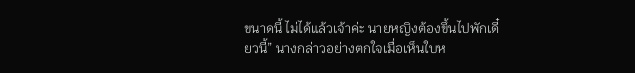ขนาดนี้ ไม่ได้แล้วเจ้าค่ะ นายหญิงต้องขึ้นไปพักเดี๋ยวนี้” นางกล่าวอย่างตกใจเมื่อเห็นใบห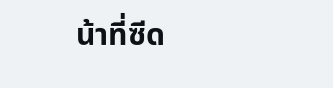น้าที่ซีด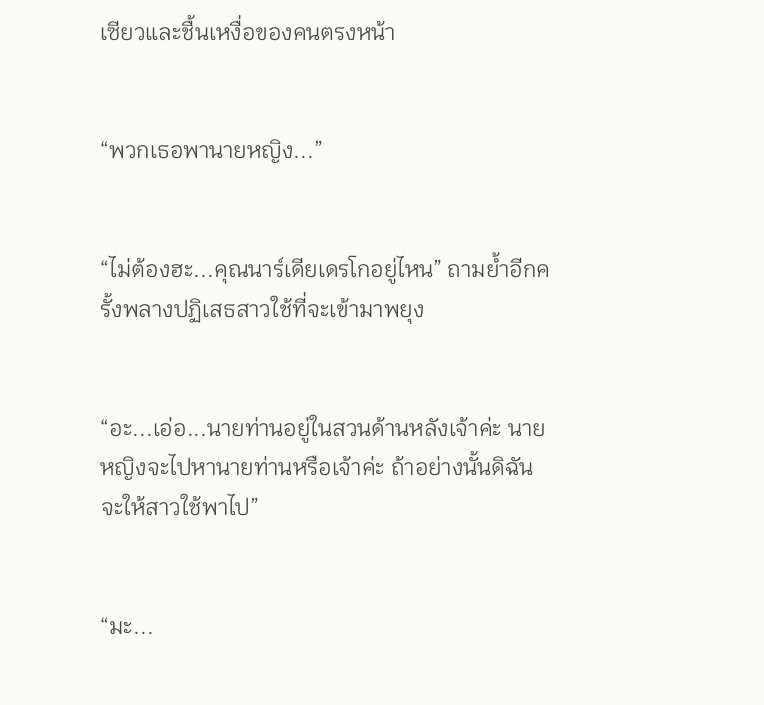เซียวและชื้นเหงื่อของคนตรงหน้า


“พวกเธอพานายหญิง...”


“ไม่ต้องฮะ...คุณนาร์เดียเดรโกอยู่ไหน” ถามย้ำอีกครั้งพลางปฏิเสธสาวใช้ที่จะเข้ามาพยุง


“อะ...เอ่อ...นายท่านอยู่ในสวนด้านหลังเจ้าค่ะ นายหญิงจะไปหานายท่านหรือเจ้าค่ะ ถ้าอย่างนั้นดิฉันจะให้สาวใช้พาไป”


“มะ...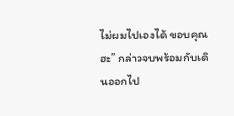ไม่ผมไปเองได้ ขอบคุณฮะ” กล่าวจบพร้อมกับเดินออกไป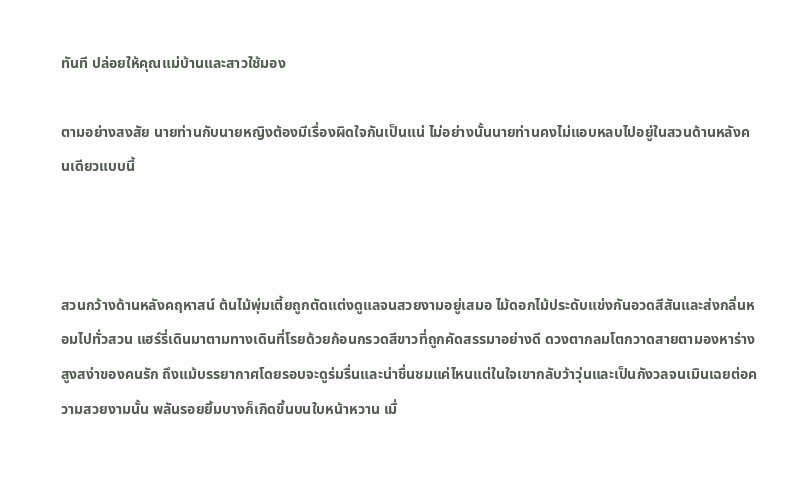ทันที ปล่อยให้คุณแม่บ้านและสาวใช้มอง

ตามอย่างสงสัย นายท่านกับนายหญิงต้องมีเรื่องผิดใจกันเป็นแน่ ไม่อย่างนั้นนายท่านคงไม่แอบหลบไปอยู่ในสวนด้านหลังคนเดียวแบบนี้



สวนกว้างด้านหลังคฤหาสน์ ต้นไม้พุ่มเตี้ยถูกตัดแต่งดูแลจนสวยงามอยู่เสมอ ไม้ดอกไม้ประดับแข่งกันอวดสีสันและส่งกลิ่นหอมไปทั่วสวน แฮร์รี่เดินมาตามทางเดินที่โรยด้วยก้อนกรวดสีขาวที่ถูกคัดสรรมาอย่างดี ดวงตากลมโตกวาดสายตามองหาร่างสูงสง่าของคนรัก ถึงแม้บรรยากาศโดยรอบจะดูร่มรื่นและน่าชื่นชมแค่ไหนแต่ในใจเขากลับว้าวุ่นและเป็นกังวลจนเมินเฉยต่อความสวยงามนั้น พลันรอยยิ้มบางก็เกิดขึ้นบนใบหน้าหวาน เมื่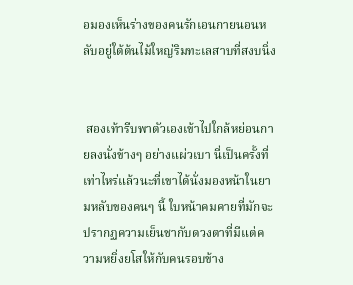อมองเห็นร่างของคนรักเอนกายนอนหลับอยู่ใต้ต้นไม้ใหญ่ริมทะเลสาบที่สงบนิ่ง


 สองเท้ารีบพาตัวเองเข้าไปใกล้หย่อนกายลงนั่งข้างๆ อย่างแผ่วเบา นี่เป็นครั้งที่เท่าไหร่แล้วนะที่เขาได้นั่งมองหน้าในยามหลับของคนๆ นี้ ใบหน้าคมคายที่มักจะปรากฏความเย็นชากับดวงตาที่มีแต่ความหยิ่งยโสให้กับคนรอบข้าง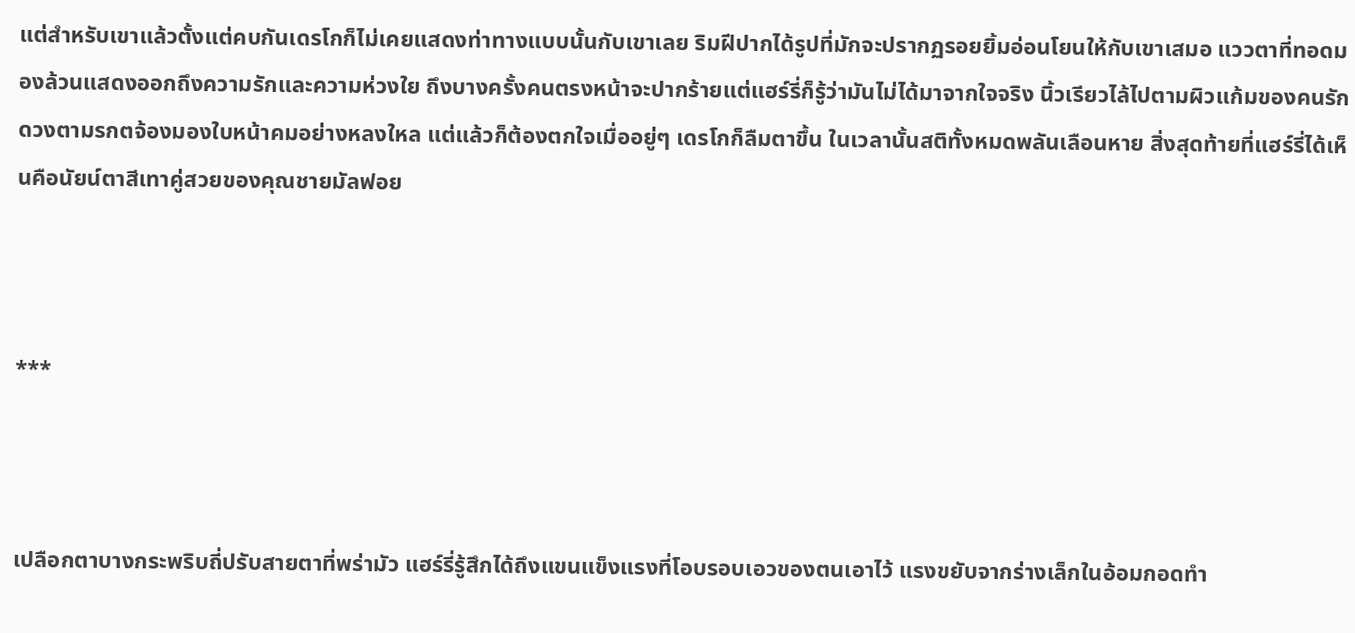แต่สำหรับเขาแล้วตั้งแต่คบกันเดรโกก็ไม่เคยแสดงท่าทางแบบนั้นกับเขาเลย ริมฝีปากได้รูปที่มักจะปรากฏรอยยิ้มอ่อนโยนให้กับเขาเสมอ แววตาที่ทอดมองล้วนแสดงออกถึงความรักและความห่วงใย ถึงบางครั้งคนตรงหน้าจะปากร้ายแต่แฮร์รี่ก็รู้ว่ามันไม่ได้มาจากใจจริง นิ้วเรียวไล้ไปตามผิวแก้มของคนรักดวงตามรกตจ้องมองใบหน้าคมอย่างหลงใหล แต่แล้วก็ต้องตกใจเมื่ออยู่ๆ เดรโกก็ลืมตาขึ้น ในเวลานั้นสติทั้งหมดพลันเลือนหาย สิ่งสุดท้ายที่แฮร์รี่ได้เห็นคือนัยน์ตาสีเทาคู่สวยของคุณชายมัลฟอย



***



เปลือกตาบางกระพริบถี่ปรับสายตาที่พร่ามัว แฮร์รี่รู้สึกได้ถึงแขนแข็งแรงที่โอบรอบเอวของตนเอาไว้ แรงขยับจากร่างเล็กในอ้อมกอดทำ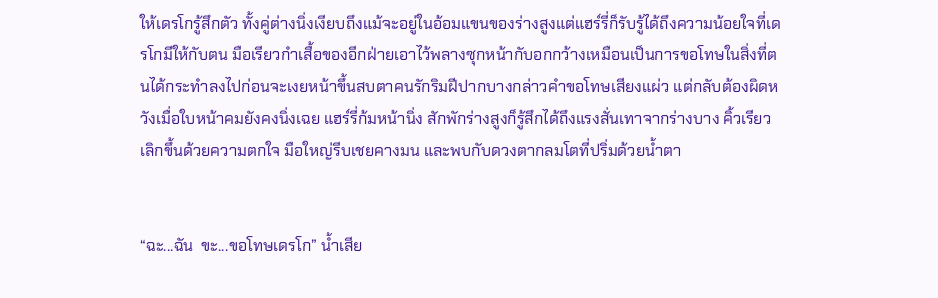ให้เดรโกรู้สึกตัว ทั้งคู่ต่างนิ่งเงียบถึงแม้จะอยู่ในอ้อมแขนของร่างสูงแต่แฮร์รี่ก็รับรู้ได้ถึงความน้อยใจที่เดรโกมีให้กับตน มือเรียวกำเสื้อของอีกฝ่ายเอาไว้พลางซุกหน้ากับอกกว้างเหมือนเป็นการขอโทษในสิ่งที่ตนได้กระทำลงไปก่อนจะเงยหน้าขึ้นสบตาคนรักริมฝีปากบางกล่าวคำขอโทษเสียงแผ่ว แต่กลับต้องผิดหวังเมื่อใบหน้าคมยังคงนิ่งเฉย แฮร์รี่ก้มหน้านิ่ง สักพักร่างสูงก็รู้สึกได้ถึงแรงสั่นเทาจากร่างบาง คิ้วเรียวเลิกขึ้นด้วยความตกใจ มือใหญ่รีบเชยคางมน และพบกับดวงตากลมโตที่ปริ่มด้วยน้ำตา


“ฉะ...ฉัน  ขะ...ขอโทษเดรโก” น้ำเสีย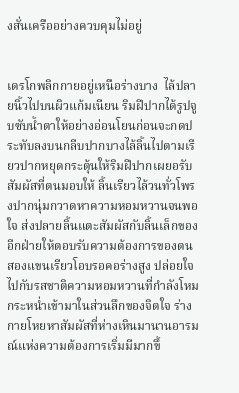งสั่นเครืออย่างควบคุมไม่อยู่


เดรโกพลิกกายอยู่เหนือร่างบาง  ไล้ปลายนิ้วไปบนผิวแก้มเนียน ริมฝีปากได้รูปจูบซับน้ำตาให้อย่างอ่อนโยนก่อนจะกดประทับลงบนกลีบปากบางไล้ลิ้นไปตามเรียวปากหยุดกระตุ้นให้ริมฝีปากเผยอรับสัมผัสที่ตนมอบให้ ลิ้นเรียวไล้วนทั่วโพรงปากนุ่มกวาดหาความหอมหวานจนพอใจ ส่งปลายลิ้นแตะสัมผัสกับลิ้นเล็กของอีกฝ่ายให้ตอบรับความต้องการของตน สองแขนเรียวโอบรอคอร่างสูง ปล่อยใจไปกับรสชาติความหอมหวานที่กำลังโหมกระหน่ำเข้ามาในส่วนลึกของจิตใจ ร่างกายโหยหาสัมผัสที่ห่างเหินมานานอารมณ์แห่งความต้องการเริ่มมีมากขึ้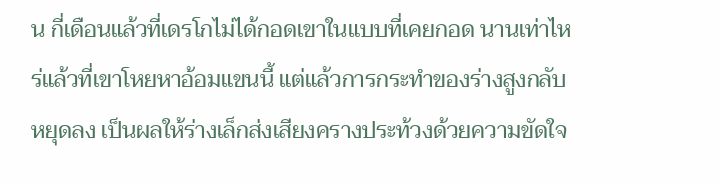น กี่เดือนแล้วที่เดรโกไม่ได้กอดเขาในแบบที่เคยกอด นานเท่าไหร่แล้วที่เขาโหยหาอ้อมแขนนี้ แต่แล้วการกระทำของร่างสูงกลับหยุดลง เป็นผลให้ร่างเล็กส่งเสียงครางประท้วงด้วยความขัดใจ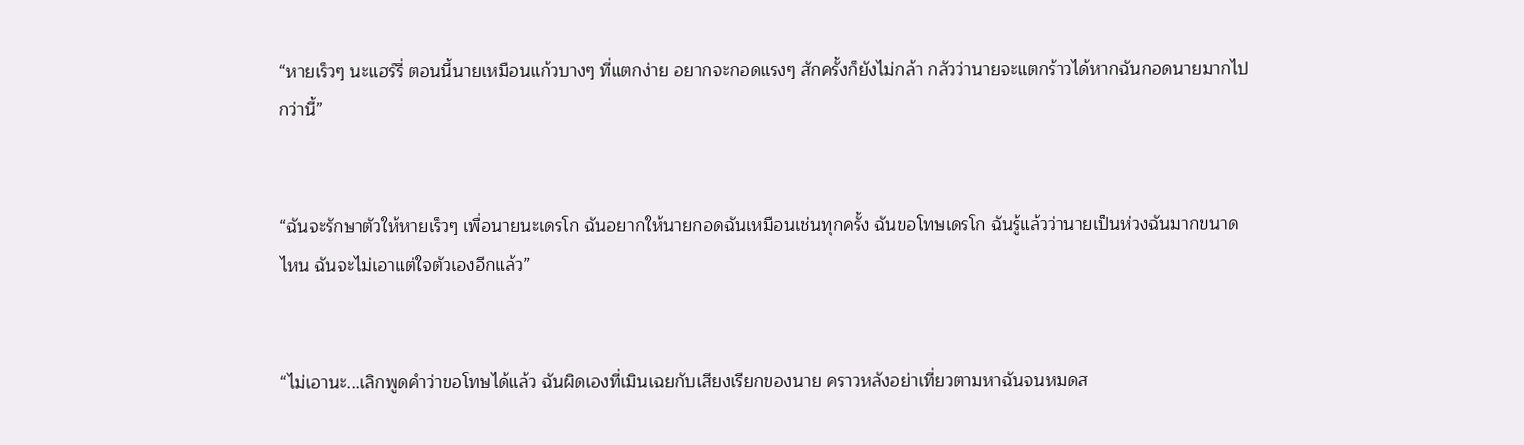“หายเร็วๆ นะแฮร์รี่ ตอนนี้นายเหมือนแก้วบางๆ ที่แตกง่าย อยากจะกอดแรงๆ สักครั้งก็ยังไม่กล้า กลัวว่านายจะแตกร้าวได้หากฉันกอดนายมากไปกว่านี้”


“ฉันจะรักษาตัวให้หายเร็วๆ เพื่อนายนะเดรโก ฉันอยากให้นายกอดฉันเหมือนเช่นทุกครั้ง ฉันขอโทษเดรโก ฉันรู้แล้วว่านายเป็นห่วงฉันมากขนาดไหน ฉันจะไม่เอาแต่ใจตัวเองอีกแล้ว”


“ไม่เอานะ...เลิกพูดคำว่าขอโทษได้แล้ว ฉันผิดเองที่เมินเฉยกับเสียงเรียกของนาย คราวหลังอย่าเที่ยวตามหาฉันจนหมดส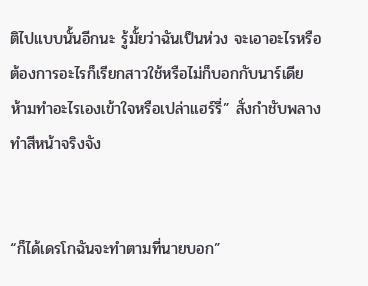ติไปแบบนั้นอีกนะ รู้มั้ยว่าฉันเป็นห่วง จะเอาอะไรหรือต้องการอะไรก็เรียกสาวใช้หรือไม่ก็บอกกับนาร์เดีย ห้ามทำอะไรเองเข้าใจหรือเปล่าแฮร์รี่” สั่งกำชับพลางทำสีหน้าจริงจัง


“ก็ได้เดรโกฉันจะทำตามที่นายบอก”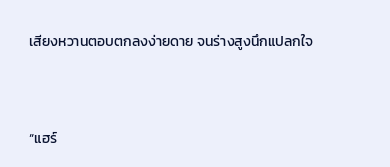เสียงหวานตอบตกลงง่ายดาย จนร่างสูงนึกแปลกใจ


“แฮร์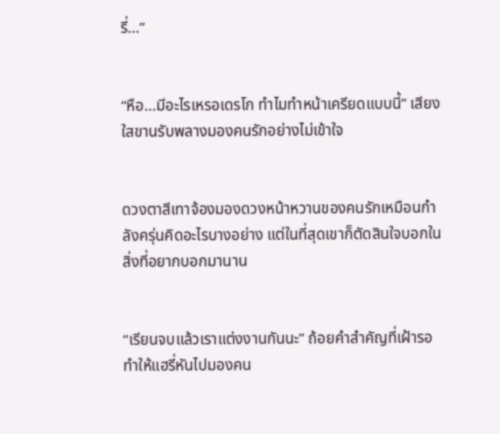รี่...”


“หือ...มีอะไรเหรอเดรโก ทำไมทำหน้าเครียดแบบนี้” เสียงใสขานรับพลางมองคนรักอย่างไม่เข้าใจ


ดวงตาสีเทาจ้องมองดวงหน้าหวานของคนรักเหมือนกำลังครุ่นคิดอะไรบางอย่าง แต่ในที่สุดเขาก็ตัดสินใจบอกในสิ่งที่อยากบอกมานาน


“เรียนจบแล้วเราแต่งงานกันนะ” ถ้อยคำสำคัญที่เฝ้ารอทำให้แฮรี่หันไปมองคน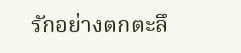รักอย่างตกตะลึ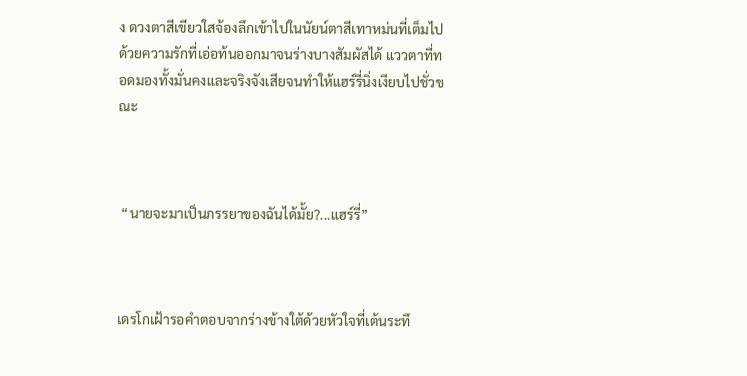ง ดวงตาสีเขียวใสจ้องลึกเข้าไปในนัยน์ตาสีเทาหม่นที่เต็มไปด้วยความรักที่เอ่อท้นออกมาจนร่างบางสัมผัสได้ แววตาที่ทอดมองทั้งมั่นคงและจริงจังเสียจนทำให้แฮร์รี่นิ่งเงียบไปชั่วขณะ



 “นายจะมาเป็นภรรยาของฉันได้มั้ย?...แฮร์รี่”



เดรโกเฝ้ารอคำตอบจากร่างข้างใต้ด้วยหัวใจที่เต้นระทึ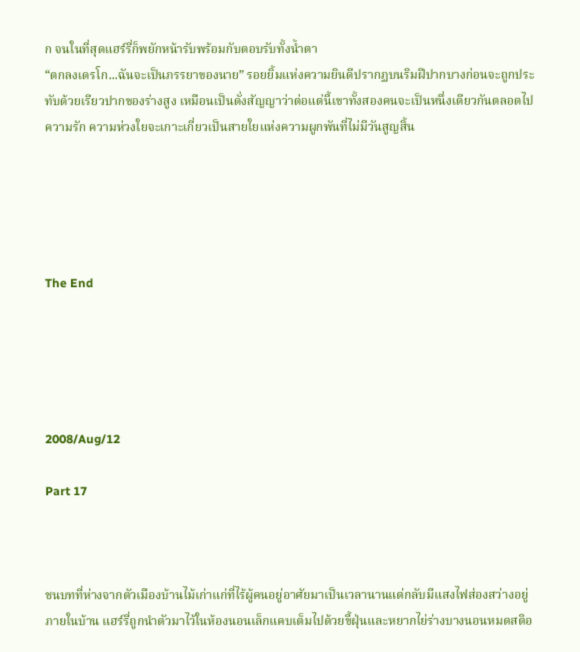ก จนในที่สุดแฮร์รี่ก็พยักหน้ารับพร้อมกับตอบรับทั้งน้ำตา
“ตกลงเดรโก...ฉันจะเป็นภรรยาของนาย” รอยยิ้มแห่งความยินดีปรากฏบนริมฝีปากบางก่อนจะถูกประทับด้วยเรียวปากของร่างสูง เหมือนเป็นดั่งสัญญาว่าต่อแต่นี้เขาทั้งสองคนจะเป็นหนึ่งเดียวกันตลอดไป ความรัก ความห่วงใยจะเกาะเกี่ยวเป็นสายใยแห่งความผูกพันที่ไม่มีวันสูญสิ้น





The End





2008/Aug/12

Part 17



ชนบทที่ห่างจากตัวเมืองบ้านไม้เก่าแก่ที่ไร้ผู้คนอยู่อาศัยมาเป็นเวลานานแต่กลับมีแสงไฟส่องสว่างอยู่ภายในบ้าน แฮร์รี่ถูกนำตัวมาไว้ในห้องนอนเล็กแคบเต็มไปด้วยขี้ฝุ่นและหยากไย่ร่างบางนอนหมดสติอ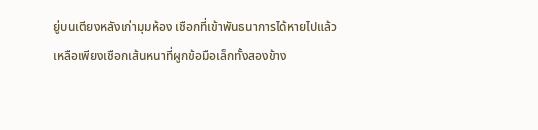ยู่บนเตียงหลังเก่ามุมห้อง เชือกที่เข้าพันธนาการได้หายไปแล้วเหลือเพียงเชือกเส้นหนาที่ผูกข้อมือเล็กทั้งสองข้าง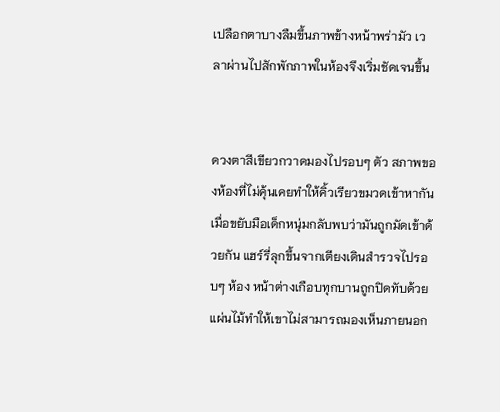เปลือกตาบางลืมขึ้นภาพข้างหน้าพร่ามัว เวลาผ่านไปสักพักภาพในห้องจึงเริ่มชัดเจนขึ้น


ดวงตาสีเขียวกวาดมองไปรอบๆ ตัว สภาพของห้องที่ไม่คุ้นเคยทำให้คิ้วเรียวขมวดเข้าหากัน เมื่อขยับมือเด็กหนุ่มกลับพบว่ามันถูกมัดเข้าด้วยกัน แฮร์รี่ลุกขึ้นจากเตียงเดินสำรวจไปรอบๆ ห้อง หน้าต่างเกือบทุกบานถูกปิดทับด้วยแผ่นไม้ทำให้เขาไม่สามารถมองเห็นภายนอก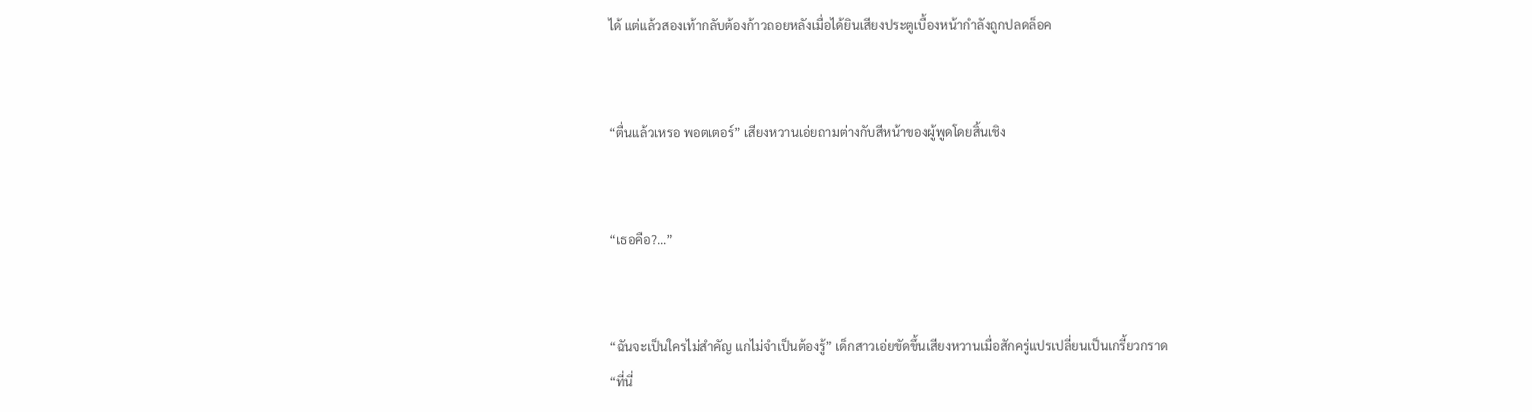ได้ แต่แล้วสองเท้ากลับต้องก้าวถอยหลังเมื่อได้ยินเสียงประตูเบื้องหน้ากำลังถูกปลดล็อค


“ตื่นแล้วเหรอ พอตเตอร์” เสียงหวานเอ่ยถามต่างกับสีหน้าของผู้พูดโดยสิ้นเชิง


“เธอคือ?...”


“ฉันจะเป็นใครไม่สำคัญ แกไม่จำเป็นต้องรู้” เด็กสาวเอ่ยขัดขึ้นเสียงหวานเมื่อสักครู่แปรเปลี่ยนเป็นเกรี้ยวกราด
“ที่นี่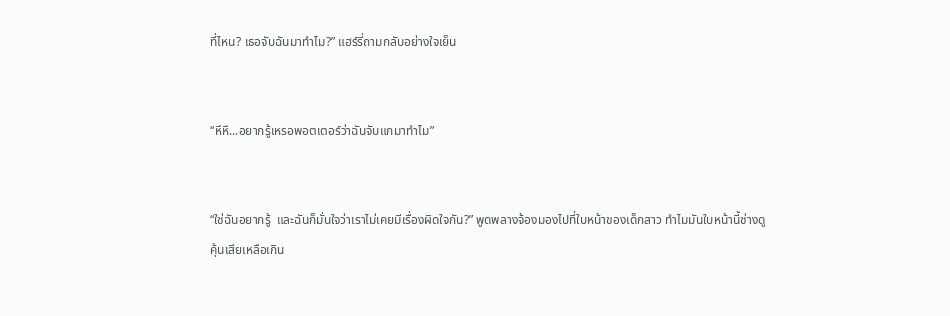ที่ไหน? เธอจับฉันมาทำไม?” แฮร์รี่ถามกลับอย่างใจเย็น


“หึหึ...อยากรู้เหรอพอตเตอร์ว่าฉันจับแกมาทำไม”


“ใช่ฉันอยากรู้  และฉันก็มั่นใจว่าเราไม่เคยมีเรื่องผิดใจกัน?” พูดพลางจ้องมองไปที่ใบหน้าของเด็กสาว ทำไมมันใบหน้านี้ช่างดูคุ้นเสียเหลือเกิน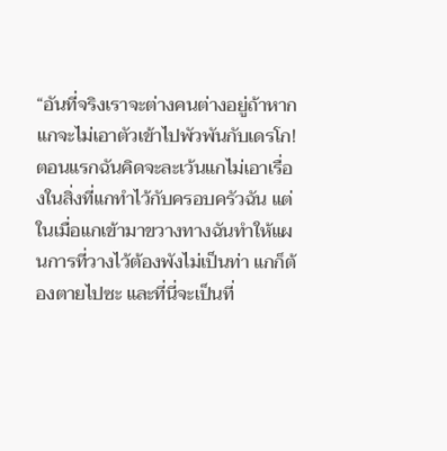“อันที่จริงเราจะต่างคนต่างอยู่ถ้าหากแกจะไม่เอาตัวเข้าไปพัวพันกับเดรโก! ตอนแรกฉันคิดจะละเว้นแกไม่เอาเรื่องในสิ่งที่แกทำไว้กับครอบครัวฉัน แต่ในเมื่อแกเข้ามาขวางทางฉันทำให้แผนการที่วางไว้ต้องพังไม่เป็นท่า แกก็ต้องตายไปซะ และที่นี่จะเป็นที่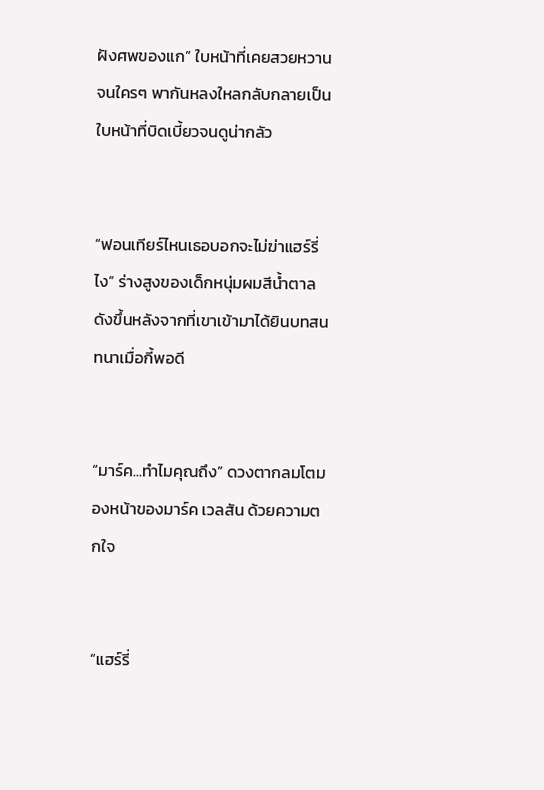ฝังศพของแก” ใบหน้าที่เคยสวยหวานจนใครๆ พากันหลงใหลกลับกลายเป็นใบหน้าที่บิดเบี้ยวจนดูน่ากลัว


“ฟอนเทียร์ไหนเธอบอกจะไม่ฆ่าแฮร์รี่ไง” ร่างสูงของเด็กหนุ่มผมสีน้ำตาลดังขึ้นหลังจากที่เขาเข้ามาได้ยินบทสนทนาเมื่อกี้พอดี


“มาร์ค...ทำไมคุณถึง” ดวงตากลมโตมองหน้าของมาร์ค เวลสัน ด้วยความตกใจ


“แฮร์รี่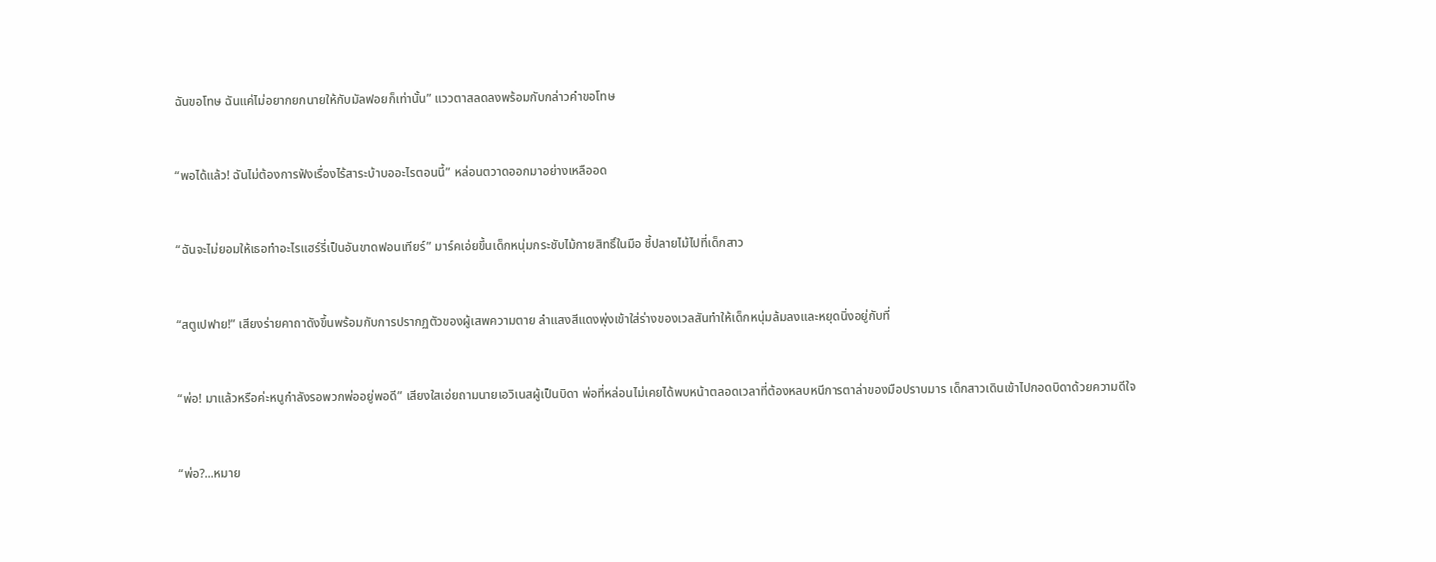ฉันขอโทษ ฉันแค่ไม่อยากยกนายให้กับมัลฟอยก็เท่านั้น” แววตาสลดลงพร้อมกับกล่าวคำขอโทษ


“พอได้แล้ว! ฉันไม่ต้องการฟังเรื่องไร้สาระบ้าบออะไรตอนนี้” หล่อนตวาดออกมาอย่างเหลืออด


“ฉันจะไม่ยอมให้เธอทำอะไรแฮร์รี่เป็นอันขาดฟอนเทียร์” มาร์คเอ่ยขึ้นเด็กหนุ่มกระชับไม้กายสิทธิ์ในมือ ชี้ปลายไม้ไปที่เด็กสาว


“สตูเปฟาย!” เสียงร่ายคาถาดังขึ้นพร้อมกับการปรากฏตัวของผู้เสพความตาย ลำแสงสีแดงพุ่งเข้าใส่ร่างของเวลสันทำให้เด็กหนุ่มล้มลงและหยุดนิ่งอยู่กับที่


“พ่อ! มาแล้วหรือค่ะหนูกำลังรอพวกพ่ออยู่พอดี” เสียงใสเอ่ยถามนายเอวิเนสผู้เป็นบิดา พ่อที่หล่อนไม่เคยได้พบหน้าตลอดเวลาที่ต้องหลบหนีการตาล่าของมือปราบมาร เด็กสาวเดินเข้าไปกอดบิดาด้วยความดีใจ


“พ่อ?...หมาย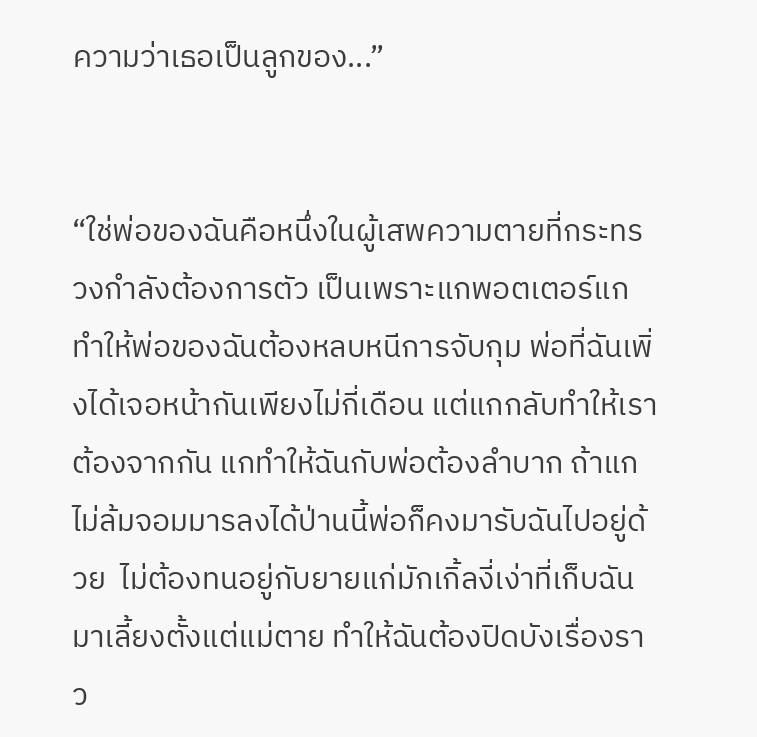ความว่าเธอเป็นลูกของ...”


“ใช่พ่อของฉันคือหนึ่งในผู้เสพความตายที่กระทรวงกำลังต้องการตัว เป็นเพราะแกพอตเตอร์แกทำให้พ่อของฉันต้องหลบหนีการจับกุม พ่อที่ฉันเพิ่งได้เจอหน้ากันเพียงไม่กี่เดือน แต่แกกลับทำให้เราต้องจากกัน แกทำให้ฉันกับพ่อต้องลำบาก ถ้าแกไม่ล้มจอมมารลงได้ป่านนี้พ่อก็คงมารับฉันไปอยู่ด้วย  ไม่ต้องทนอยู่กับยายแก่มักเกิ้ลงี่เง่าที่เก็บฉันมาเลี้ยงตั้งแต่แม่ตาย ทำให้ฉันต้องปิดบังเรื่องราว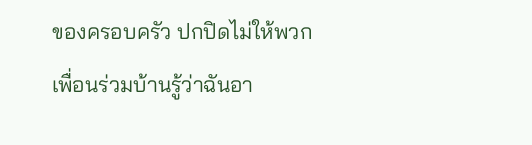ของครอบครัว ปกปิดไม่ให้พวกเพื่อนร่วมบ้านรู้ว่าฉันอา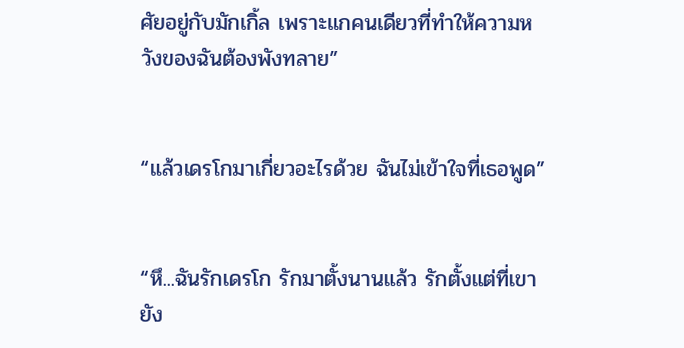ศัยอยู่กับมักเกิ้ล เพราะแกคนเดียวที่ทำให้ความหวังของฉันต้องพังทลาย”


“แล้วเดรโกมาเกี่ยวอะไรด้วย ฉันไม่เข้าใจที่เธอพูด”


“หึ...ฉันรักเดรโก รักมาตั้งนานแล้ว รักตั้งแต่ที่เขายัง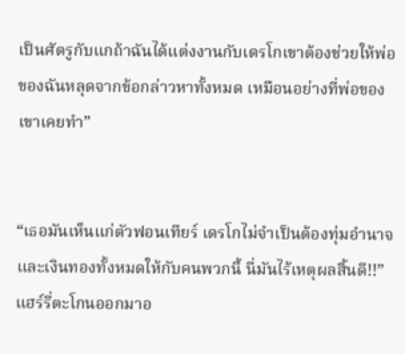เป็นศัตรูกับแกถ้าฉันได้แต่งงานกับเดรโกเขาต้องช่วยให้พ่อของฉันหลุดจากข้อกล่าวหาทั้งหมด เหมือนอย่างที่พ่อของเขาเคยทำ”


“เธอมันเห็นแก่ตัวฟอนเทียร์ เดรโกไม่จำเป็นต้องทุ่มอำนาจและเงินทองทั้งหมดให้กับคนพวกนี้ นี่มันไร้เหตุผลสิ้นดี!!”  แฮร์รี่ตะโกนออกมาอ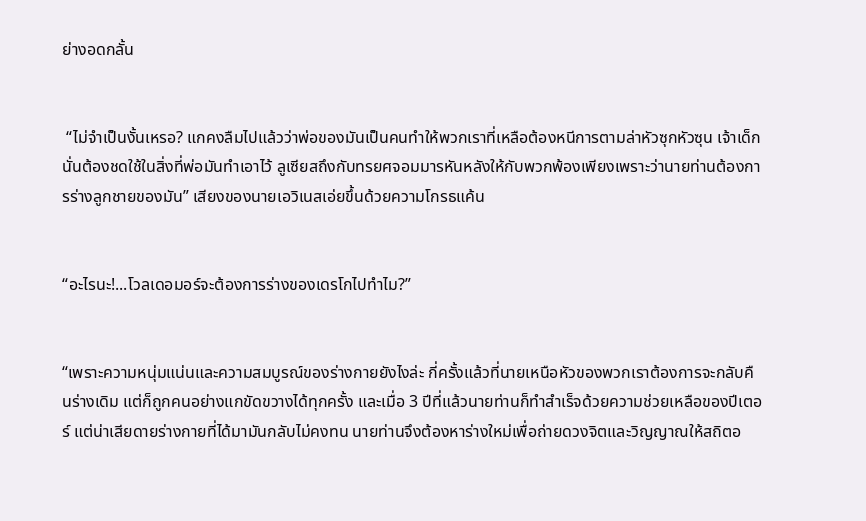ย่างอดกลั้น


 “ไม่จำเป็นงั้นเหรอ? แกคงลืมไปแล้วว่าพ่อของมันเป็นคนทำให้พวกเราที่เหลือต้องหนีการตามล่าหัวซุกหัวซุน เจ้าเด็กนั่นต้องชดใช้ในสิ่งที่พ่อมันทำเอาไว้ ลูเซียสถึงกับทรยศจอมมารหันหลังให้กับพวกพ้องเพียงเพราะว่านายท่านต้องการร่างลูกชายของมัน” เสียงของนายเอวิเนสเอ่ยขึ้นด้วยความโกรธแค้น


“อะไรนะ!...โวลเดอมอร์จะต้องการร่างของเดรโกไปทำไม?”


“เพราะความหนุ่มแน่นและความสมบูรณ์ของร่างกายยังไงล่ะ กี่ครั้งแล้วที่นายเหนือหัวของพวกเราต้องการจะกลับคืนร่างเดิม แต่ก็ถูกคนอย่างแกขัดขวางได้ทุกครั้ง และเมื่อ 3 ปีที่แล้วนายท่านก็ทำสำเร็จด้วยความช่วยเหลือของปีเตอร์ แต่น่าเสียดายร่างกายที่ได้มามันกลับไม่คงทน นายท่านจึงต้องหาร่างใหม่เพื่อถ่ายดวงจิตและวิญญาณให้สถิตอ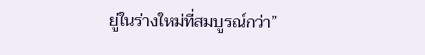ยู่ในร่างใหม่ที่สมบูรณ์กว่า”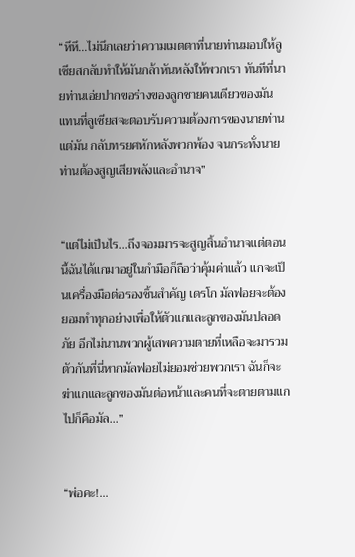“หึหึ...ไม่นึกเลยว่าความเมตตาที่นายท่านมอบให้ลูเซียสกลับทำให้มันกล้าหันหลังให้พวกเรา ทันทีที่นายท่านเอ่ยปากขอร่างของลูกชายคนเดียวของมัน แทนที่ลูเซียสจะตอบรับความต้องการของนายท่านแต่มัน กลับทรยศหักหลังพวกพ้อง จนกระทั่งนายท่านต้องสูญเสียพลังและอำนาจ”


“แต่ไม่เป็นไร...ถึงจอมมารจะสูญสิ้นอำนาจแต่ตอนนี้ฉันได้แกมาอยู่ในกำมือก็ถือว่าคุ้มค่าแล้ว แกจะเป็นเครื่องมือต่อรองชิ้นสำคัญ เดรโก มัลฟอยจะต้องยอมทำทุกอย่างเพื่อให้ตัวแกและลูกของมันปลอดภัย อีกไม่นานพวกผู้เสพความตายที่เหลือจะมารวมตัวกันที่นี่หากมัลฟอยไม่ยอมช่วยพวกเรา ฉันก็จะฆ่าแกและลูกของมันต่อหน้าและคนที่จะตายตามแกไปก็คือมัล...”


“พ่อคะ!...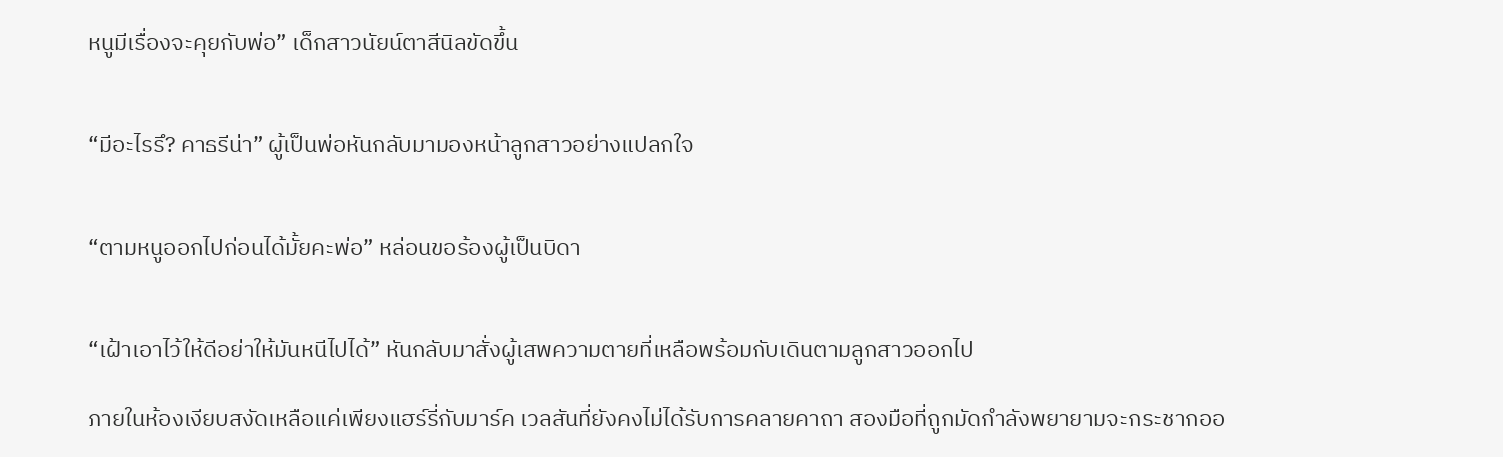หนูมีเรื่องจะคุยกับพ่อ” เด็กสาวนัยน์ตาสีนิลขัดขึ้น


“มีอะไรรึ? คาธรีน่า” ผู้เป็นพ่อหันกลับมามองหน้าลูกสาวอย่างแปลกใจ


“ตามหนูออกไปก่อนได้มั้ยคะพ่อ” หล่อนขอร้องผู้เป็นบิดา


“เฝ้าเอาไว้ให้ดีอย่าให้มันหนีไปได้” หันกลับมาสั่งผู้เสพความตายที่เหลือพร้อมกับเดินตามลูกสาวออกไป

ภายในห้องเงียบสงัดเหลือแค่เพียงแฮร์รี่กับมาร์ค เวลสันที่ยังคงไม่ได้รับการคลายคาถา สองมือที่ถูกมัดกำลังพยายามจะกระชากออ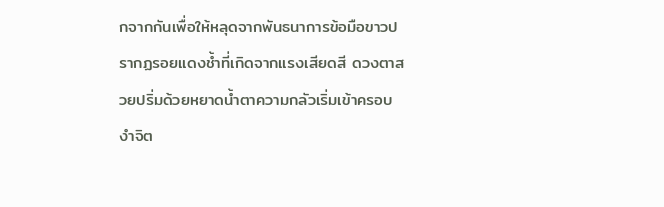กจากกันเพื่อให้หลุดจากพันธนาการข้อมือขาวปรากฏรอยแดงช้ำที่เกิดจากแรงเสียดสี ดวงตาสวยปริ่มด้วยหยาดน้ำตาความกลัวเริ่มเข้าครอบงำจิต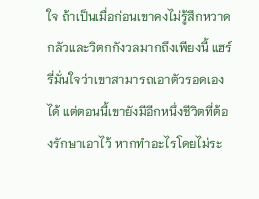ใจ ถ้าเป็นเมื่อก่อนเขาคงไม่รู้สึกหวาดกลัวและวิตกกังวลมากถึงเพียงนี้ แฮร์รี่มั่นใจว่าเขาสามารถเอาตัวรอดเองได้ แต่ตอนนี้เขายังมีอีกหนึ่งชีวิตที่ต้องรักษาเอาไว้ หากทำอะไรโดยไม่ระ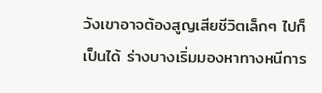วังเขาอาจต้องสูญเสียชีวิตเล็กๆ ไปก็เป็นได้ ร่างบางเริ่มมองหาทางหนีการ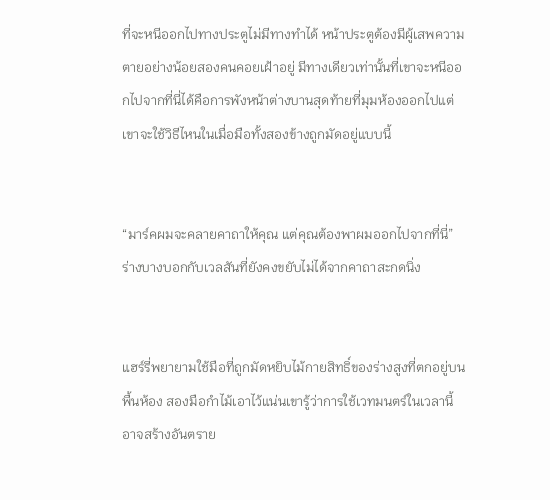ที่จะหนีออกไปทางประตูไม่มีทางทำได้ หน้าประตูต้องมีผู้เสพความตายอย่างน้อยสองคนคอยเฝ้าอยู่ มีทางเดียวเท่านั้นที่เขาจะหนีออกไปจากที่นี่ได้คือการพังหน้าต่างบานสุดท้ายที่มุมห้องออกไปแต่เขาจะใช้วิธีไหนในเมื่อมือทั้งสองข้างถูกมัดอยู่แบบนี้


“มาร์คผมจะคลายคาถาให้คุณ แต่คุณต้องพาผมออกไปจากที่นี่” ร่างบางบอกกับเวลสันที่ยังคงขยับไม่ได้จากคาถาสะกดนิ่ง


แฮร์รี่พยายามใช้มือที่ถูกมัดหยิบไม้กายสิทธิ์ของร่างสูงที่ตกอยู่บนพื้นห้อง สองมือกำไม้เอาไว้แน่นเขารู้ว่าการใช้เวทมนตร์ในเวลานี้อาจสร้างอันตราย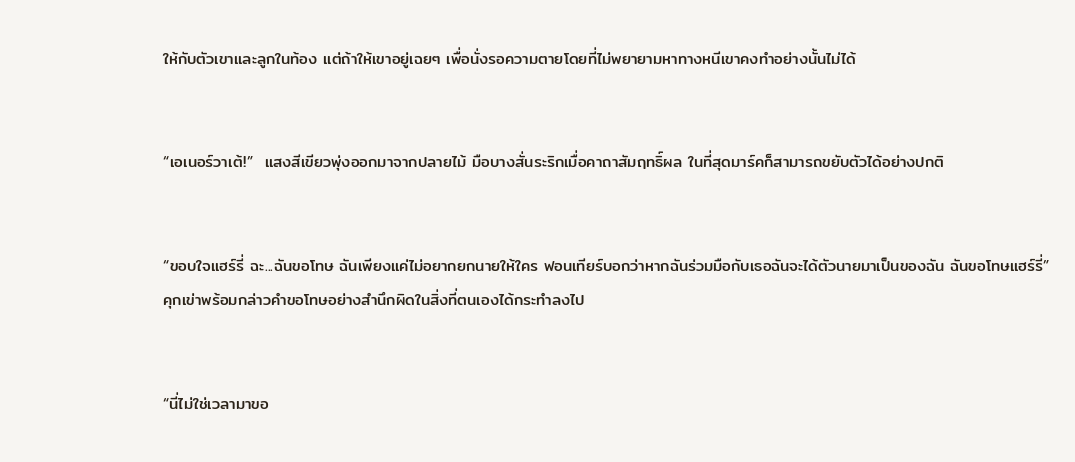ให้กับตัวเขาและลูกในท้อง แต่ถ้าให้เขาอยู่เฉยๆ เพื่อนั่งรอความตายโดยที่ไม่พยายามหาทางหนีเขาคงทำอย่างนั้นไม่ได้


“เอเนอร์วาเต้!”  แสงสีเขียวพุ่งออกมาจากปลายไม้ มือบางสั่นระริกเมื่อคาถาสัมฤทธิ์ผล ในที่สุดมาร์คก็สามารถขยับตัวได้อย่างปกติ


“ขอบใจแฮร์รี่ ฉะ...ฉันขอโทษ ฉันเพียงแค่ไม่อยากยกนายให้ใคร ฟอนเทียร์บอกว่าหากฉันร่วมมือกับเธอฉันจะได้ตัวนายมาเป็นของฉัน ฉันขอโทษแฮร์รี่” คุกเข่าพร้อมกล่าวคำขอโทษอย่างสำนึกผิดในสิ่งที่ตนเองได้กระทำลงไป


“นี่ไม่ใช่เวลามาขอ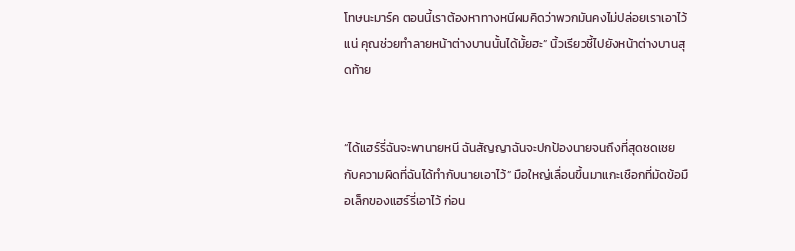โทษนะมาร์ค ตอนนี้เราต้องหาทางหนีผมคิดว่าพวกมันคงไม่ปล่อยเราเอาไว้แน่ คุณช่วยทำลายหน้าต่างบานนั้นได้มั้ยฮะ” นิ้วเรียวชี้ไปยังหน้าต่างบานสุดท้าย


“ได้แฮร์รี่ฉันจะพานายหนี ฉันสัญญาฉันจะปกป้องนายจนถึงที่สุดชดเชยกับความผิดที่ฉันได้ทำกับนายเอาไว้” มือใหญ่เลื่อนขึ้นมาแกะเชือกที่มัดข้อมือเล็กของแฮร์รี่เอาไว้ ก่อน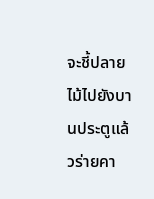จะชี้ปลายไม้ไปยังบานประตูแล้วร่ายคา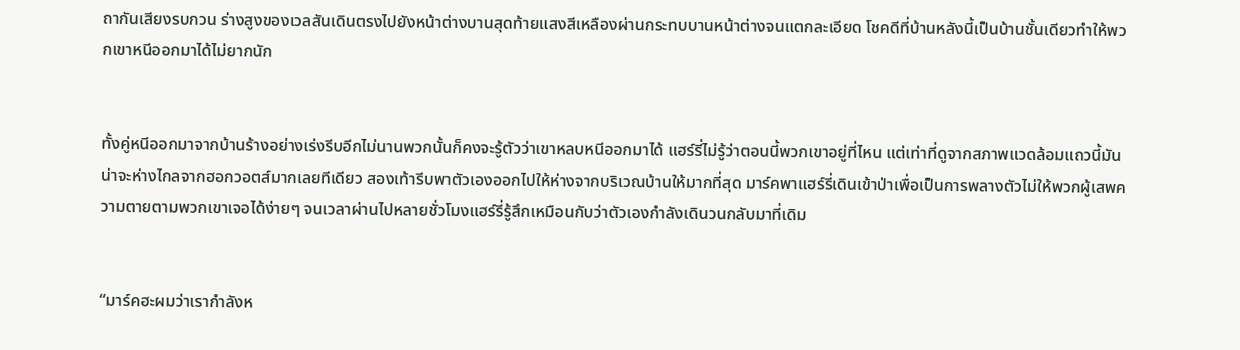ถากันเสียงรบกวน ร่างสูงของเวลสันเดินตรงไปยังหน้าต่างบานสุดท้ายแสงสีเหลืองผ่านกระทบบานหน้าต่างจนแตกละเอียด โชคดีที่บ้านหลังนี้เป็นบ้านชั้นเดียวทำให้พวกเขาหนีออกมาได้ไม่ยากนัก


ทั้งคู่หนีออกมาจากบ้านร้างอย่างเร่งรีบอีกไม่นานพวกนั้นก็คงจะรู้ตัวว่าเขาหลบหนีออกมาได้ แฮร์รี่ไม่รู้ว่าตอนนี้พวกเขาอยู่ที่ไหน แต่เท่าที่ดูจากสภาพแวดล้อมแถวนี้มันน่าจะห่างไกลจากฮอกวอตส์มากเลยทีเดียว สองเท้ารีบพาตัวเองออกไปให้ห่างจากบริเวณบ้านให้มากที่สุด มาร์คพาแฮร์รี่เดินเข้าป่าเพื่อเป็นการพลางตัวไม่ให้พวกผู้เสพความตายตามพวกเขาเจอได้ง่ายๆ จนเวลาผ่านไปหลายชั่วโมงแฮร์รี่รู้สึกเหมือนกับว่าตัวเองกำลังเดินวนกลับมาที่เดิม


“มาร์คฮะผมว่าเรากำลังห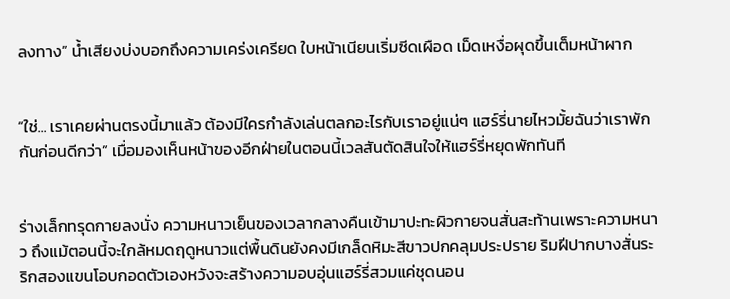ลงทาง” น้ำเสียงบ่งบอกถึงความเคร่งเครียด ใบหน้าเนียนเริ่มซีดเผือด เม็ดเหงื่อผุดขึ้นเต็มหน้าผาก


“ใช่... เราเคยผ่านตรงนี้มาแล้ว ต้องมีใครกำลังเล่นตลกอะไรกับเราอยู่แน่ๆ แฮร์รี่นายไหวมั้ยฉันว่าเราพักกันก่อนดีกว่า” เมื่อมองเห็นหน้าของอีกฝ่ายในตอนนี้เวลสันตัดสินใจให้แฮร์รี่หยุดพักทันที


ร่างเล็กทรุดกายลงนั่ง ความหนาวเย็นของเวลากลางคืนเข้ามาปะทะผิวกายจนสั่นสะท้านเพราะความหนาว ถึงแม้ตอนนี้จะใกล้หมดฤดูหนาวแต่พื้นดินยังคงมีเกล็ดหิมะสีขาวปกคลุมประปราย ริมฝีปากบางสั่นระริกสองแขนโอบกอดตัวเองหวังจะสร้างความอบอุ่นแฮร์รี่สวมแค่ชุดนอน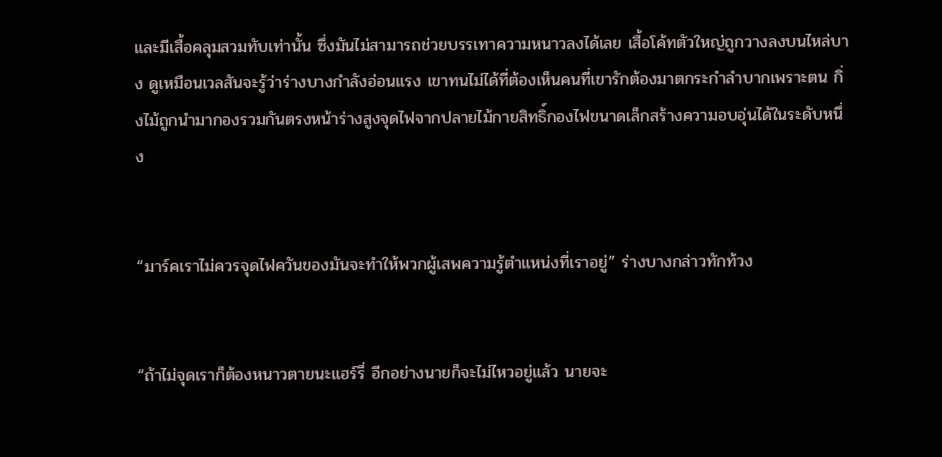และมีเสื้อคลุมสวมทับเท่านั้น ซึ่งมันไม่สามารถช่วยบรรเทาความหนาวลงได้เลย เสื้อโค้ทตัวใหญ่ถูกวางลงบนไหล่บาง ดูเหมือนเวลสันจะรู้ว่าร่างบางกำลังอ่อนแรง เขาทนไม่ได้ที่ต้องเห็นคนที่เขารักต้องมาตกระกำลำบากเพราะตน กิ่งไม้ถูกนำมากองรวมกันตรงหน้าร่างสูงจุดไฟจากปลายไม้กายสิทธิ์กองไฟขนาดเล็กสร้างความอบอุ่นได้ในระดับหนึ่ง


“มาร์คเราไม่ควรจุดไฟควันของมันจะทำให้พวกผู้เสพความรู้ตำแหน่งที่เราอยู่” ร่างบางกล่าวทักท้วง


“ถ้าไม่จุดเราก็ต้องหนาวตายนะแฮร์รี่ อีกอย่างนายก็จะไม่ไหวอยู่แล้ว นายจะ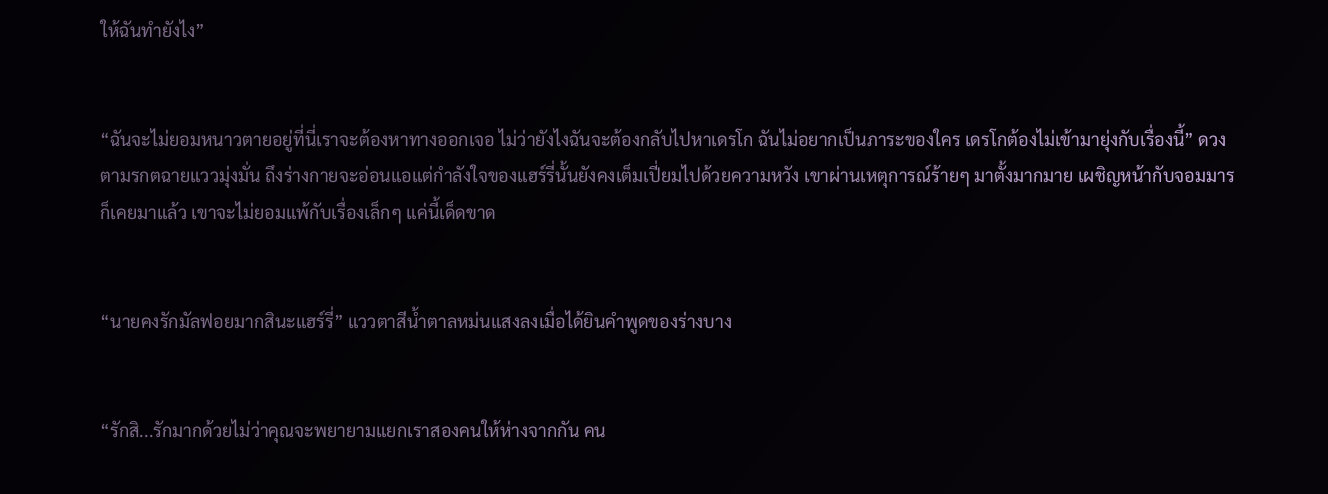ให้ฉันทำยังไง”


“ฉันจะไม่ยอมหนาวตายอยู่ที่นี่เราจะต้องหาทางออกเจอ ไม่ว่ายังไงฉันจะต้องกลับไปหาเดรโก ฉันไม่อยากเป็นภาระของใคร เดรโกต้องไม่เข้ามายุ่งกับเรื่องนี้” ดวงตามรกตฉายแววมุ่งมั่น ถึงร่างกายจะอ่อนแอแต่กำลังใจของแฮร์รี่นั้นยังคงเต็มเปี่ยมไปด้วยความหวัง เขาผ่านเหตุการณ์ร้ายๆ มาตั้งมากมาย เผชิญหน้ากับจอมมารก็เคยมาแล้ว เขาจะไม่ยอมแพ้กับเรื่องเล็กๆ แค่นี้เด็ดขาด


“นายคงรักมัลฟอยมากสินะแฮร์รี่” แววตาสีน้ำตาลหม่นแสงลงเมื่อได้ยินคำพูดของร่างบาง


“รักสิ...รักมากด้วยไม่ว่าคุณจะพยายามแยกเราสองคนให้ห่างจากกัน คน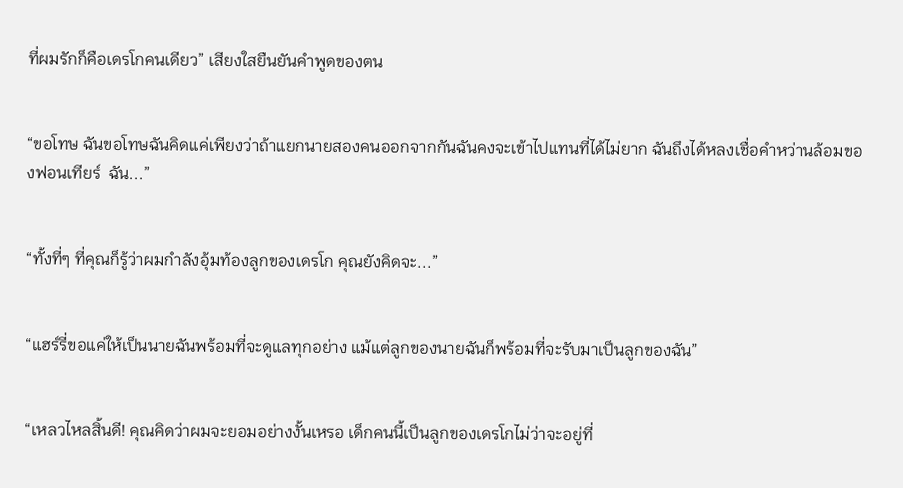ที่ผมรักก็คือเดรโกคนเดียว” เสียงใสยืนยันคำพูดของตน


“ขอโทษ ฉันขอโทษฉันคิดแค่เพียงว่าถ้าแยกนายสองคนออกจากกันฉันคงจะเข้าไปแทนที่ได้ไม่ยาก ฉันถึงได้หลงเชื่อคำหว่านล้อมของฟอนเทียร์  ฉัน...”


“ทั้งที่ๆ ที่คุณก็รู้ว่าผมกำลังอุ้มท้องลูกของเดรโก คุณยังคิดจะ...”


“แฮร์รี่ขอแค่ให้เป็นนายฉันพร้อมที่จะดูแลทุกอย่าง แม้แต่ลูกของนายฉันก็พร้อมที่จะรับมาเป็นลูกของฉัน”


“เหลวไหลสิ้นดี! คุณคิดว่าผมจะยอมอย่างงั้นเหรอ เด็กคนนี้เป็นลูกของเดรโกไม่ว่าจะอยู่ที่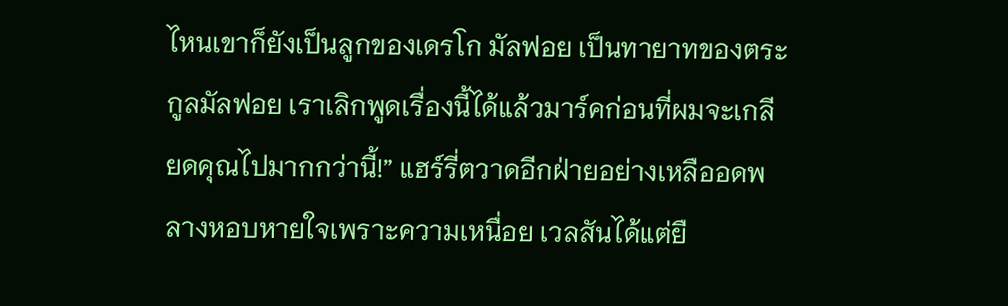ไหนเขาก็ยังเป็นลูกของเดรโก มัลฟอย เป็นทายาทของตระกูลมัลฟอย เราเลิกพูดเรื่องนี้ได้แล้วมาร์คก่อนที่ผมจะเกลียดคุณไปมากกว่านี้!” แฮร์รี่ตวาดอีกฝ่ายอย่างเหลืออดพลางหอบหายใจเพราะความเหนื่อย เวลสันได้แต่ยื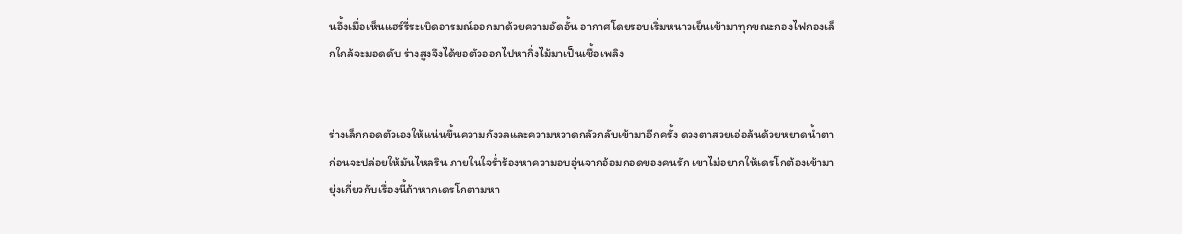นอึ้งเมื่อเห็นแฮร์รี่ระเบิดอารมณ์ออกมาด้วยความอัดอั้น อากาศโดยรอบเริ่มหนาวเย็นเข้ามาทุกขณะกองไฟกองเล็กใกล้จะมอดดับ ร่างสูงจึงได้ขอตัวออกไปหากิ่งไม้มาเป็นเชื้อเพลิง


ร่างเล็กกอดตัวเองให้แน่นขึ้นความกังวลและความหวาดกลัวกลับเข้ามาอีกครั้ง ดวงตาสวยเอ่อล้นด้วยหยาดน้ำตาก่อนจะปล่อยให้มันไหลริน ภายในใจร่ำร้องหาความอบอุ่นจากอ้อมกอดของคนรัก เขาไม่อยากให้เดรโกต้องเข้ามายุ่งเกี่ยวกับเรื่องนี้ถ้าหากเดรโกตามหา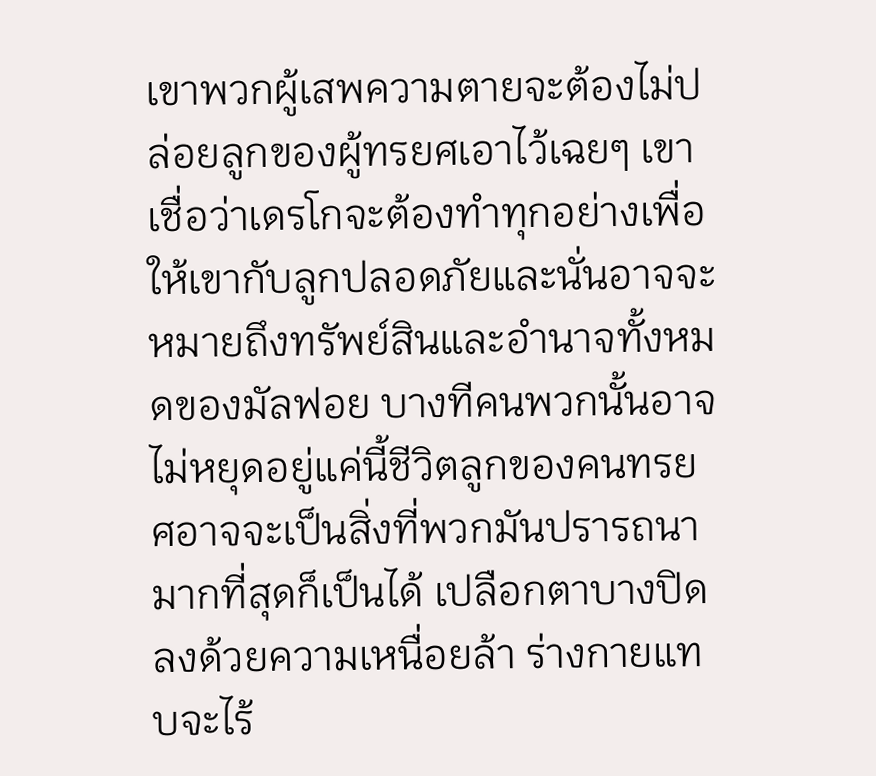เขาพวกผู้เสพความตายจะต้องไม่ปล่อยลูกของผู้ทรยศเอาไว้เฉยๆ เขาเชื่อว่าเดรโกจะต้องทำทุกอย่างเพื่อให้เขากับลูกปลอดภัยและนั่นอาจจะหมายถึงทรัพย์สินและอำนาจทั้งหมดของมัลฟอย บางทีคนพวกนั้นอาจไม่หยุดอยู่แค่นี้ชีวิตลูกของคนทรยศอาจจะเป็นสิ่งที่พวกมันปรารถนามากที่สุดก็เป็นได้ เปลือกตาบางปิดลงด้วยความเหนื่อยล้า ร่างกายแทบจะไร้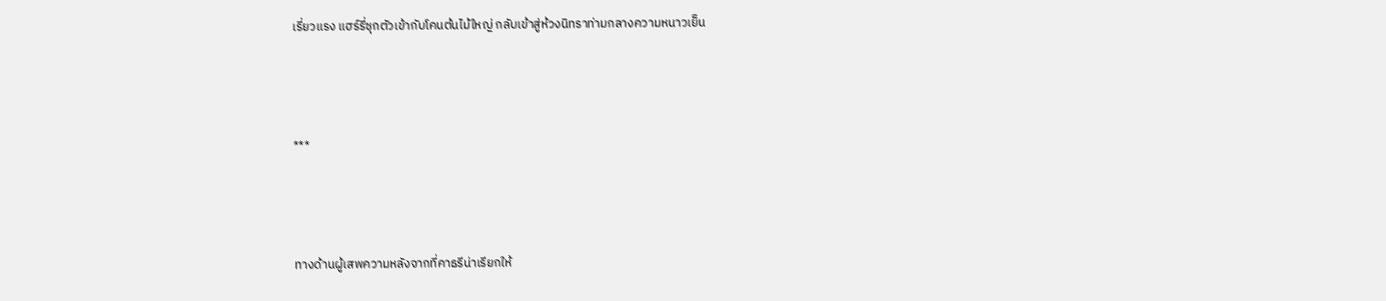เรี่ยวแรง แฮร์รี่ซุกตัวเข้ากับโคนต้นไม้ใหญ่ กลับเข้าสู่ห้วงนิทราท่ามกลางความหนาวเย็น



***



ทางด้านผู้เสพความหลังจากที่คาธรีน่าเรียกให้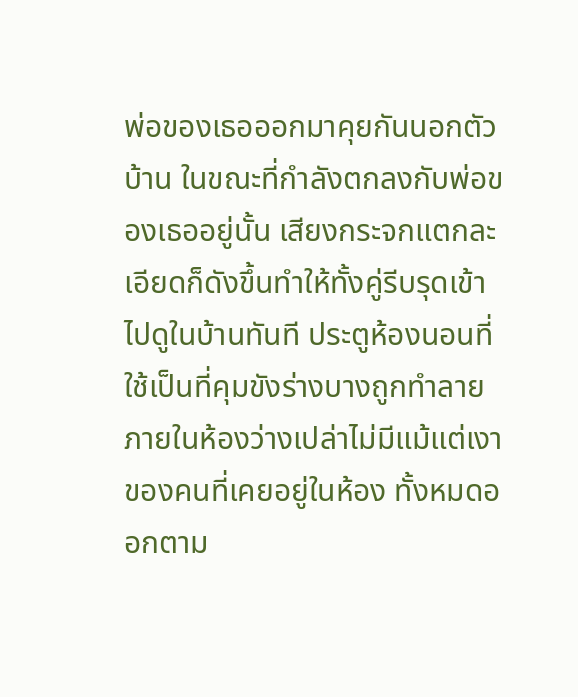พ่อของเธอออกมาคุยกันนอกตัวบ้าน ในขณะที่กำลังตกลงกับพ่อของเธออยู่นั้น เสียงกระจกแตกละเอียดก็ดังขึ้นทำให้ทั้งคู่รีบรุดเข้าไปดูในบ้านทันที ประตูห้องนอนที่ใช้เป็นที่คุมขังร่างบางถูกทำลาย ภายในห้องว่างเปล่าไม่มีแม้แต่เงาของคนที่เคยอยู่ในห้อง ทั้งหมดออกตาม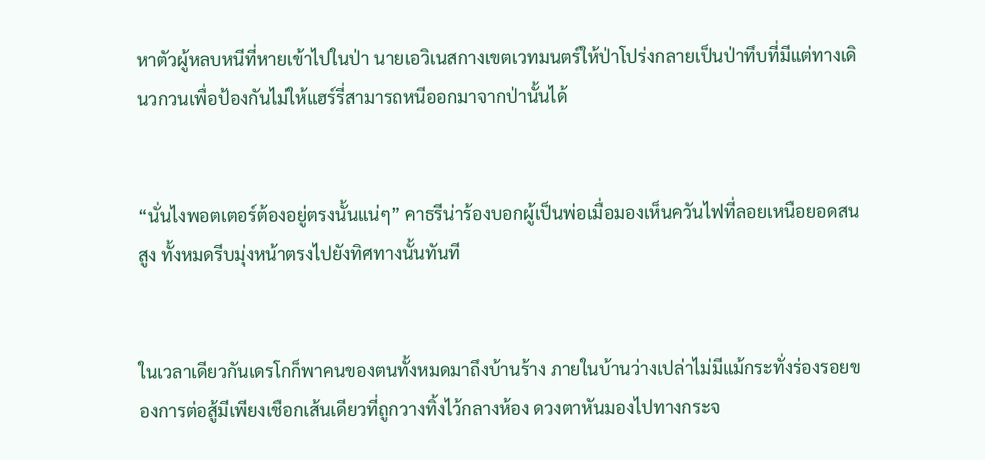หาตัวผู้หลบหนีที่หายเข้าไปในป่า นายเอวิเนสกางเขตเวทมนตร์ให้ป่าโปร่งกลายเป็นป่าทึบที่มีแต่ทางเดินวกวนเพื่อป้องกันไม่ให้แฮร์รี่สามารถหนีออกมาจากป่านั้นได้


“นั่นไงพอตเตอร์ต้องอยู่ตรงนั้นแน่ๆ” คาธรีน่าร้องบอกผู้เป็นพ่อเมื่อมองเห็นควันไฟที่ลอยเหนือยอดสนสูง ทั้งหมดรีบมุ่งหน้าตรงไปยังทิศทางนั้นทันที


ในเวลาเดียวกันเดรโกก็พาคนของตนทั้งหมดมาถึงบ้านร้าง ภายในบ้านว่างเปล่าไม่มีแม้กระทั่งร่องรอยของการต่อสู้มีเพียงเชือกเส้นเดียวที่ถูกวางทิ้งไว้กลางห้อง ดวงตาหันมองไปทางกระจ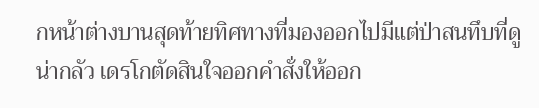กหน้าต่างบานสุดท้ายทิศทางที่มองออกไปมีแต่ป่าสนทึบที่ดูน่ากลัว เดรโกตัดสินใจออกคำสั่งให้ออก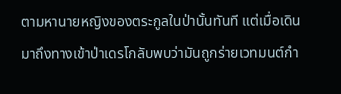ตามหานายหญิงของตระกูลในป่านั้นทันที แต่เมื่อเดินมาถึงทางเข้าป่าเดรโกลับพบว่ามันถูกร่ายเวทมนต์กำ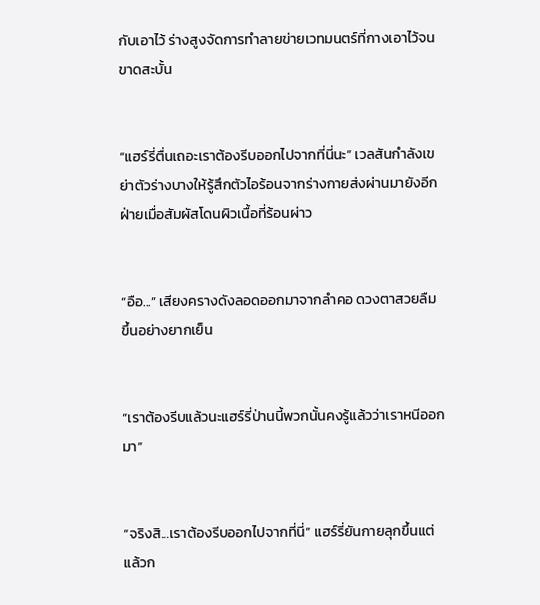กับเอาไว้ ร่างสูงจัดการทำลายข่ายเวทมนตร์ที่กางเอาไว้จนขาดสะบั้น


“แฮร์รี่ตื่นเถอะเราต้องรีบออกไปจากที่นี่นะ” เวลสันกำลังเขย่าตัวร่างบางให้รู้สึกตัวไอร้อนจากร่างกายส่งผ่านมายังอีกฝ่ายเมื่อสัมผัสโดนผิวเนื้อที่ร้อนผ่าว


“อือ...” เสียงครางดังลอดออกมาจากลำคอ ดวงตาสวยลืมขึ้นอย่างยากเย็น


“เราต้องรีบแล้วนะแฮร์รี่ป่านนี้พวกนั้นคงรู้แล้วว่าเราหนีออกมา”


“จริงสิ...เราต้องรีบออกไปจากที่นี่” แฮร์รี่ยันกายลุกขึ้นแต่แล้วก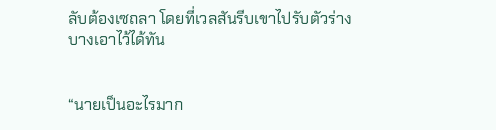ลับต้องเซถลา โดยที่เวลสันรีบเขาไปรับตัวร่างบางเอาไว้ได้ทัน


“นายเป็นอะไรมาก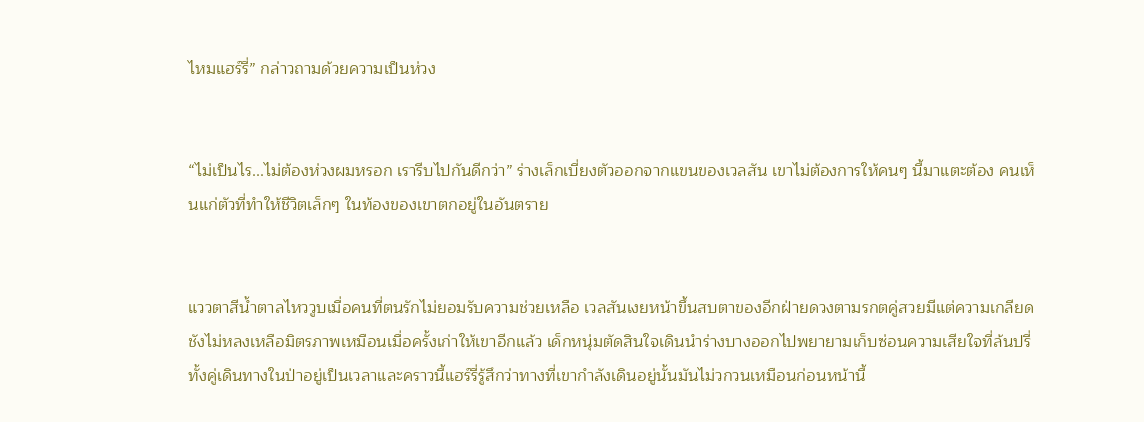ไหมแฮร์รี่” กล่าวถามด้วยความเป็นห่วง


“ไม่เป็นไร...ไม่ต้องห่วงผมหรอก เรารีบไปกันดีกว่า” ร่างเล็กเบี่ยงตัวออกจากแขนของเวลสัน เขาไม่ต้องการให้คนๆ นี้มาแตะต้อง คนเห็นแก่ตัวที่ทำให้ชีวิตเล็กๆ ในท้องของเขาตกอยู่ในอันตราย


แววตาสีน้ำตาลไหววูบเมื่อคนที่ตนรักไม่ยอมรับความช่วยเหลือ เวลสันเงยหน้าขึ้นสบตาของอีกฝ่ายดวงตามรกตคู่สวยมีแต่ความเกลียดชังไม่หลงเหลือมิตรภาพเหมือนเมื่อครั้งเก่าให้เขาอีกแล้ว เด็กหนุ่มตัดสินใจเดินนำร่างบางออกไปพยายามเก็บซ่อนความเสียใจที่ล้นปรี่ ทั้งคู่เดินทางในป่าอยู่เป็นเวลาและคราวนี้แฮร์รี่รู้สึกว่าทางที่เขากำลังเดินอยู่นั้นมันไม่วกวนเหมือนก่อนหน้านี้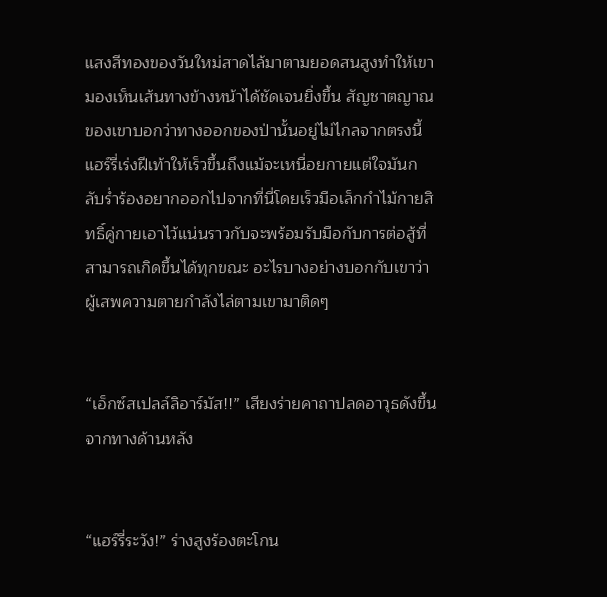แสงสีทองของวันใหม่สาดไล้มาตามยอดสนสูงทำให้เขามองเห็นเส้นทางข้างหน้าได้ชัดเจนยิ่งขึ้น สัญชาตญาณของเขาบอกว่าทางออกของป่านั้นอยู่ไม่ไกลจากตรงนี้ แฮร์รี่เร่งฝีเท้าให้เร็วขึ้นถึงแม้จะเหนื่อยกายแต่ใจมันกลับร่ำร้องอยากออกไปจากที่นี่โดยเร็วมือเล็กกำไม้กายสิทธิ์คู่กายเอาไว้แน่นราวกับจะพร้อมรับมือกับการต่อสู้ที่สามารถเกิดขึ้นได้ทุกขณะ อะไรบางอย่างบอกกับเขาว่าผู้เสพความตายกำลังไล่ตามเขามาติดๆ


“เอ็กซ์สเปลล์ลิอาร์มัส!!” เสียงร่ายคาถาปลดอาวุธดังขึ้นจากทางด้านหลัง


“แฮร์รี่ระวัง!” ร่างสูงร้องตะโกน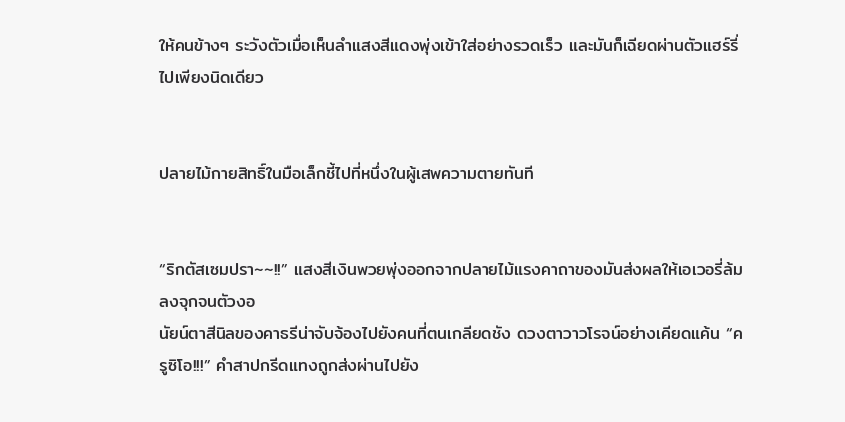ให้คนข้างๆ ระวังตัวเมื่อเห็นลำแสงสีแดงพุ่งเข้าใส่อย่างรวดเร็ว และมันก็เฉียดผ่านตัวแฮร์รี่ไปเพียงนิดเดียว


ปลายไม้กายสิทธิ์ในมือเล็กชี้ไปที่หนึ่งในผู้เสพความตายทันที


“ริกตัสเซมปรา~~!!” แสงสีเงินพวยพุ่งออกจากปลายไม้แรงคาถาของมันส่งผลให้เอเวอรี่ล้มลงจุกจนตัวงอ
นัยน์ตาสีนิลของคาธรีน่าจับจ้องไปยังคนที่ตนเกลียดชัง ดวงตาวาวโรจน์อย่างเคียดแค้น “ครูซิโอ!!!” คำสาปกรีดแทงถูกส่งผ่านไปยัง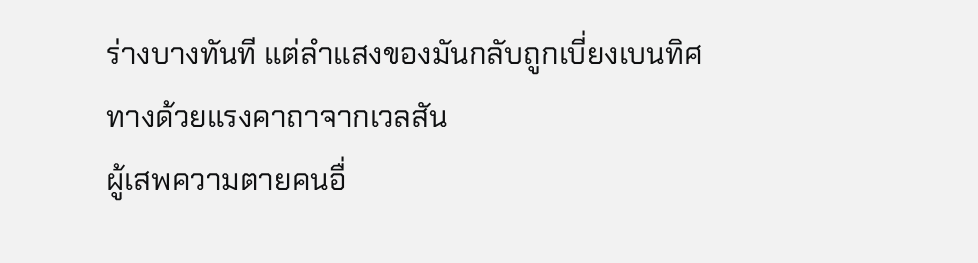ร่างบางทันที แต่ลำแสงของมันกลับถูกเบี่ยงเบนทิศทางด้วยแรงคาถาจากเวลสัน
ผู้เสพความตายคนอื่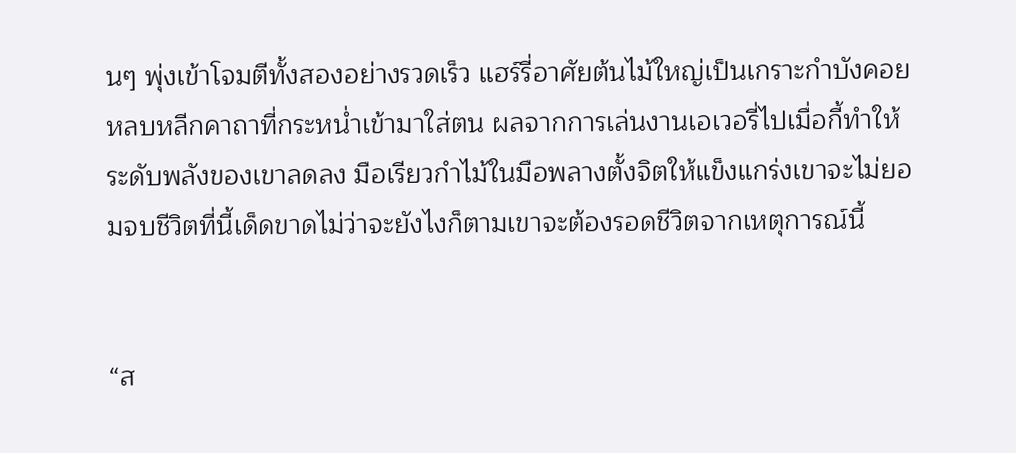นๆ พุ่งเข้าโจมตีทั้งสองอย่างรวดเร็ว แฮร์รี่อาศัยต้นไม้ใหญ่เป็นเกราะกำบังคอยหลบหลีกคาถาที่กระหน่ำเข้ามาใส่ตน ผลจากการเล่นงานเอเวอรี่ไปเมื่อกี้ทำให้ระดับพลังของเขาลดลง มือเรียวกำไม้ในมือพลางตั้งจิตให้แข็งแกร่งเขาจะไม่ยอมจบชีวิตที่นี้เด็ดขาดไม่ว่าจะยังไงก็ตามเขาจะต้องรอดชีวิตจากเหตุการณ์นี้


“ส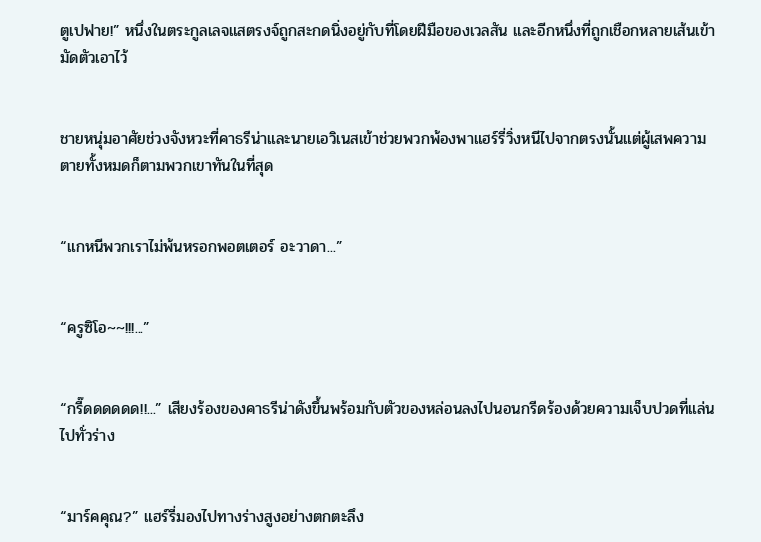ตูเปฟาย!” หนึ่งในตระกูลเลจแสตรงจ์ถูกสะกดนิ่งอยู่กับที่โดยฝีมือของเวลสัน และอีกหนึ่งที่ถูกเชือกหลายเส้นเข้ามัดตัวเอาไว้


ชายหนุ่มอาศัยช่วงจังหวะที่คาธรีน่าและนายเอวิเนสเข้าช่วยพวกพ้องพาแฮร์รี่วิ่งหนีไปจากตรงนั้นแต่ผู้เสพความตายทั้งหมดก็ตามพวกเขาทันในที่สุด


“แกหนีพวกเราไม่พ้นหรอกพอตเตอร์ อะวาดา...”


“ครูซิโอ~~!!!...”


“กรี๊ดดดดดด!!...” เสียงร้องของคาธรีน่าดังขึ้นพร้อมกับตัวของหล่อนลงไปนอนกรีดร้องด้วยความเจ็บปวดที่แล่นไปทั่วร่าง


“มาร์คคุณ?” แฮร์รี่มองไปทางร่างสูงอย่างตกตะลึง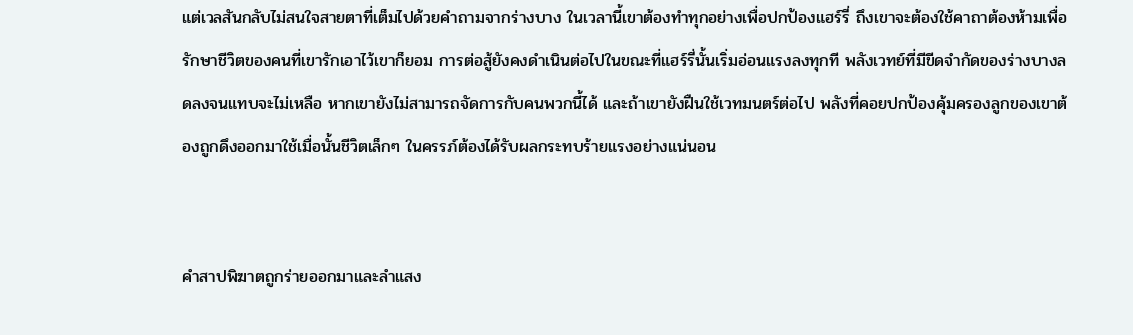แต่เวลสันกลับไม่สนใจสายตาที่เต็มไปด้วยคำถามจากร่างบาง ในเวลานี้เขาต้องทำทุกอย่างเพื่อปกป้องแฮร์รี่ ถึงเขาจะต้องใช้คาถาต้องห้ามเพื่อรักษาชีวิตของคนที่เขารักเอาไว้เขาก็ยอม การต่อสู้ยังคงดำเนินต่อไปในขณะที่แฮร์รี่นั้นเริ่มอ่อนแรงลงทุกที พลังเวทย์ที่มีขีดจำกัดของร่างบางลดลงจนแทบจะไม่เหลือ หากเขายังไม่สามารถจัดการกับคนพวกนี้ได้ และถ้าเขายังฝืนใช้เวทมนตร์ต่อไป พลังที่คอยปกป้องคุ้มครองลูกของเขาต้องถูกดึงออกมาใช้เมื่อนั้นชีวิตเล็กๆ ในครรภ์ต้องได้รับผลกระทบร้ายแรงอย่างแน่นอน


คำสาปพิฆาตถูกร่ายออกมาและลำแสง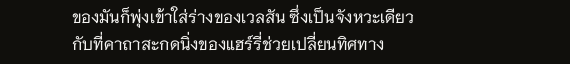ของมันก็พุ่งเข้าใส่ร่างของเวลสัน ซึ่งเป็นจังหวะเดียวกับที่คาถาสะกดนิ่งของแฮร์รี่ช่วยเปลี่ยนทิศทาง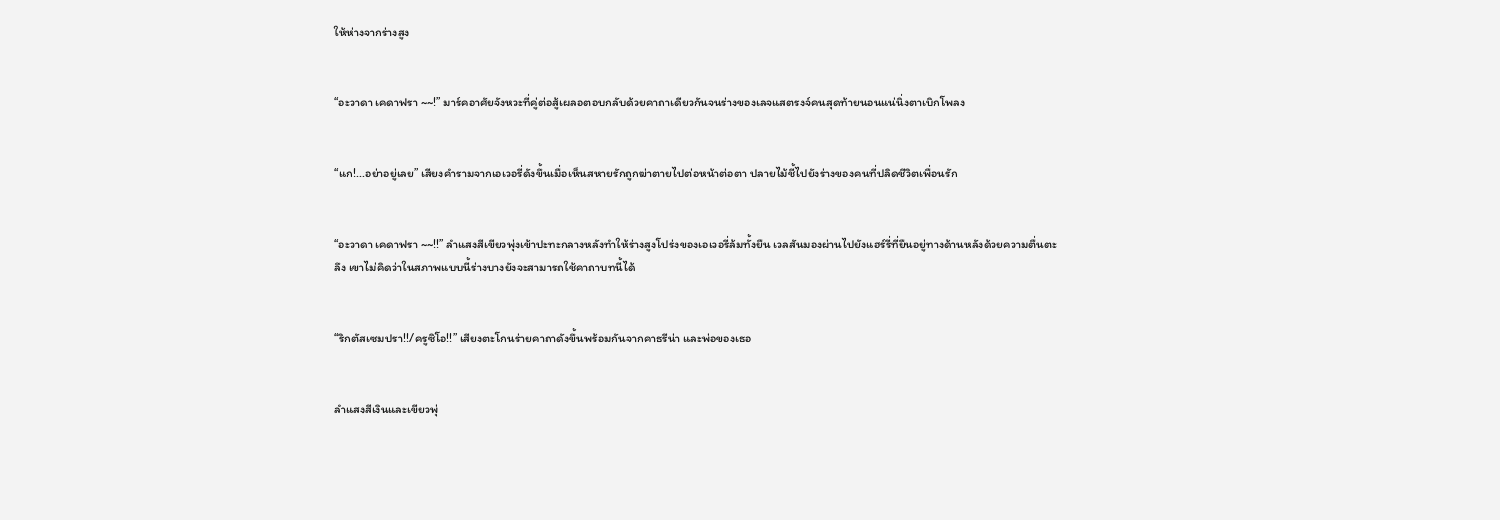ให้ห่างจากร่างสูง


“อะวาดา เคดาฟรา ~~!” มาร์คอาศัยจังหวะที่คู่ต่อสู้เผลอตอบกลับด้วยคาถาเดียวกันจนร่างของเลจแสตรงจ์คนสุดท้ายนอนแน่นิ่งตาเบิกโพลง


“แก!...อย่าอยู่เลย” เสียงคำรามจากเอเวอรี่ดังขึ้นเมื่อเห็นสหายรักถูกฆ่าตายไปต่อหน้าต่อตา ปลายไม้ชี้ไปยังร่างของคนที่ปลิดชีวิตเพื่อนรัก


“อะวาดา เคดาฟรา ~~!!” ลำแสงสีเขียวพุ่งเข้าปะทะกลางหลังทำให้ร่างสูงโปร่งของเอเวอรี่ล้มทั้งยืน เวลสันมองผ่านไปยังแฮร์รี่ที่ยืนอยู่ทางด้านหลังด้วยความตื่นตะลึง เขาไม่คิดว่าในสภาพแบบนี้ร่างบางยังจะสามารถใช้คาถาบทนี้ได้


“ริกตัสเซมปรา!!/ครูซิโอ!!” เสียงตะโกนร่ายคาถาดังขึ้นพร้อมกันจากคาธรีน่า และพ่อของเธอ


ลำแสงสีเงินและเขียวพุ่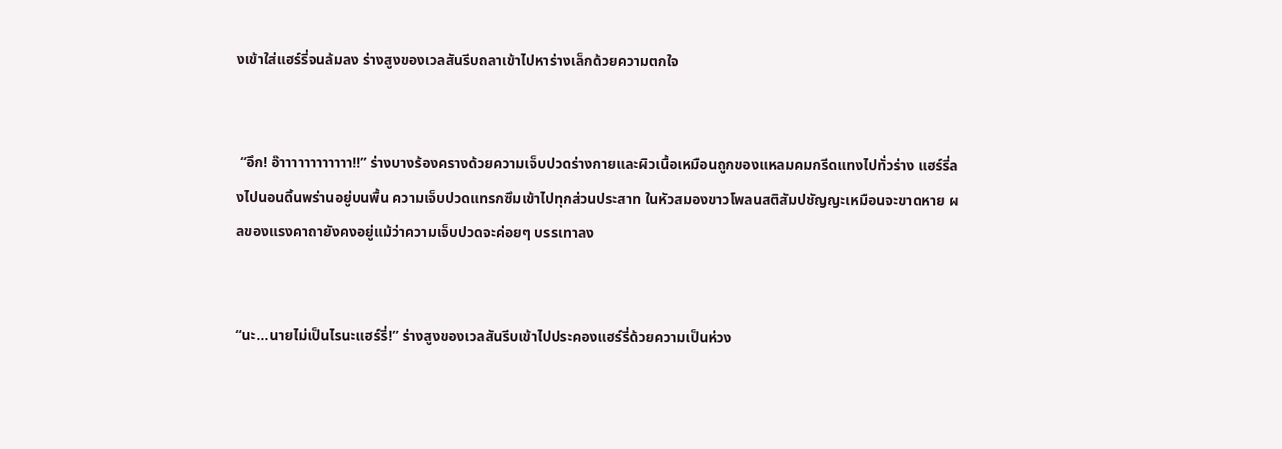งเข้าใส่แฮร์รี่จนล้มลง ร่างสูงของเวลสันรีบถลาเข้าไปหาร่างเล็กด้วยความตกใจ


 “อึก! อ๊าาาาาาาาาาาา!!” ร่างบางร้องครางด้วยความเจ็บปวดร่างกายและผิวเนื้อเหมือนถูกของแหลมคมกรีดแทงไปทั่วร่าง แฮร์รี่ลงไปนอนดิ้นพร่านอยู่บนพื้น ความเจ็บปวดแทรกซึมเข้าไปทุกส่วนประสาท ในหัวสมองขาวโพลนสติสัมปชัญญะเหมือนจะขาดหาย ผลของแรงคาถายังคงอยู่แม้ว่าความเจ็บปวดจะค่อยๆ บรรเทาลง


“นะ...นายไม่เป็นไรนะแฮร์รี่!” ร่างสูงของเวลสันรีบเข้าไปประคองแฮร์รี่ด้วยความเป็นห่วง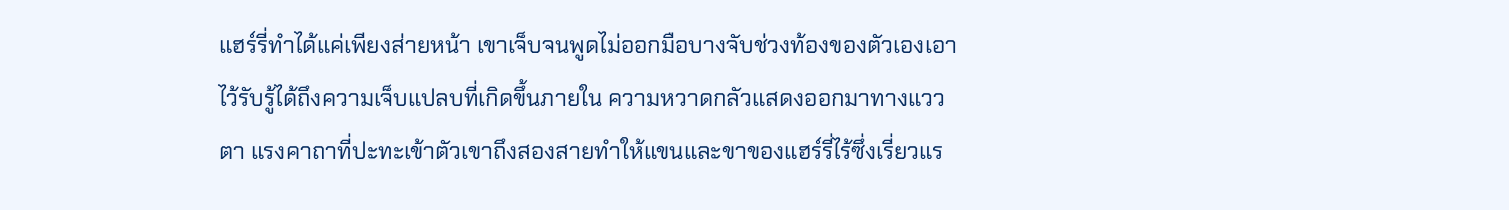แฮร์รี่ทำได้แค่เพียงส่ายหน้า เขาเจ็บจนพูดไม่ออกมือบางจับช่วงท้องของตัวเองเอาไว้รับรู้ได้ถึงความเจ็บแปลบที่เกิดขึ้นภายใน ความหวาดกลัวแสดงออกมาทางแววตา แรงคาถาที่ปะทะเข้าตัวเขาถึงสองสายทำให้แขนและขาของแฮร์รี่ไร้ซึ่งเรี่ยวแร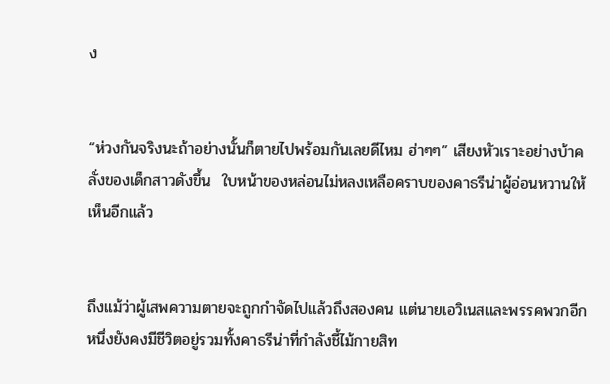ง


“ห่วงกันจริงนะถ้าอย่างนั้นก็ตายไปพร้อมกันเลยดีไหม ฮ่าๆๆ” เสียงหัวเราะอย่างบ้าคลั่งของเด็กสาวดังขึ้น  ใบหน้าของหล่อนไม่หลงเหลือคราบของคาธรีน่าผู้อ่อนหวานให้เห็นอีกแล้ว


ถึงแม้ว่าผู้เสพความตายจะถูกกำจัดไปแล้วถึงสองคน แต่นายเอวิเนสและพรรคพวกอีกหนึ่งยังคงมีชีวิตอยู่รวมทั้งคาธรีน่าที่กำลังชี้ไม้กายสิท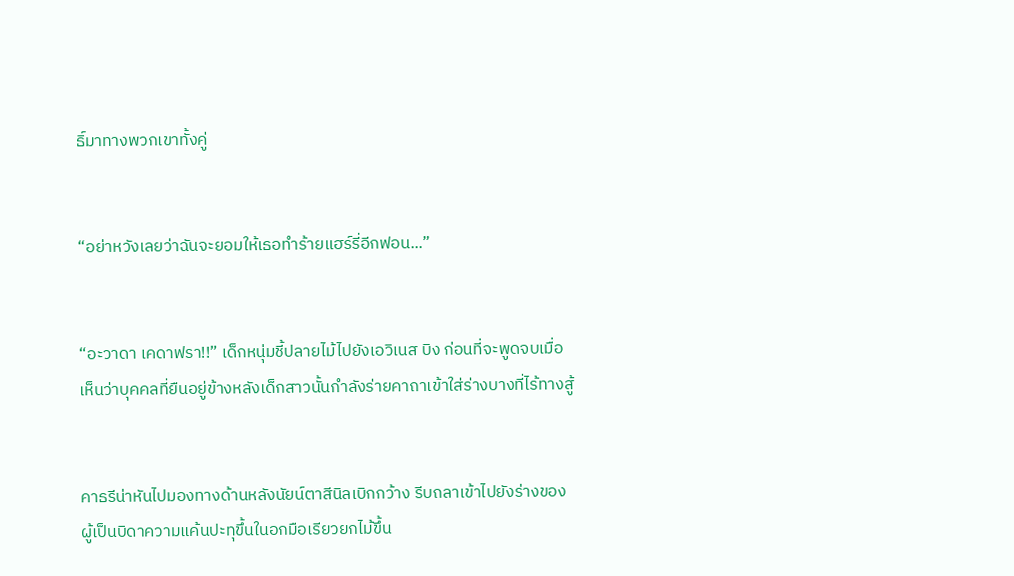ธิ์มาทางพวกเขาทั้งคู่


“อย่าหวังเลยว่าฉันจะยอมให้เธอทำร้ายแฮร์รี่อีกฟอน...”


“อะวาดา เคดาฟรา!!” เด็กหนุ่มชี้ปลายไม้ไปยังเอวิเนส บิง ก่อนที่จะพูดจบเมื่อเห็นว่าบุคคลที่ยืนอยู่ข้างหลังเด็กสาวนั้นกำลังร่ายคาถาเข้าใส่ร่างบางที่ไร้ทางสู้


คาธรีน่าหันไปมองทางด้านหลังนัยน์ตาสีนิลเบิกกว้าง รีบถลาเข้าไปยังร่างของผู้เป็นบิดาความแค้นปะทุขึ้นในอกมือเรียวยกไม้ขึ้น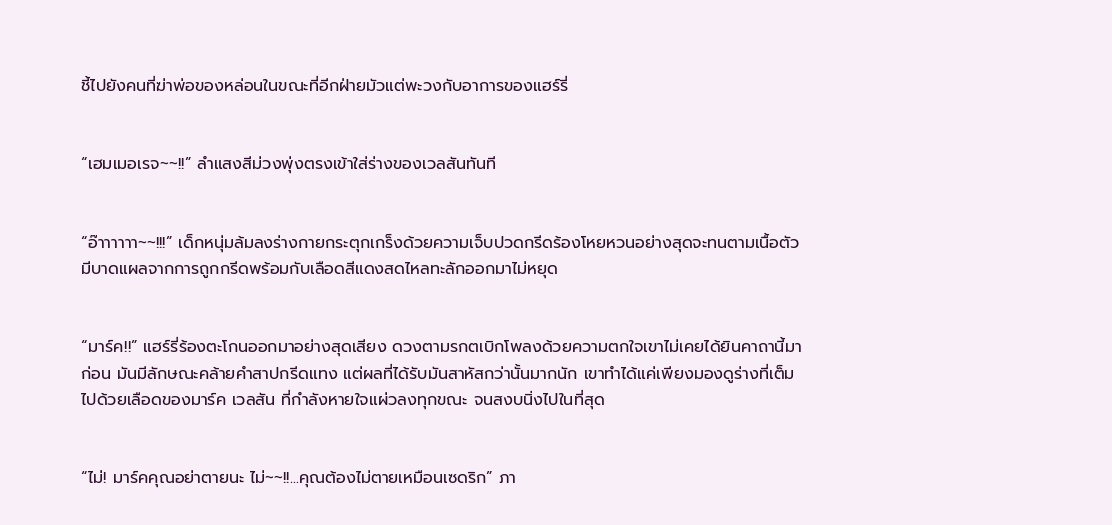ชี้ไปยังคนที่ฆ่าพ่อของหล่อนในขณะที่อีกฝ่ายมัวแต่พะวงกับอาการของแฮร์รี่


“เฮมเมอเรจ~~!!” ลำแสงสีม่วงพุ่งตรงเข้าใส่ร่างของเวลสันทันที


“อ๊าาาาาา~~!!!” เด็กหนุ่มล้มลงร่างกายกระตุกเกร็งด้วยความเจ็บปวดกรีดร้องโหยหวนอย่างสุดจะทนตามเนื้อตัวมีบาดแผลจากการถูกกรีดพร้อมกับเลือดสีแดงสดไหลทะลักออกมาไม่หยุด


“มาร์ค!!” แฮร์รี่ร้องตะโกนออกมาอย่างสุดเสียง ดวงตามรกตเบิกโพลงด้วยความตกใจเขาไม่เคยได้ยินคาถานี้มาก่อน มันมีลักษณะคล้ายคำสาปกรีดแทง แต่ผลที่ได้รับมันสาหัสกว่านั้นมากนัก เขาทำได้แค่เพียงมองดูร่างที่เต็มไปด้วยเลือดของมาร์ค เวลสัน ที่กำลังหายใจแผ่วลงทุกขณะ จนสงบนิ่งไปในที่สุด


“ไม่! มาร์คคุณอย่าตายนะ ไม่~~!!...คุณต้องไม่ตายเหมือนเซดริก” ภา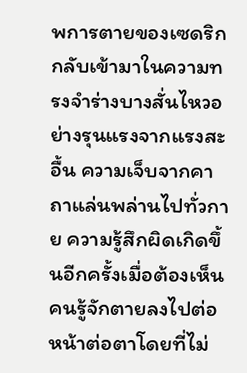พการตายของเซดริกกลับเข้ามาในความทรงจำร่างบางสั่นไหวอย่างรุนแรงจากแรงสะอื้น ความเจ็บจากคาถาแล่นพล่านไปทั่วกาย ความรู้สึกผิดเกิดขึ้นอีกครั้งเมื่อต้องเห็นคนรู้จักตายลงไปต่อหน้าต่อตาโดยที่ไม่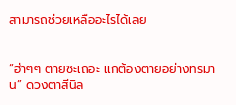สามารถช่วยเหลืออะไรได้เลย


“ฮ่าๆๆ ตายซะเถอะ แกต้องตายอย่างทรมาน” ดวงตาสีนิล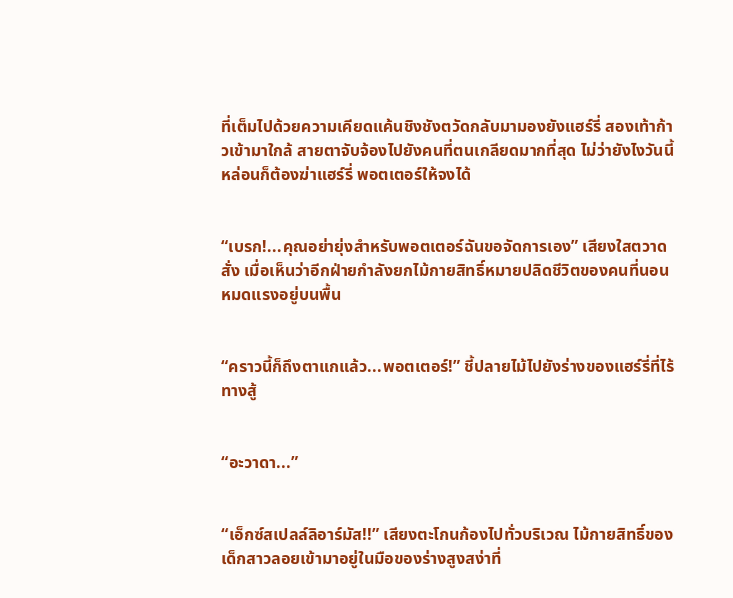ที่เต็มไปด้วยความเคียดแค้นชิงชังตวัดกลับมามองยังแฮร์รี่ สองเท้าก้าวเข้ามาใกล้ สายตาจับจ้องไปยังคนที่ตนเกลียดมากที่สุด ไม่ว่ายังไงวันนี้หล่อนก็ต้องฆ่าแฮร์รี่ พอตเตอร์ให้จงได้


“เบรก!...คุณอย่ายุ่งสำหรับพอตเตอร์ฉันขอจัดการเอง” เสียงใสตวาดสั่ง เมื่อเห็นว่าอีกฝ่ายกำลังยกไม้กายสิทธิ์หมายปลิดชีวิตของคนที่นอนหมดแรงอยู่บนพื้น


“คราวนี้ก็ถึงตาแกแล้ว...พอตเตอร์!” ชี้ปลายไม้ไปยังร่างของแฮร์รี่ที่ไร้ทางสู้


“อะวาดา...”


“เอ็กซ์สเปลล์ลิอาร์มัส!!” เสียงตะโกนก้องไปทั่วบริเวณ ไม้กายสิทธิ์ของเด็กสาวลอยเข้ามาอยู่ในมือของร่างสูงสง่าที่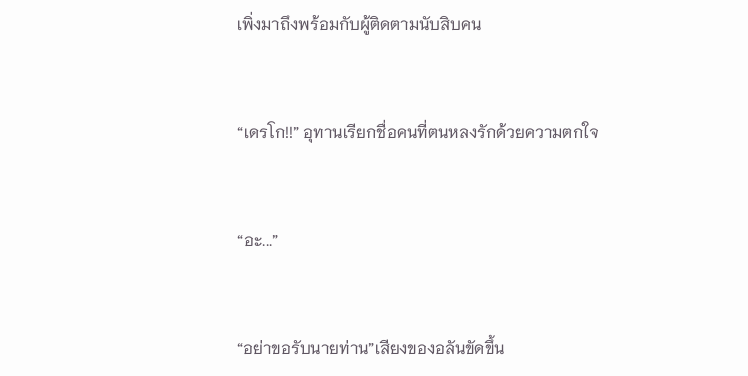เพิ่งมาถึงพร้อมกับผู้ติดตามนับสิบคน


“เดรโก!!” อุทานเรียกชื่อคนที่ตนหลงรักด้วยความตกใจ


“อะ...”


“อย่าขอรับนายท่าน”เสียงของอลันขัดขึ้น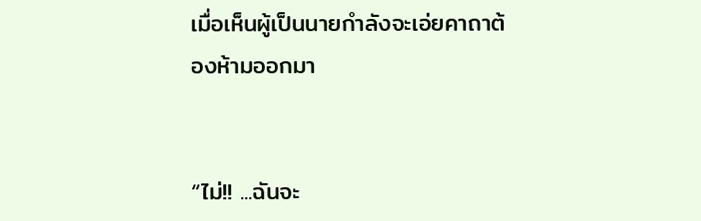เมื่อเห็นผู้เป็นนายกำลังจะเอ่ยคาถาต้องห้ามออกมา


“ไม่!! ...ฉันจะ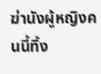ฆ่านังผู้หญิงคนนี้ทิ้ง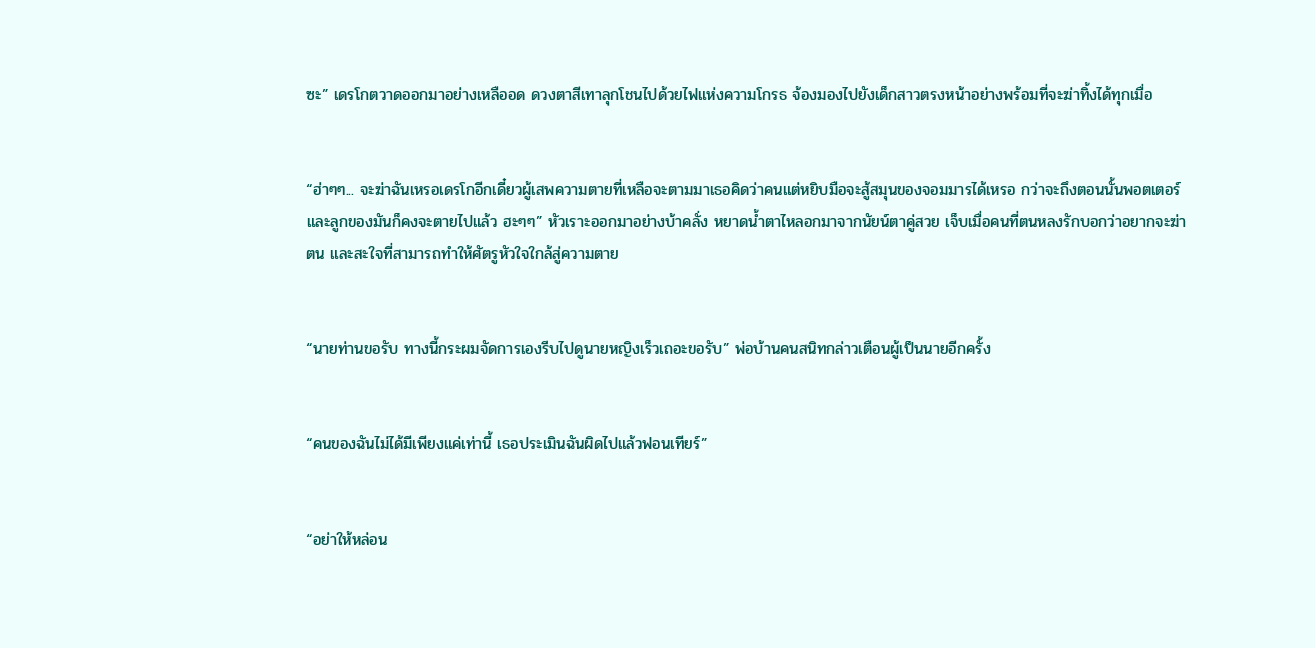ซะ” เดรโกตวาดออกมาอย่างเหลืออด ดวงตาสีเทาลุกโชนไปด้วยไฟแห่งความโกรธ จ้องมองไปยังเด็กสาวตรงหน้าอย่างพร้อมที่จะฆ่าทิ้งได้ทุกเมื่อ


“ฮ่าๆๆ... จะฆ่าฉันเหรอเดรโกอีกเดี๋ยวผู้เสพความตายที่เหลือจะตามมาเธอคิดว่าคนแต่หยิบมือจะสู้สมุนของจอมมารได้เหรอ กว่าจะถึงตอนนั้นพอตเตอร์และลูกของมันก็คงจะตายไปแล้ว ฮะๆๆ” หัวเราะออกมาอย่างบ้าคลั่ง หยาดน้ำตาไหลอกมาจากนัยน์ตาคู่สวย เจ็บเมื่อคนที่ตนหลงรักบอกว่าอยากจะฆ่าตน และสะใจที่สามารถทำให้ศัตรูหัวใจใกล้สู่ความตาย


“นายท่านขอรับ ทางนี้กระผมจัดการเองรีบไปดูนายหญิงเร็วเถอะขอรับ” พ่อบ้านคนสนิทกล่าวเตือนผู้เป็นนายอีกครั้ง


“คนของฉันไม่ได้มีเพียงแค่เท่านี้ เธอประเมินฉันผิดไปแล้วฟอนเทียร์”


“อย่าให้หล่อน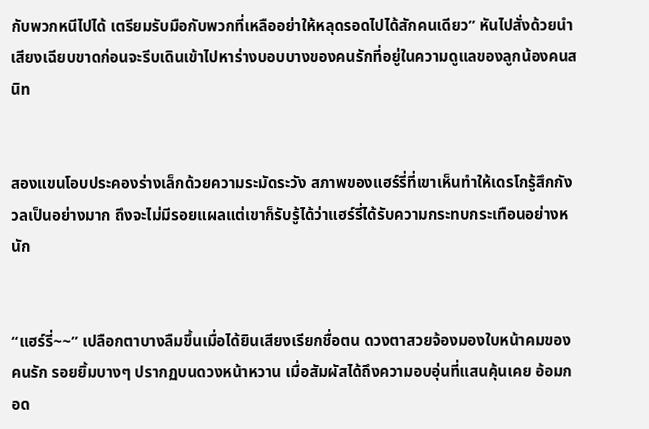กับพวกหนีไปได้ เตรียมรับมือกับพวกที่เหลืออย่าให้หลุดรอดไปได้สักคนเดียว” หันไปสั่งด้วยนำเสียงเฉียบขาดก่อนจะรีบเดินเข้าไปหาร่างบอบบางของคนรักที่อยู่ในความดูแลของลูกน้องคนสนิท


สองแขนโอบประคองร่างเล็กด้วยความระมัดระวัง สภาพของแฮร์รี่ที่เขาเห็นทำให้เดรโกรู้สึกกังวลเป็นอย่างมาก ถึงจะไม่มีรอยแผลแต่เขาก็รับรู้ได้ว่าแฮร์รี่ได้รับความกระทบกระเทือนอย่างหนัก


“แฮร์รี่~~” เปลือกตาบางลืมขึ้นเมื่อได้ยินเสียงเรียกชื่อตน ดวงตาสวยจ้องมองใบหน้าคมของคนรัก รอยยิ้มบางๆ ปรากฏบนดวงหน้าหวาน เมื่อสัมผัสได้ถึงความอบอุ่นที่แสนคุ้นเคย อ้อมกอด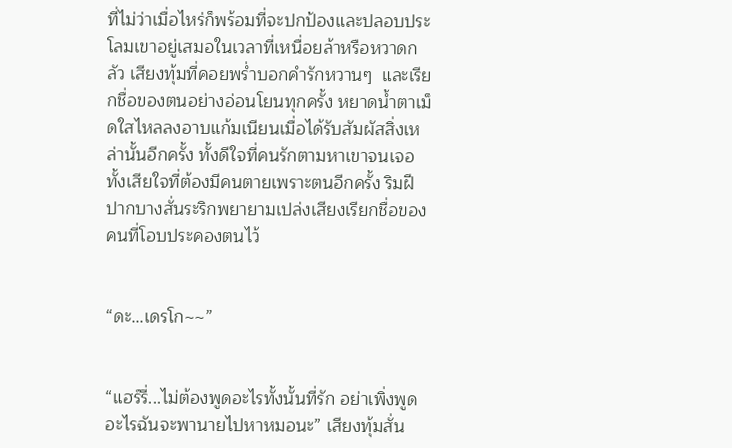ที่ไม่ว่าเมื่อไหร่ก็พร้อมที่จะปกป้องและปลอบประโลมเขาอยู่เสมอในเวลาที่เหนื่อยล้าหรือหวาดกลัว เสียงทุ้มที่คอยพร่ำบอกคำรักหวานๆ  และเรียกชื่อของตนอย่างอ่อนโยนทุกครั้ง หยาดน้ำตาเม็ดใสไหลลงอาบแก้มเนียนเมื่อได้รับสัมผัสสิ่งเหล่านั้นอีกครั้ง ทั้งดีใจที่คนรักตามหาเขาจนเจอ ทั้งเสียใจที่ต้องมีคนตายเพราะตนอีกครั้ง ริมฝีปากบางสั่นระริกพยายามเปล่งเสียงเรียกชื่อของคนที่โอบประคองตนไว้


“ดะ...เดรโก~~”


“แฮร์รี่...ไม่ต้องพูดอะไรทั้งนั้นที่รัก อย่าเพิ่งพูดอะไรฉันจะพานายไปหาหมอนะ” เสียงทุ้มสั่น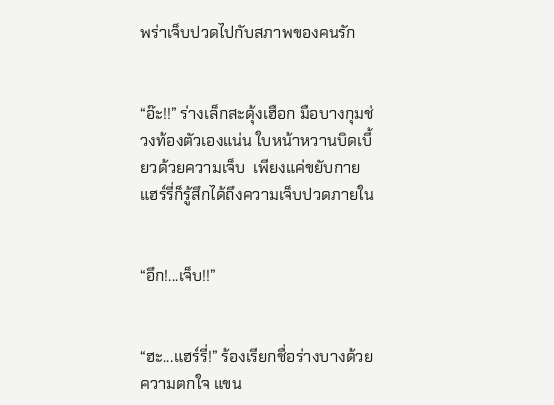พร่าเจ็บปวดไปกับสภาพของคนรัก


“อ๊ะ!!” ร่างเล็กสะดุ้งเฮือก มือบางกุมช่วงท้องตัวเองแน่น ใบหน้าหวานบิดเบี้ยวด้วยความเจ็บ  เพียงแค่ขยับกายแฮร์รี่ก็รู้สึกได้ถึงความเจ็บปวดภายใน


“อึก!...เจ็บ!!”


“ฮะ...แฮร์รี่!” ร้องเรียกชื่อร่างบางด้วยความตกใจ แขน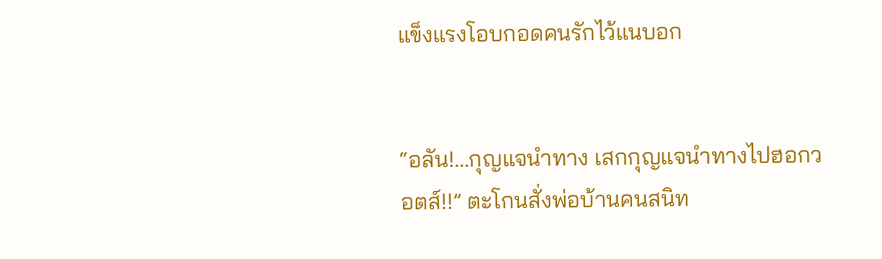แข็งแรงโอบกอดคนรักไว้แนบอก


“อลัน!...กุญแจนำทาง เสกกุญแจนำทางไปฮอกวอตส์!!” ตะโกนสั่งพ่อบ้านคนสนิท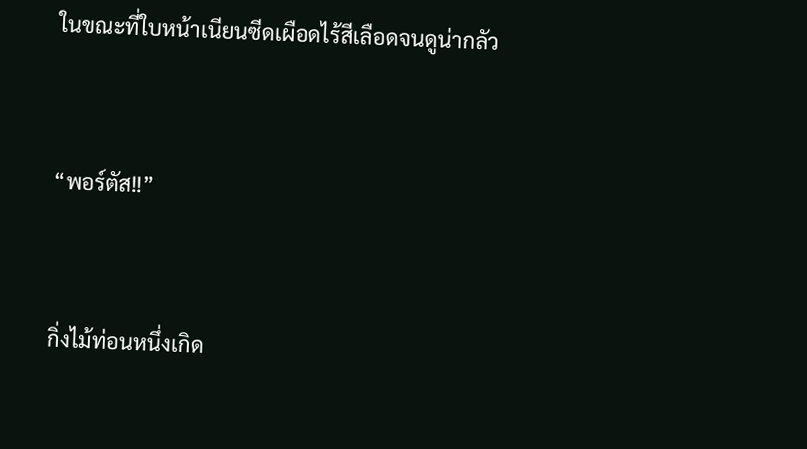ในขณะที่ใบหน้าเนียนซีดเผือดไร้สีเลือดจนดูน่ากลัว


“พอร์ตัส!!”


กิ่งไม้ท่อนหนึ่งเกิด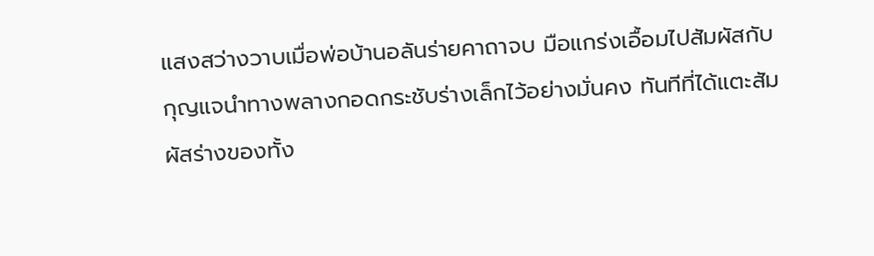แสงสว่างวาบเมื่อพ่อบ้านอลันร่ายคาถาจบ มือแกร่งเอื้อมไปสัมผัสกับกุญแจนำทางพลางกอดกระชับร่างเล็กไว้อย่างมั่นคง ทันทีที่ได้แตะสัมผัสร่างของทั้ง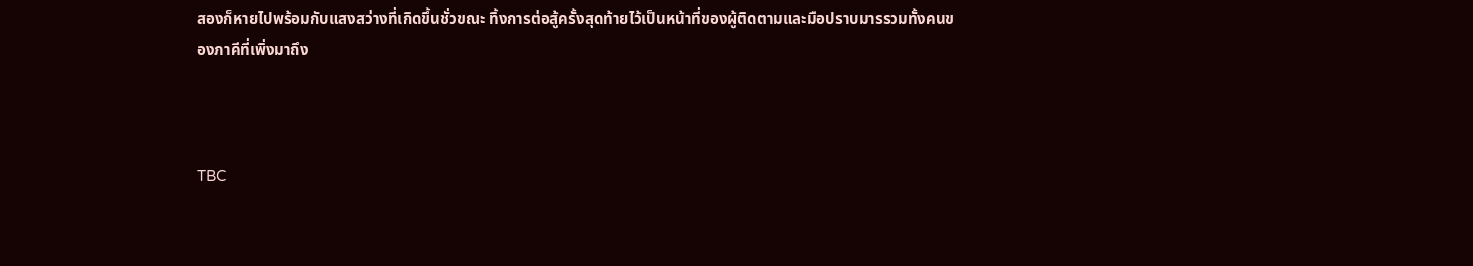สองก็หายไปพร้อมกับแสงสว่างที่เกิดขึ้นชั่วขณะ ทิ้งการต่อสู้ครั้งสุดท้ายไว้เป็นหน้าที่ของผู้ติดตามและมือปราบมารรวมทั้งคนของภาคีที่เพิ่งมาถึง



TBC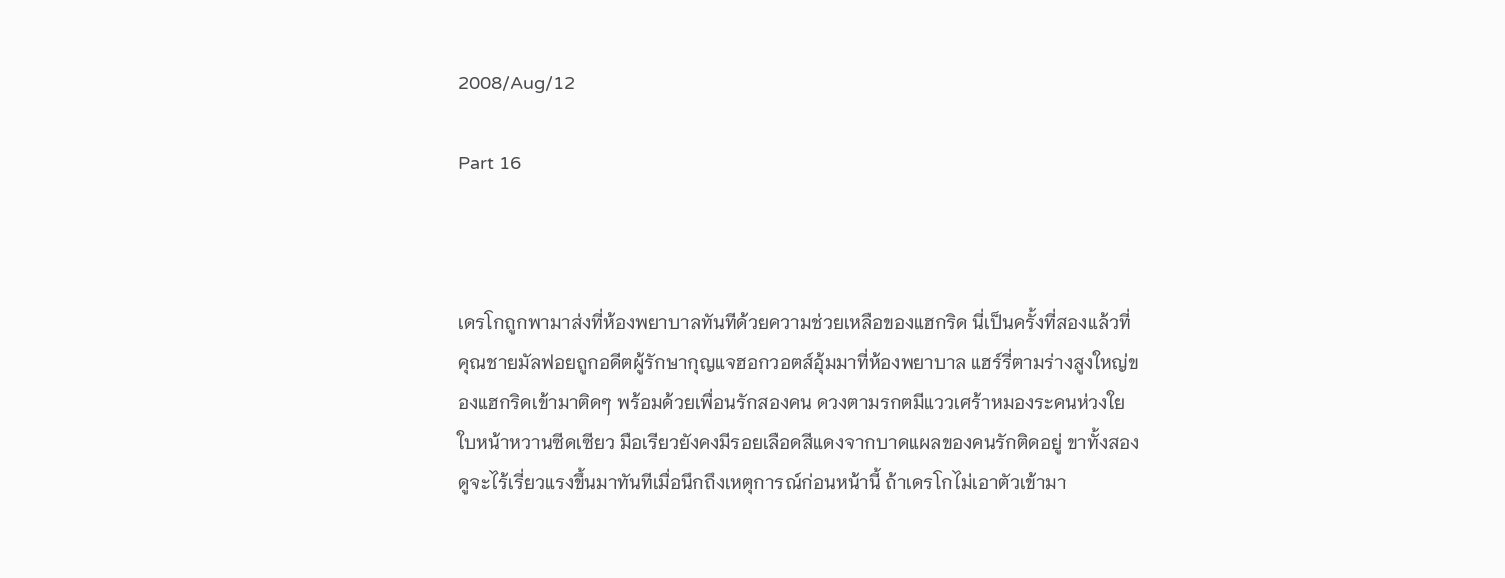2008/Aug/12

Part 16



เดรโกถูกพามาส่งที่ห้องพยาบาลทันทีด้วยความช่วยเหลือของแฮกริด นี่เป็นครั้งที่สองแล้วที่คุณชายมัลฟอยถูกอดีตผู้รักษากุญแจฮอกวอตส์อุ้มมาที่ห้องพยาบาล แฮร์รี่ตามร่างสูงใหญ่ของแฮกริดเข้ามาติดๆ พร้อมด้วยเพื่อนรักสองคน ดวงตามรกตมีแววเศร้าหมองระคนห่วงใย ใบหน้าหวานซีดเซียว มือเรียวยังคงมีรอยเลือดสีแดงจากบาดแผลของคนรักติดอยู่ ขาทั้งสองดูจะไร้เรี่ยวแรงขึ้นมาทันทีเมื่อนึกถึงเหตุการณ์ก่อนหน้านี้ ถ้าเดรโกไม่เอาตัวเข้ามา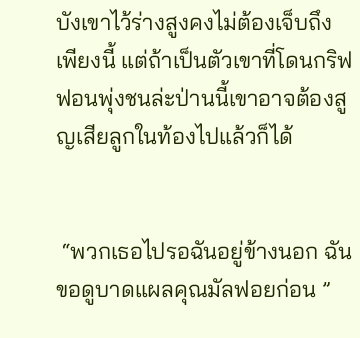บังเขาไว้ร่างสูงคงไม่ต้องเจ็บถึงเพียงนี้ แต่ถ้าเป็นตัวเขาที่โดนกริฟฟอนพุ่งชนล่ะป่านนี้เขาอาจต้องสูญเสียลูกในท้องไปแล้วก็ได้


 “พวกเธอไปรอฉันอยู่ข้างนอก ฉันขอดูบาดแผลคุณมัลฟอยก่อน ”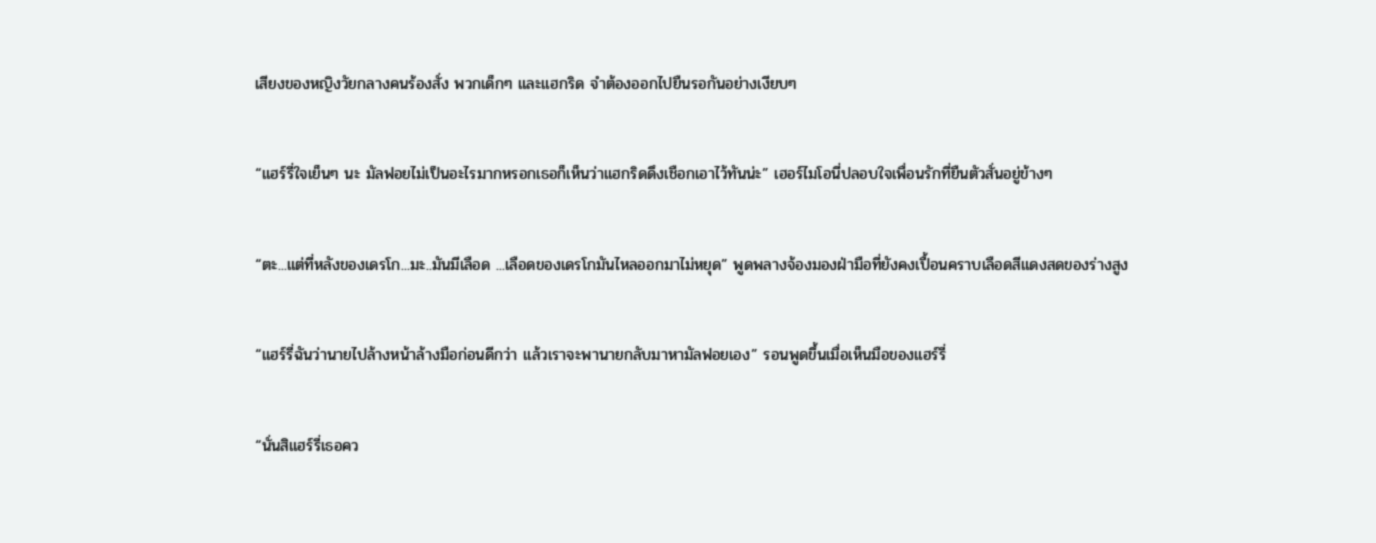เสียงของหญิงวัยกลางคนร้องสั่ง พวกเด็กๆ และแฮกริด จำต้องออกไปยืนรอกันอย่างเงียบๆ


“แฮร์รี่ใจเย็นๆ นะ มัลฟอยไม่เป็นอะไรมากหรอกเธอก็เห็นว่าแฮกริดดึงเชือกเอาไว้ทันน่ะ” เฮอร์ไมโอนี่ปลอบใจเพื่อนรักที่ยืนตัวสั่นอยู่ข้างๆ


“ตะ...แต่ที่หลังของเดรโก...มะ..มันมีเลือด ...เลือดของเดรโกมันไหลออกมาไม่หยุด” พูดพลางจ้องมองฝ่ามือที่ยังคงเปื้อนคราบเลือดสีแดงสดของร่างสูง


“แฮร์รี่ฉันว่านายไปล้างหน้าล้างมือก่อนดีกว่า แล้วเราจะพานายกลับมาหามัลฟอยเอง” รอนพูดขึ้นเมื่อเห็นมือของแฮร์รี่


“นั่นสิแฮร์รี่เธอคว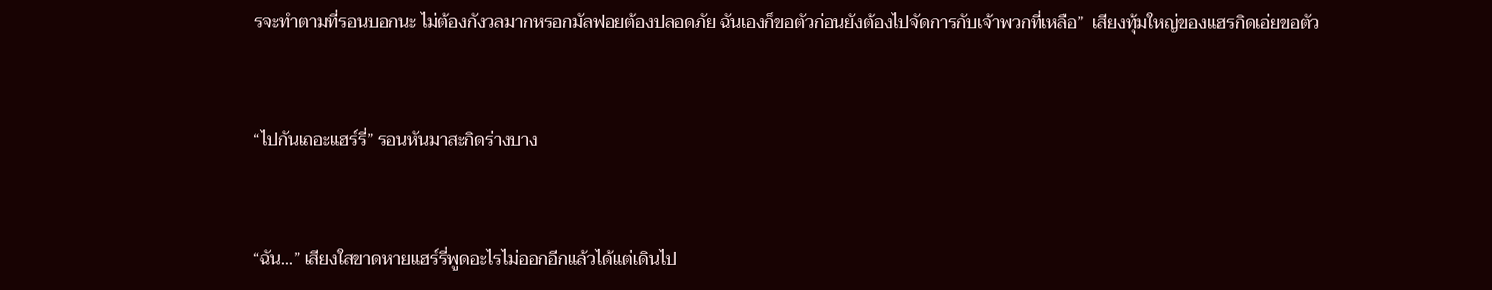รจะทำตามที่รอนบอกนะ ไม่ต้องกังวลมากหรอกมัลฟอยต้องปลอดภัย ฉันเองก็ขอตัวก่อนยังต้องไปจัดการกับเจ้าพวกที่เหลือ”  เสียงทุ้มใหญ่ของแฮรกิดเอ่ยขอตัว


“ไปกันเถอะแฮร์รี่” รอนหันมาสะกิดร่างบาง


“ฉัน...” เสียงใสขาดหายแฮร์รี่พูดอะไรไม่ออกอีกแล้วได้แต่เดินไป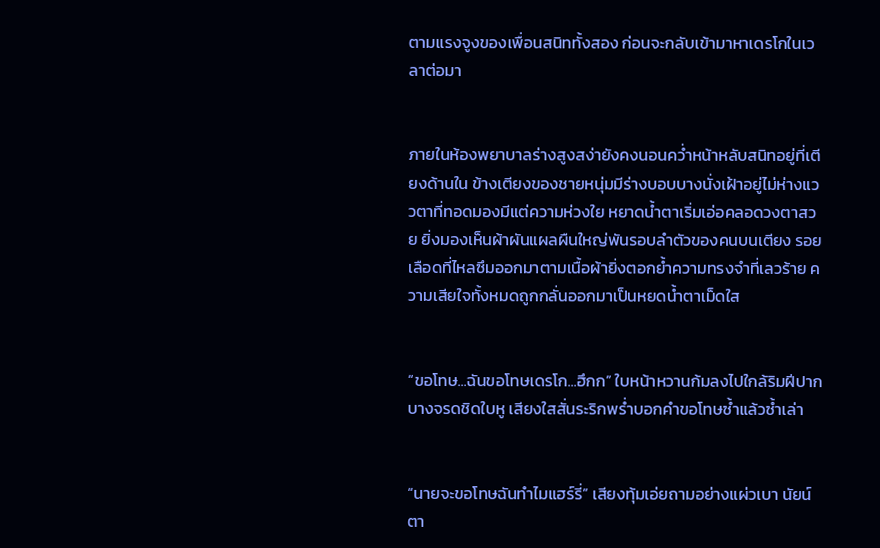ตามแรงจูงของเพื่อนสนิททั้งสอง ก่อนจะกลับเข้ามาหาเดรโกในเวลาต่อมา


ภายในห้องพยาบาลร่างสูงสง่ายังคงนอนคว่ำหน้าหลับสนิทอยู่ที่เตียงด้านใน ข้างเตียงของชายหนุ่มมีร่างบอบบางนั่งเฝ้าอยู่ไม่ห่างแววตาที่ทอดมองมีแต่ความห่วงใย หยาดน้ำตาเริ่มเอ่อคลอดวงตาสวย ยิ่งมองเห็นผ้าผันแผลผืนใหญ่พันรอบลำตัวของคนบนเตียง รอยเลือดที่ไหลซึมออกมาตามเนื้อผ้ายิ่งตอกย้ำความทรงจำที่เลวร้าย ความเสียใจทั้งหมดถูกกลั่นออกมาเป็นหยดน้ำตาเม็ดใส


“ขอโทษ...ฉันขอโทษเดรโก...ฮึกก” ใบหน้าหวานก้มลงไปใกล้ริมฝีปากบางจรดชิดใบหู เสียงใสสั่นระริกพร่ำบอกคำขอโทษซ้ำแล้วซ้ำเล่า


“นายจะขอโทษฉันทำไมแฮร์รี่” เสียงทุ้มเอ่ยถามอย่างแผ่วเบา นัยน์ตา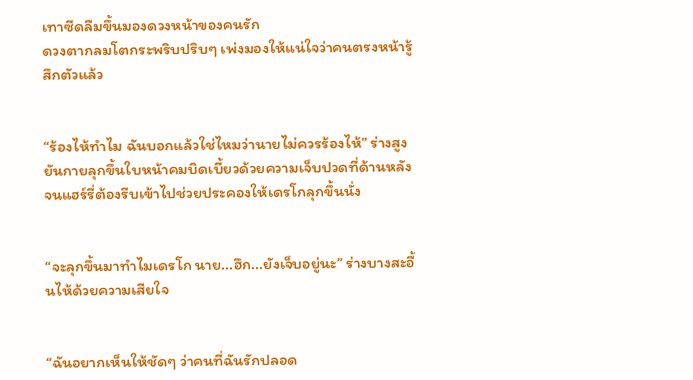เทาซีดลืมขึ้นมองดวงหน้าของคนรัก
ดวงตากลมโตกระพริบปริบๆ เพ่งมองให้แน่ใจว่าคนตรงหน้ารู้สึกตัวแล้ว


“ร้องไห้ทำไม ฉันบอกแล้วใช่ไหมว่านายไม่ควรร้องไห้” ร่างสูงยันกายลุกขึ้นใบหน้าคมบิดเบี้ยวด้วยความเจ็บปวดที่ด้านหลัง จนแฮร์รี่ต้องรีบเข้าไปช่วยประคองให้เดรโกลุกขึ้นนั่ง


“จะลุกขึ้นมาทำไมเดรโก นาย...ฮึก...ยังเจ็บอยู่นะ” ร่างบางสะอื้นไห้ด้วยความเสียใจ


“ฉันอยากเห็นให้ชัดๆ ว่าคนที่ฉันรักปลอด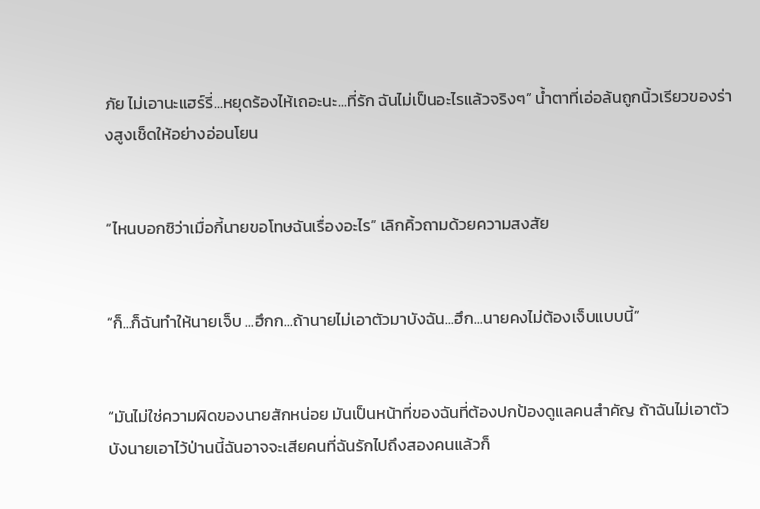ภัย ไม่เอานะแฮร์รี่...หยุดร้องไห้เถอะนะ...ที่รัก ฉันไม่เป็นอะไรแล้วจริงๆ” น้ำตาที่เอ่อล้นถูกนิ้วเรียวของร่างสูงเช็ดให้อย่างอ่อนโยน


“ไหนบอกซิว่าเมื่อกี้นายขอโทษฉันเรื่องอะไร” เลิกคิ้วถามด้วยความสงสัย


“ก็...ก็ฉันทำให้นายเจ็บ ...ฮึกก...ถ้านายไม่เอาตัวมาบังฉัน...ฮึก...นายคงไม่ต้องเจ็บแบบนี้”


“มันไม่ใช่ความผิดของนายสักหน่อย มันเป็นหน้าที่ของฉันที่ต้องปกป้องดูแลคนสำคัญ ถ้าฉันไม่เอาตัวบังนายเอาไว้ป่านนี้ฉันอาจจะเสียคนที่ฉันรักไปถึงสองคนแล้วก็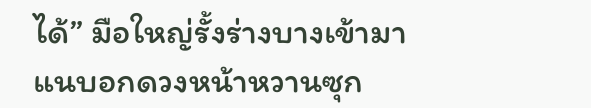ได้” มือใหญ่รั้งร่างบางเข้ามาแนบอกดวงหน้าหวานซุก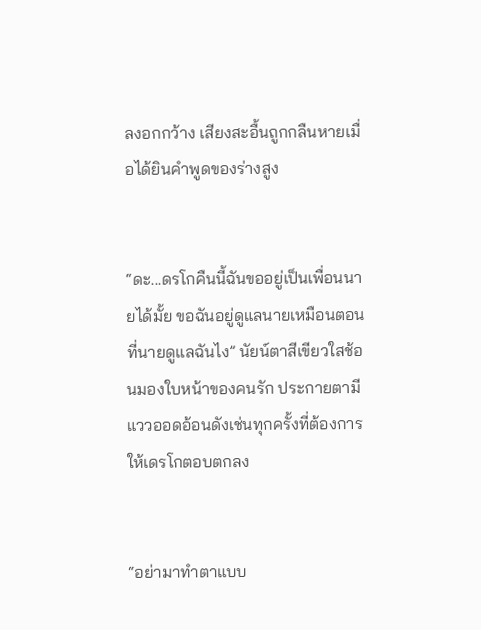ลงอกกว้าง เสียงสะอื้นถูกกลืนหายเมื่อได้ยินคำพูดของร่างสูง


“ดะ...ดรโกคืนนี้ฉันขออยู่เป็นเพื่อนนายได้มั้ย ขอฉันอยู่ดูแลนายเหมือนตอนที่นายดูแลฉันไง” นัยน์ตาสีเขียวใสช้อนมองใบหน้าของคนรัก ประกายตามีแววออดอ้อนดังเช่นทุกครั้งที่ต้องการให้เดรโกตอบตกลง


“อย่ามาทำตาแบบ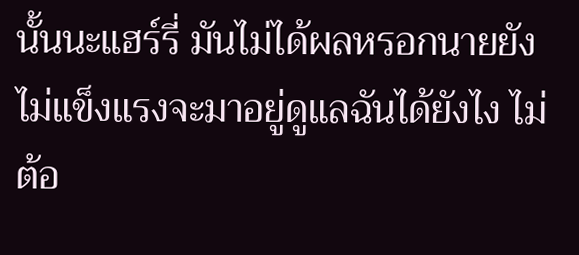นั้นนะแฮร์รี่ มันไม่ได้ผลหรอกนายยังไม่แข็งแรงจะมาอยู่ดูแลฉันได้ยังไง ไม่ต้อ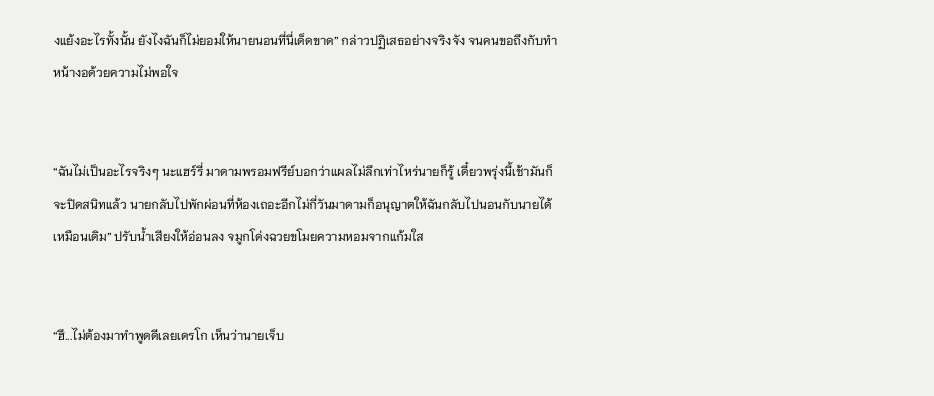งแย้งอะไรทั้งนั้น ยังไงฉันก็ไม่ยอมให้นายนอนที่นี่เด็ดขาด” กล่าวปฏิเสธอย่างจริงจัง จนคนขอถึงกับทำหน้างอด้วยความไม่พอใจ


“ฉันไม่เป็นอะไรจริงๆ นะแฮร์รี่ มาดามพรอมฟรีย์บอกว่าแผลไม่ลึกเท่าไหร่นายก็รู้ เดี๋ยวพรุ่งนี้เช้ามันก็จะปิดสนิทแล้ว นายกลับไปพักผ่อนที่ห้องเถอะอีกไม่กี่วันมาดามก็อนุญาตให้ฉันกลับไปนอนกับนายได้เหมือนเดิม” ปรับน้ำเสียงให้อ่อนลง จมูกโด่งฉวยขโมยความหอมจากแก้มใส


“ฮึ...ไม่ต้องมาทำพูดดีเลยเดรโก เห็นว่านายเจ็บ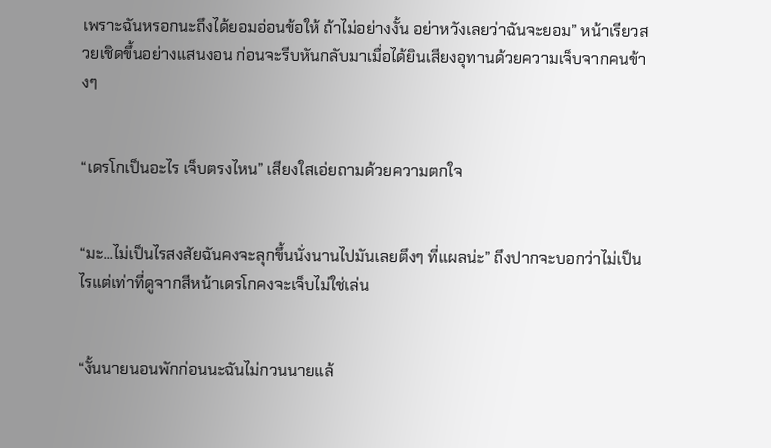เพราะฉันหรอกนะถึงได้ยอมอ่อนข้อให้ ถ้าไม่อย่างงั้น อย่าหวังเลยว่าฉันจะยอม” หน้าเรียวสวยเชิดขึ้นอย่างแสนงอน ก่อนจะรีบหันกลับมาเมื่อได้ยินเสียงอุทานด้วยความเจ็บจากคนข้างๆ


“เดรโกเป็นอะไร เจ็บตรงไหน” เสียงใสเอ่ยถามด้วยความตกใจ


“มะ...ไม่เป็นไรสงสัยฉันคงจะลุกขึ้นนั่งนานไปมันเลยตึงๆ ที่แผลน่ะ” ถึงปากจะบอกว่าไม่เป็นไรแต่เท่าที่ดูจากสีหน้าเดรโกคงจะเจ็บไม่ใช่เล่น


“งั้นนายนอนพักก่อนนะฉันไม่กวนนายแล้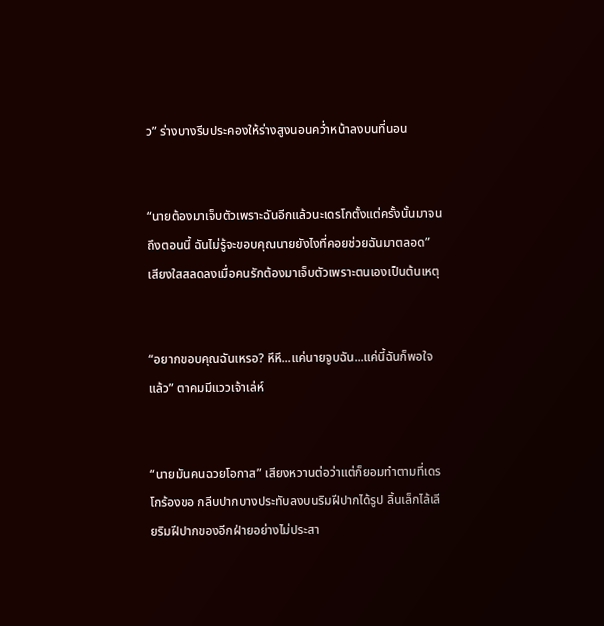ว” ร่างบางรีบประคองให้ร่างสูงนอนคว่ำหน้าลงบนที่นอน


“นายต้องมาเจ็บตัวเพราะฉันอีกแล้วนะเดรโกตั้งแต่ครั้งนั้นมาจนถึงตอนนี้ ฉันไม่รู้จะขอบคุณนายยังไงที่คอยช่วยฉันมาตลอด” เสียงใสสลดลงเมื่อคนรักต้องมาเจ็บตัวเพราะตนเองเป็นต้นเหตุ


“อยากขอบคุณฉันเหรอ? หึหึ...แค่นายจูบฉัน...แค่นี้ฉันก็พอใจแล้ว” ตาคมมีแววเจ้าเล่ห์


“นายมันคนฉวยโอกาส” เสียงหวานต่อว่าแต่ก็ยอมทำตามที่เดรโกร้องขอ กลีบปากบางประทับลงบนริมฝีปากได้รูป ลิ้นเล็กไล้เลียริมฝีปากของอีกฝ่ายอย่างไม่ประสา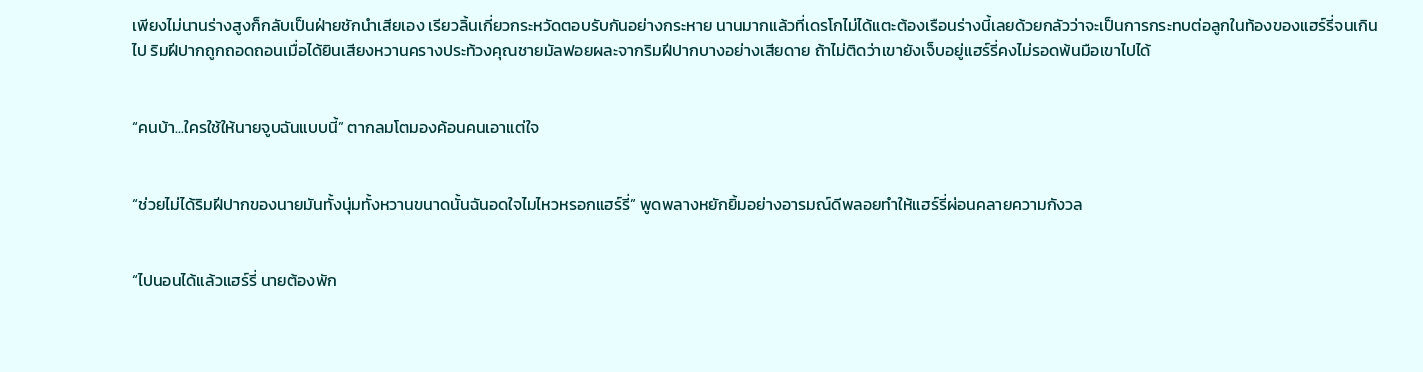เพียงไม่นานร่างสูงก็กลับเป็นฝ่ายชักนำเสียเอง เรียวลิ้นเกี่ยวกระหวัดตอบรับกันอย่างกระหาย นานมากแล้วที่เดรโกไม่ได้แตะต้องเรือนร่างนี้เลยด้วยกลัวว่าจะเป็นการกระทบต่อลูกในท้องของแฮร์รี่จนเกินไป ริมฝีปากถูกถอดถอนเมื่อได้ยินเสียงหวานครางประท้วงคุณชายมัลฟอยผละจากริมฝีปากบางอย่างเสียดาย ถ้าไม่ติดว่าเขายังเจ็บอยู่แฮร์รี่คงไม่รอดพ้นมือเขาไปได้


“คนบ้า...ใครใช้ให้นายจูบฉันแบบนี้” ตากลมโตมองค้อนคนเอาแต่ใจ


“ช่วยไม่ได้ริมฝีปากของนายมันทั้งนุ่มทั้งหวานขนาดนั้นฉันอดใจไมไหวหรอกแฮร์รี่” พูดพลางหยักยิ้มอย่างอารมณ์ดีพลอยทำให้แฮร์รี่ผ่อนคลายความกังวล


“ไปนอนได้แล้วแฮร์รี่ นายต้องพัก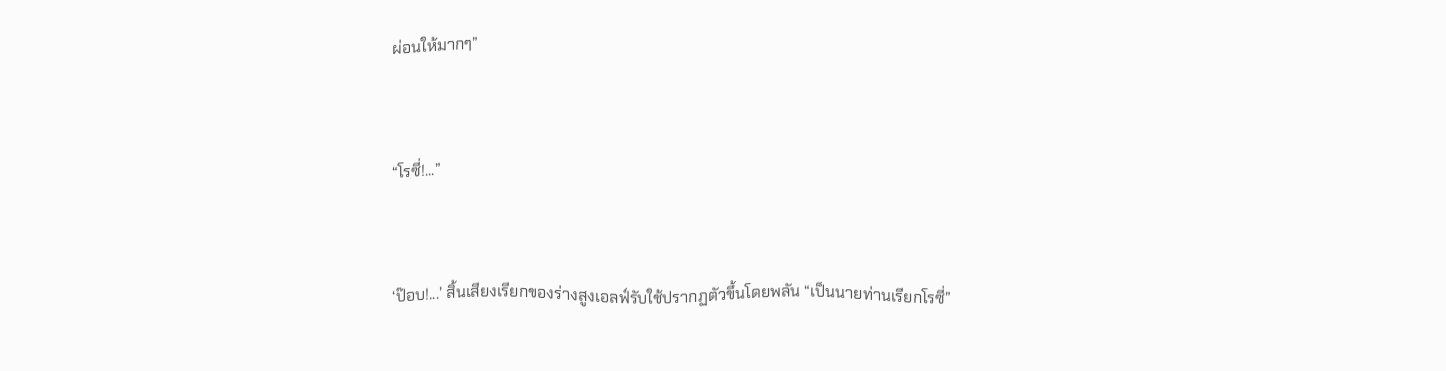ผ่อนให้มากๆ”


“โรซี่!...”


‘ป๊อบ!...’ สิ้นเสียงเรียกของร่างสูงเอลฟ์รับใช้ปรากฏตัวขึ้นโดยพลัน “เป็นนายท่านเรียกโรซี่”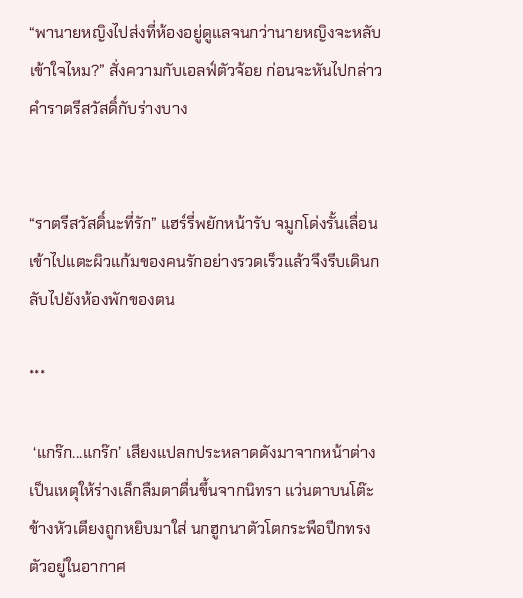“พานายหญิงไปส่งที่ห้องอยู่ดูแลจนกว่านายหญิงจะหลับ เข้าใจไหม?” สั่งความกับเอลฟ์ตัวจ้อย ก่อนจะหันไปกล่าวคำราตรีสวัสดิ์กับร่างบาง


“ราตรีสวัสดิ์นะที่รัก” แฮร์รี่พยักหน้ารับ จมูกโด่งรั้นเลื่อนเข้าไปแตะผิวแก้มของคนรักอย่างรวดเร็วแล้วจึงรีบเดินกลับไปยังห้องพักของตน

***

 ‘แกร๊ก...แกร๊ก’ เสียงแปลกประหลาดดังมาจากหน้าต่างเป็นเหตุให้ร่างเล็กลืมตาตื่นขึ้นจากนิทรา แว่นตาบนโต๊ะข้างหัวเตียงถูกหยิบมาใส่ นกฮูกนาตัวโตกระพือปีกทรงตัวอยู่ในอากาศ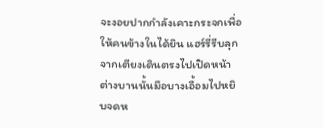จะงอยปากกำลังเคาะกระจกเพื่อให้คนข้างในได้ยิน แฮร์รี่รีบลุกจากเตียงเดินตรงไปเปิดหน้าต่างบานนั้นมือบางเอื้อมไปหยิบจดห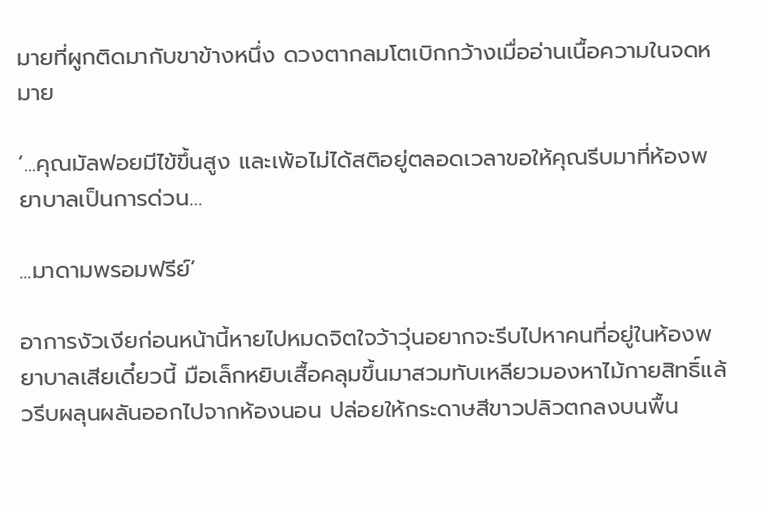มายที่ผูกติดมากับขาข้างหนึ่ง ดวงตากลมโตเบิกกว้างเมื่ออ่านเนื้อความในจดหมาย

‘...คุณมัลฟอยมีไข้ขึ้นสูง และเพ้อไม่ได้สติอยู่ตลอดเวลาขอให้คุณรีบมาที่ห้องพยาบาลเป็นการด่วน…

...มาดามพรอมฟรีย์’

อาการงัวเงียก่อนหน้านี้หายไปหมดจิตใจว้าวุ่นอยากจะรีบไปหาคนที่อยู่ในห้องพยาบาลเสียเดี๋ยวนี้ มือเล็กหยิบเสื้อคลุมขึ้นมาสวมทับเหลียวมองหาไม้กายสิทธิ์แล้วรีบผลุนผลันออกไปจากห้องนอน ปล่อยให้กระดาษสีขาวปลิวตกลงบนพื้น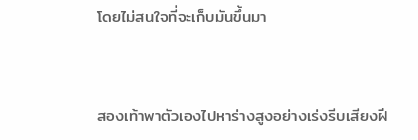โดยไม่สนใจที่จะเก็บมันขึ้นมา


สองเท้าพาตัวเองไปหาร่างสูงอย่างเร่งรีบเสียงฝี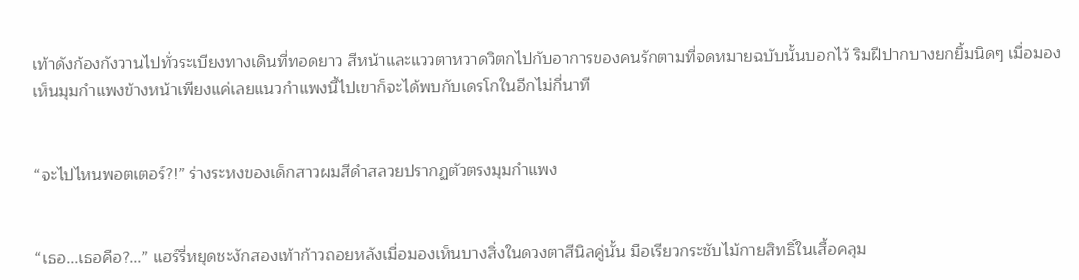เท้าดังก้องกังวานไปทั่วระเบียงทางเดินที่ทอดยาว สีหน้าและแววตาหวาดวิตกไปกับอาการของคนรักตามที่จดหมายฉบับนั้นบอกไว้ ริมฝีปากบางยกยิ้มนิดๆ เมื่อมองเห็นมุมกำแพงข้างหน้าเพียงแค่เลยแนวกำแพงนี้ไปเขาก็จะได้พบกับเดรโกในอีกไม่กี่นาที


“จะไปไหนพอตเตอร์?!” ร่างระหงของเด็กสาวผมสีดำสลวยปรากฏตัวตรงมุมกำแพง


“เธอ...เธอคือ?...” แฮร์รี่หยุดชะงักสองเท้าก้าวถอยหลังเมื่อมองเห็นบางสิ่งในดวงตาสีนิลคู่นั้น มือเรียวกระชับไม้กายสิทธิ์ในเสื้อคลุม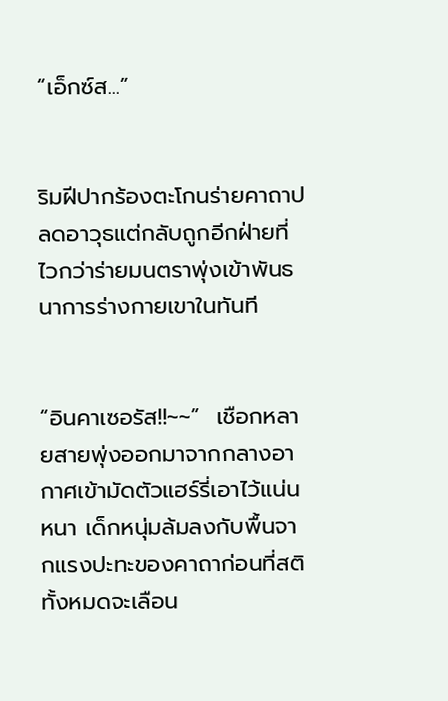“เอ็กซ์ส...”


ริมฝีปากร้องตะโกนร่ายคาถาปลดอาวุธแต่กลับถูกอีกฝ่ายที่ไวกว่าร่ายมนตราพุ่งเข้าพันธนาการร่างกายเขาในทันที


“อินคาเซอรัส!!~~”  เชือกหลายสายพุ่งออกมาจากกลางอากาศเข้ามัดตัวแฮร์รี่เอาไว้แน่นหนา เด็กหนุ่มล้มลงกับพื้นจากแรงปะทะของคาถาก่อนที่สติทั้งหมดจะเลือน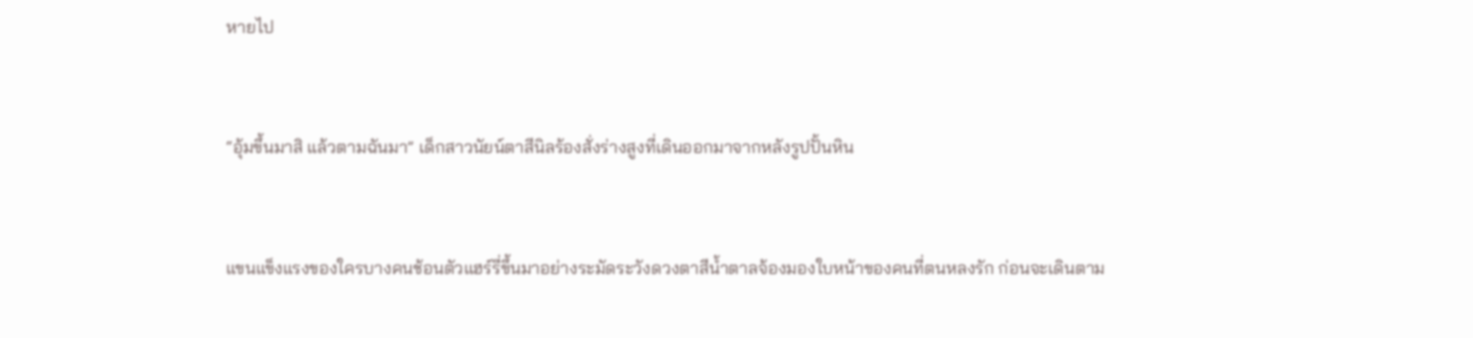หายไป


“อุ้มขึ้นมาสิ แล้วตามฉันมา” เด็กสาวนัยน์ตาสีนิลร้องสั่งร่างสูงที่เดินออกมาจากหลังรูปปั้นหิน


แขนแข็งแรงของใครบางคนช้อนตัวแฮร์รี่ขึ้นมาอย่างระมัดระวังดวงตาสีน้ำตาลจ้องมองใบหน้าของคนที่ตนหลงรัก ก่อนจะเดินตาม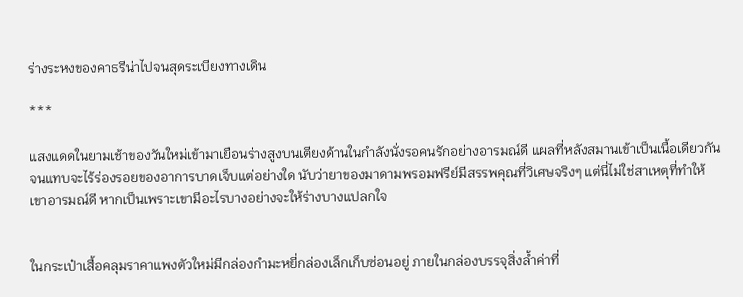ร่างระหงของคาธรีน่าไปจนสุดระเบียงทางเดิน

***

แสงแดดในยามเช้าของวันใหม่เข้ามาเยือนร่างสูงบนเตียงด้านในกำลังนั่งรอคนรักอย่างอารมณ์ดี แผลที่หลังสมานเข้าเป็นเนื้อเดียวกันจนแทบจะไร้ร่องรอยของอาการบาดเจ็บแต่อย่างใด นับว่ายาของมาดามพรอมฟรีย์มีสรรพคุณที่วิเศษจริงๆ แต่นี่ไม่ใช่สาเหตุที่ทำให้เขาอารมณ์ดี หากเป็นเพราะเขามีอะไรบางอย่างจะให้ร่างบางแปลกใจ


ในกระเป๋าเสื้อคลุมราคาแพงตัวใหม่มีกล่องกำมะหยี่กล่องเล็กเก็บซ่อนอยู่ ภายในกล่องบรรจุสิ่งล้ำค่าที่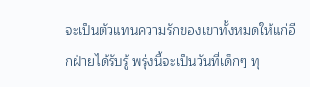จะเป็นตัวแทนความรักของเขาทั้งหมดให้แก่อีกฝ่ายได้รับรู้ พรุ่งนี้จะเป็นวันที่เด็กๆ ทุ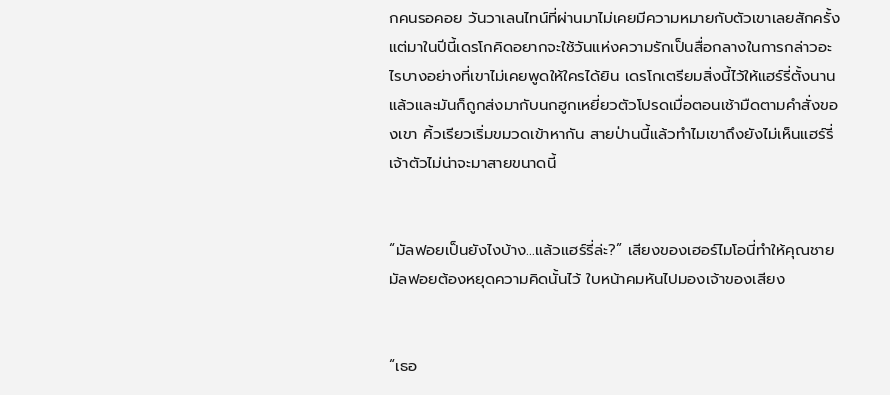กคนรอคอย วันวาเลนไทน์ที่ผ่านมาไม่เคยมีความหมายกับตัวเขาเลยสักครั้ง แต่มาในปีนี้เดรโกคิดอยากจะใช้วันแห่งความรักเป็นสื่อกลางในการกล่าวอะไรบางอย่างที่เขาไม่เคยพูดให้ใครได้ยิน เดรโกเตรียมสิ่งนี้ไว้ให้แฮร์รี่ตั้งนานแล้วและมันก็ถูกส่งมากับนกฮูกเหยี่ยวตัวโปรดเมื่อตอนเช้ามืดตามคำสั่งของเขา คิ้วเรียวเริ่มขมวดเข้าหากัน สายป่านนี้แล้วทำไมเขาถึงยังไม่เห็นแฮร์รี่ เจ้าตัวไม่น่าจะมาสายขนาดนี้


“มัลฟอยเป็นยังไงบ้าง...แล้วแฮร์รี่ล่ะ?” เสียงของเฮอร์ไมโอนี่ทำให้คุณชายมัลฟอยต้องหยุดความคิดนั้นไว้ ใบหน้าคมหันไปมองเจ้าของเสียง


“เธอ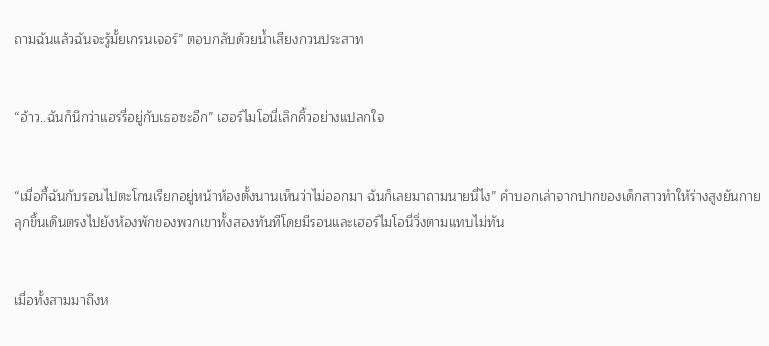ถามฉันแล้วฉันจะรู้มั้ยเกรนเจอร์” ตอบกลับด้วยน้ำเสียงกวนประสาท


“อ้าว..ฉันก็นึกว่าแฮรรี่อยู่กับเธอซะอีก” เฮอร์ไมโอนี่เลิกคิ้วอย่างแปลกใจ


“เมื่อกี้ฉันกับรอนไปตะโกนเรียกอยู่หน้าห้องตั้งนานเห็นว่าไม่ออกมา ฉันก็เลยมาถามนายนี่ไง” คำบอกเล่าจากปากของเด็กสาวทำให้ร่างสูงยันกายลุกขึ้นเดินตรงไปยังห้องพักของพวกเขาทั้งสองทันทีโดยมีรอนและเฮอร์ไมโอนี่วิ่งตามแทบไม่ทัน


เมื่อทั้งสามมาถึงห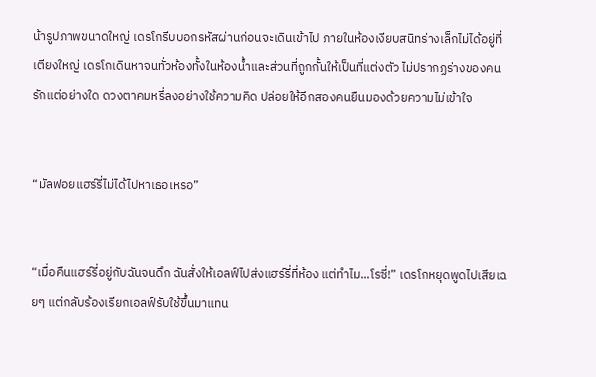น้ารูปภาพขนาดใหญ่ เดรโกรีบบอกรหัสผ่านก่อนจะเดินเข้าไป ภายในห้องเงียบสนิทร่างเล็กไม่ได้อยู่ที่เตียงใหญ่ เดรโกเดินหาจนทั่วห้องทั้งในห้องน้ำและส่วนที่ถูกกั้นให้เป็นที่แต่งตัว ไม่ปรากฏร่างของคนรักแต่อย่างใด ดวงตาคมหรี่ลงอย่างใช้ความคิด ปล่อยให้อีกสองคนยืนมองด้วยความไม่เข้าใจ


“มัลฟอยแฮร์รี่ไม่ได้ไปหาเธอเหรอ”


“เมื่อคืนแฮร์รี่อยู่กับฉันจนดึก ฉันสั่งให้เอลฟ์ไปส่งแฮร์รี่ที่ห้อง แต่ทำไม...โรซี่!” เดรโกหยุดพูดไปเสียเฉยๆ แต่กลับร้องเรียกเอลฟ์รับใช้ขึ้นมาแทน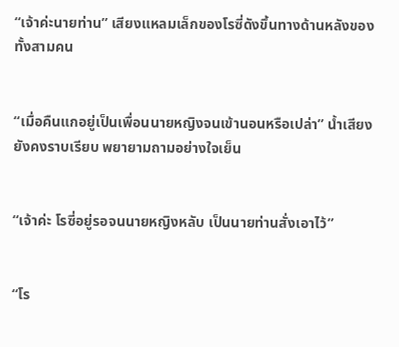“เจ้าค่ะนายท่าน” เสียงแหลมเล็กของโรซี่ดังขึ้นทางด้านหลังของทั้งสามคน


“เมื่อคืนแกอยู่เป็นเพื่อนนายหญิงจนเข้านอนหรือเปล่า” น้ำเสียงยังคงราบเรียบ พยายามถามอย่างใจเย็น


“เจ้าค่ะ โรซี่อยู่รอจนนายหญิงหลับ เป็นนายท่านสั่งเอาไว้”


“โร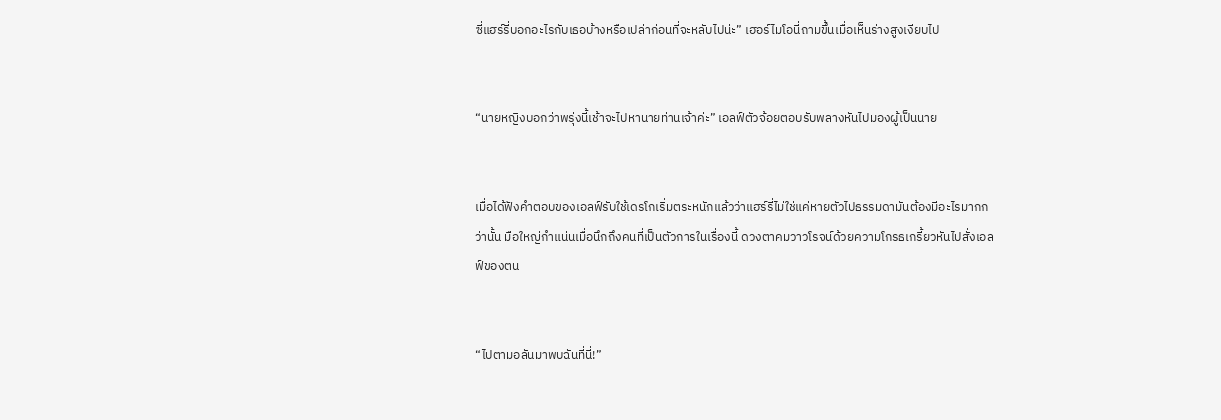ซี่แฮร์รี่บอกอะไรกับเธอบ้างหรือเปล่าก่อนที่จะหลับไปน่ะ” เฮอร์ไมโอนี่ถามขึ้นเมื่อเห็นร่างสูงเงียบไป


“นายหญิงบอกว่าพรุ่งนี้เช้าจะไปหานายท่านเจ้าค่ะ” เอลฟ์ตัวจ้อยตอบรับพลางหันไปมองผู้เป็นนาย


เมื่อได้ฟังคำตอบของเอลฟ์รับใช้เดรโกเริ่มตระหนักแล้วว่าแฮร์รี่ไม่ใช่แค่หายตัวไปธรรมดามันต้องมีอะไรมากกว่านั้น มือใหญ่กำแน่นเมื่อนึกถึงคนที่เป็นตัวการในเรื่องนี้ ดวงตาคมวาวโรจน์ด้วยความโกรธเกรี้ยวหันไปสั่งเอลฟ์ของตน


“ไปตามอลันมาพบฉันที่นี่!”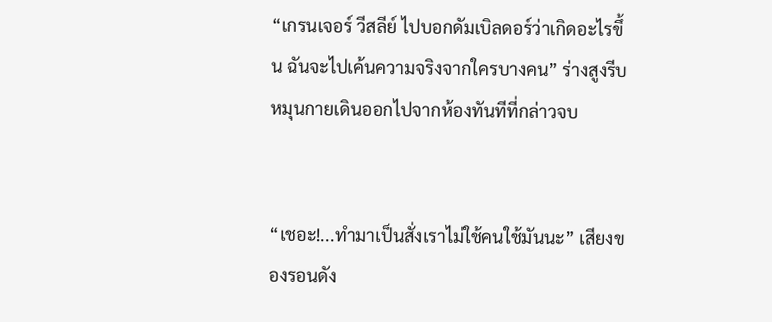“เกรนเจอร์ วีสลีย์ ไปบอกดัมเบิลดอร์ว่าเกิดอะไรขึ้น ฉันจะไปเค้นความจริงจากใครบางคน” ร่างสูงรีบหมุนกายเดินออกไปจากห้องทันทีที่กล่าวจบ


“เชอะ!...ทำมาเป็นสั่งเราไม่ใช้คนใช้มันนะ” เสียงของรอนดัง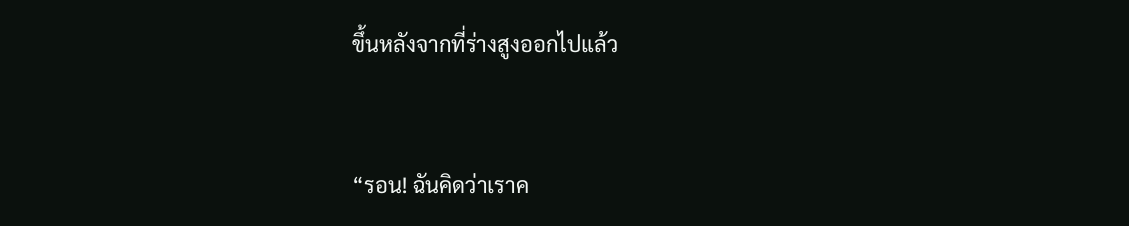ขึ้นหลังจากที่ร่างสูงออกไปแล้ว


“รอน! ฉันคิดว่าเราค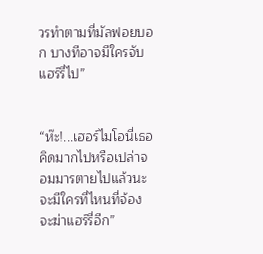วรทำตามที่มัลฟอยบอก บางทีอาจมีใครจับแฮร์รี่ไป”


“ห๊ะ!...เฮอร์ไมโอนี่เธอคิดมากไปหรือเปล่าจอมมารตายไปแล้วนะ จะมีใครที่ไหนที่จ้องจะฆ่าแฮร์รี่อีก”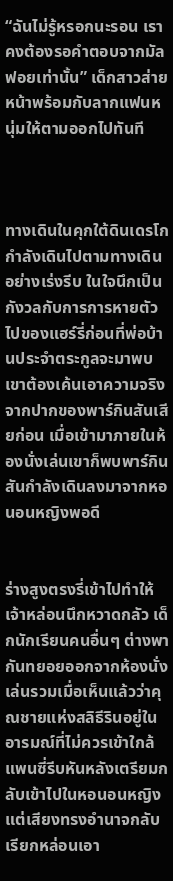“ฉันไม่รู้หรอกนะรอน เราคงต้องรอคำตอบจากมัลฟอยเท่านั้น” เด็กสาวส่ายหน้าพร้อมกับลากแฟนหนุ่มให้ตามออกไปทันที



ทางเดินในคุกใต้ดินเดรโกกำลังเดินไปตามทางเดินอย่างเร่งรีบ ในใจนึกเป็นกังวลกับการการหายตัวไปของแฮร์รี่ก่อนที่พ่อบ้านประจำตระกูลจะมาพบเขาต้องเค้นเอาความจริงจากปากของพาร์กินสันเสียก่อน เมื่อเข้ามาภายในห้องนั่งเล่นเขาก็พบพาร์กินสันกำลังเดินลงมาจากหอนอนหญิงพอดี


ร่างสูงตรงรี่เข้าไปทำให้เจ้าหล่อนนึกหวาดกลัว เด็กนักเรียนคนอื่นๆ ต่างพากันทยอยออกจากห้องนั่งเล่นรวมเมื่อเห็นแล้วว่าคุณชายแห่งสลิธีรินอยู่ในอารมณ์ที่ไม่ควรเข้าใกล้ แพนซี่รีบหันหลังเตรียมกลับเข้าไปในหอนอนหญิง แต่เสียงทรงอำนาจกลับเรียกหล่อนเอา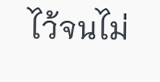ไว้จนไม่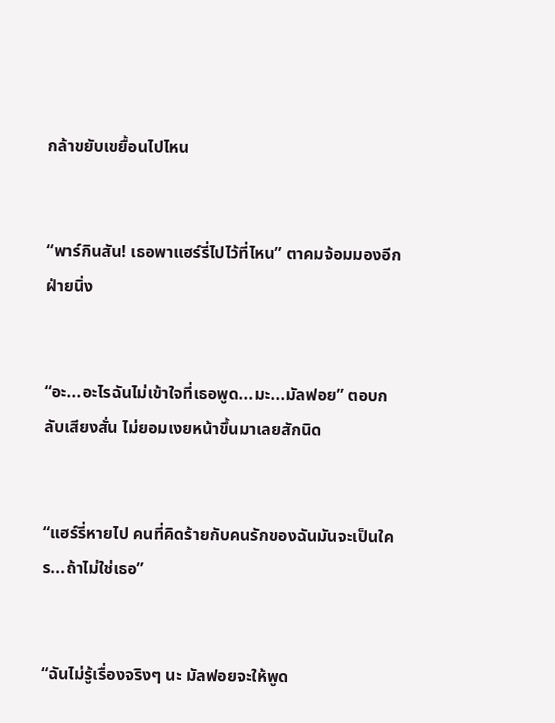กล้าขยับเขยื้อนไปไหน


“พาร์กินสัน! เธอพาแฮร์รี่ไปไว้ที่ไหน” ตาคมจ้อมมองอีกฝ่ายนิ่ง


“อะ...อะไรฉันไม่เข้าใจที่เธอพูด...มะ...มัลฟอย” ตอบกลับเสียงสั่น ไม่ยอมเงยหน้าขึ้นมาเลยสักนิด


“แฮร์รี่หายไป คนที่คิดร้ายกับคนรักของฉันมันจะเป็นใคร...ถ้าไม่ใช่เธอ”


“ฉันไม่รู้เรื่องจริงๆ นะ มัลฟอยจะให้พูด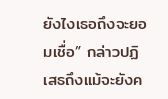ยังไงเธอถึงจะยอมเชื่อ” กล่าวปฏิเสธถึงแม้จะยังค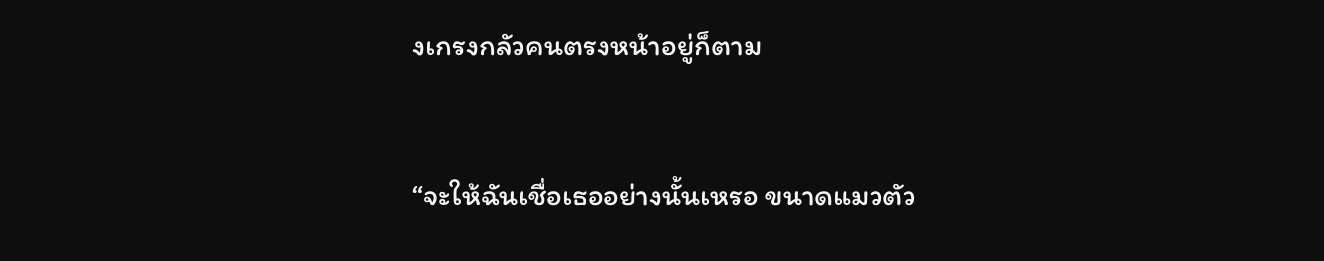งเกรงกลัวคนตรงหน้าอยู่ก็ตาม


“จะให้ฉันเชื่อเธออย่างนั้นเหรอ ขนาดแมวตัว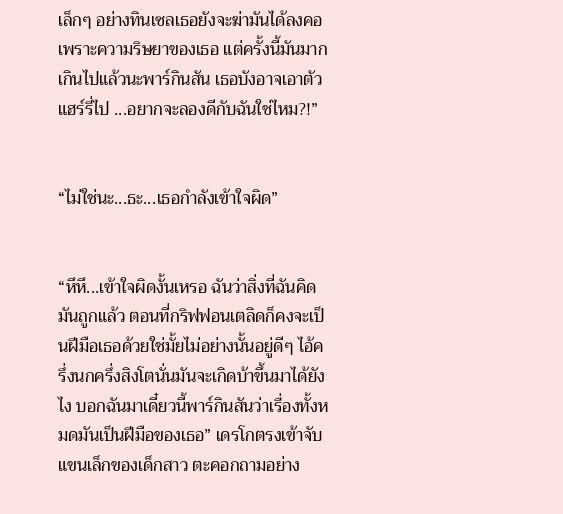เล็กๆ อย่างทินเซลเธอยังจะฆ่ามันได้ลงคอเพราะความริษยาของเธอ แต่ครั้งนี้มันมากเกินไปแล้วนะพาร์กินสัน เธอบังอาจเอาตัวแฮร์รี่ไป ...อยากจะลองดีกับฉันใช่ไหม?!”


“ไม่ใช่นะ...ธะ...เธอกำลังเข้าใจผิด”


“หึหึ...เข้าใจผิดงั้นเหรอ ฉันว่าสิ่งที่ฉันคิดมันถูกแล้ว ตอนที่กริฟฟอนเตลิดก็คงจะเป็นฝีมือเธอด้วยใช่มั้ยไม่อย่างนั้นอยู่ดีๆ ไอ้ครึ่งนกครึ่งสิงโตนั่นมันจะเกิดบ้าขึ้นมาได้ยังไง บอกฉันมาเดี๋ยวนี้พาร์กินสันว่าเรื่องทั้งหมดมันเป็นฝีมือของเธอ” เดรโกตรงเข้าจับแขนเล็กของเด็กสาว ตะคอกถามอย่าง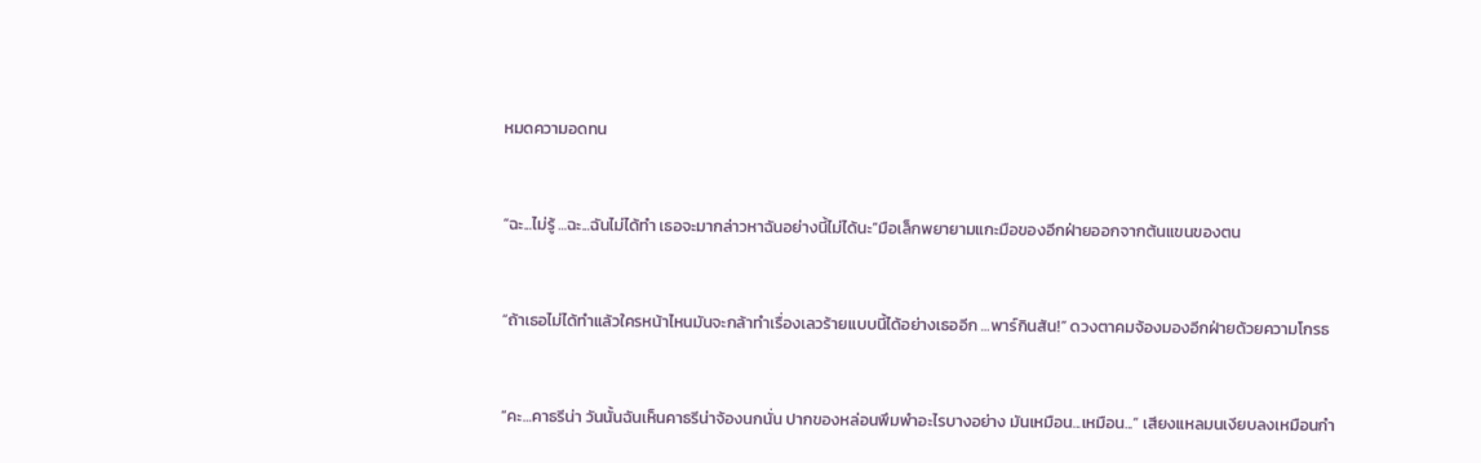หมดความอดทน


“ฉะ...ไม่รู้ ...ฉะ...ฉันไม่ได้ทำ เธอจะมากล่าวหาฉันอย่างนี้ไม่ได้นะ”มือเล็กพยายามแกะมือของอีกฝ่ายออกจากต้นแขนของตน


“ถ้าเธอไม่ได้ทำแล้วใครหน้าไหนมันจะกล้าทำเรื่องเลวร้ายแบบนี้ได้อย่างเธออีก ...พาร์กินสัน!” ดวงตาคมจ้องมองอีกฝ่ายด้วยความโกรธ


“คะ...คาธรีน่า วันนั้นฉันเห็นคาธรีน่าจ้องนกนั่น ปากของหล่อนพึมพำอะไรบางอย่าง มันเหมือน...เหมือน...” เสียงแหลมนเงียบลงเหมือนกำ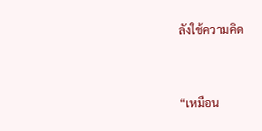ลังใช้ความคิด


“เหมือน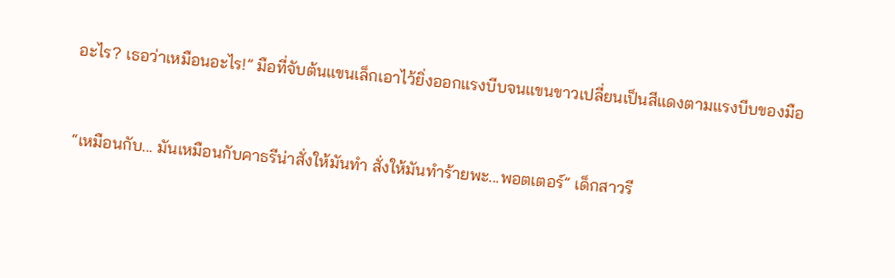อะไร? เธอว่าเหมือนอะไร!” มือที่จับต้นแขนเล็กเอาไว้ยิ่งออกแรงบีบจนแขนขาวเปลี่ยนเป็นสีแดงตามแรงบีบของมือ


“เหมือนกับ... มันเหมือนกับคาธรีน่าสั่งให้มันทำ สั่งให้มันทำร้ายพะ...พอตเตอร์” เด็กสาวรี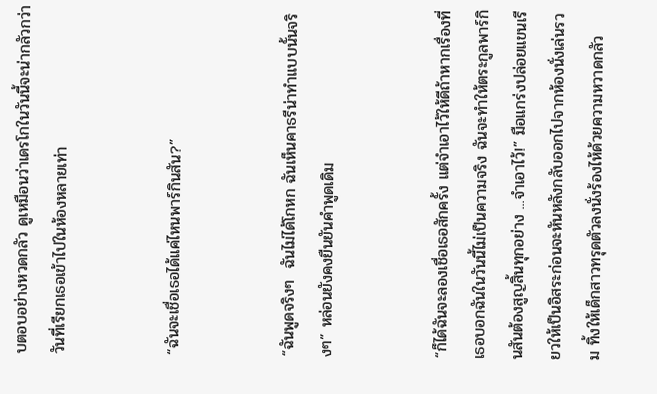บตอบอย่างหวดกลัว ดูเหมือนว่าเดรโกในวันนี้จะน่ากลัวกว่าวันที่เรียกเธอเข้าไปในห้องหลายเท่า


“ฉันจะเชื่อเธอได้แค่ไหนพาร์กินสัน?”


“ฉันพูดจริงๆ  ฉันไม่ได้โกหก ฉันเห็นคาธรีน่าทำแบบนั้นจริงๆ” หล่อนยังคงยืนยันคำพูดเดิม


“ก็ได้ฉันจะลองเชื่อเธอสักครั้ง แต่จำเอาไว้ให้ดีถ้าหากเรื่องที่เธอบอกฉันในวันนี้ไม่เป็นความจริง ฉันจะทำให้ตระกูลพาร์กินสันต้องสูญสิ้นทุกอย่าง ...จำเอาไว้!” มือแกร่งปล่อยแขนเรียวให้เป็นอิสระก่อนจะหันหลังกลับออกไปจากห้องนั่งเล่นรวม ทิ้งให้เด็กสาวทรุดตัวลงนั่งร้องไห้ด้วยความหวาดกลัว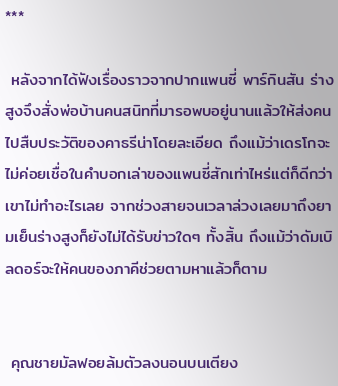***

 หลังจากได้ฟังเรื่องราวจากปากแพนซี่ พาร์กินสัน ร่างสูงจึงสั่งพ่อบ้านคนสนิทที่มารอพบอยู่นานแล้วให้ส่งคนไปสืบประวัติของคาธรีน่าโดยละเอียด ถึงแม้ว่าเดรโกจะไม่ค่อยเชื่อในคำบอกเล่าของแพนซี่สักเท่าไหร่แต่ก็ดีกว่าเขาไม่ทำอะไรเลย จากช่วงสายจนเวลาล่วงเลยมาถึงยามเย็นร่างสูงก็ยังไม่ได้รับข่าวใดๆ ทั้งสิ้น ถึงแม้ว่าดัมเบิลดอร์จะให้คนของภาคีช่วยตามหาแล้วก็ตาม


 คุณชายมัลฟอยล้มตัวลงนอนบนเตียง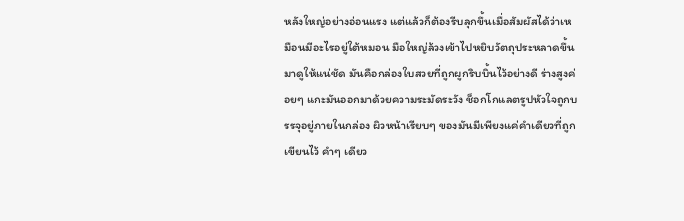หลังใหญ่อย่างอ่อนแรง แต่แล้วก็ต้องรีบลุกขึ้นเมื่อสัมผัสได้ว่าเหมือนมีอะไรอยู่ใต้หมอน มือใหญ่ล้วงเข้าไปหยิบวัตถุประหลาดขึ้นมาดูให้แน่ชัด มันคือกล่องใบสวยที่ถูกผูกริบบิ้นไว้อย่างดี ร่างสูงค่อยๆ แกะมันออกมาด้วยความระมัดระวัง ช็อกโกแลตรูปหัวใจถูกบรรจุอยู่ภายในกล่อง ผิวหน้าเรียบๆ ของมันมีเพียงแค่คำเดียวที่ถูกเขียนไว้ คำๆ เดียว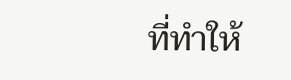ที่ทำให้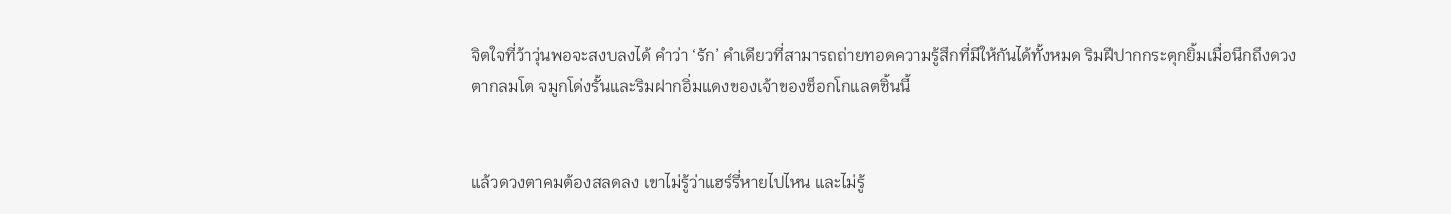จิตใจที่ว้าวุ่นพอจะสงบลงได้ คำว่า ‘รัก’ คำเดียวที่สามารถถ่ายทอดความรู้สึกที่มีให้กันได้ทั้งหมด ริมฝีปากกระตุกยิ้มเมื่อนึกถึงดวงตากลมโต จมูกโด่งรั้นและริมฝากอิ่มแดงของเจ้าของช็อกโกแลตชิ้นนี้


แล้วดวงตาคมต้องสลดลง เขาไม่รู้ว่าแฮร์รี่หายไปไหน และไม่รู้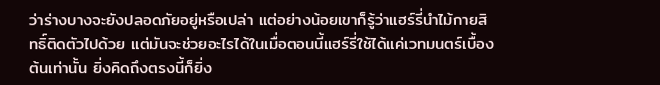ว่าร่างบางจะยังปลอดภัยอยู่หรือเปล่า แต่อย่างน้อยเขาก็รู้ว่าแฮร์รี่นำไม้กายสิทธิ์ติดตัวไปด้วย แต่มันจะช่วยอะไรได้ในเมื่อตอนนี้แฮร์รี่ใช้ได้แค่เวทมนตร์เบื้องต้นเท่านั้น ยิ่งคิดถึงตรงนี้ก็ยิ่ง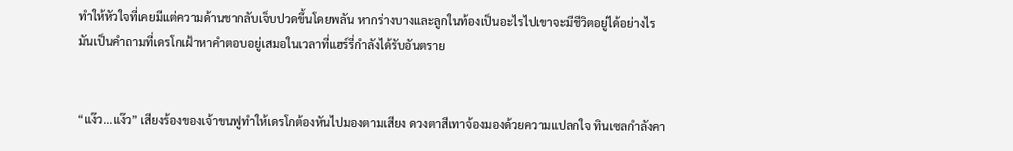ทำให้หัวใจที่เคยมีแต่ความด้านชากลับเจ็บปวดขึ้นโดยพลัน หากร่างบางและลูกในท้องเป็นอะไรไปเขาจะมีชีวิตอยู่ได้อย่างไร มันเป็นคำถามที่เดรโกเฝ้าหาคำตอบอยู่เสมอในเวลาที่แฮร์รี่กำลังได้รับอันตราย


“แง๊ว...แง๊ว” เสียงร้องของเจ้าขนฟูทำให้เดรโกต้องหันไปมองตามเสียง ดวงตาสีเทาจ้องมองด้วยความแปลกใจ ทินเซลกำลังคา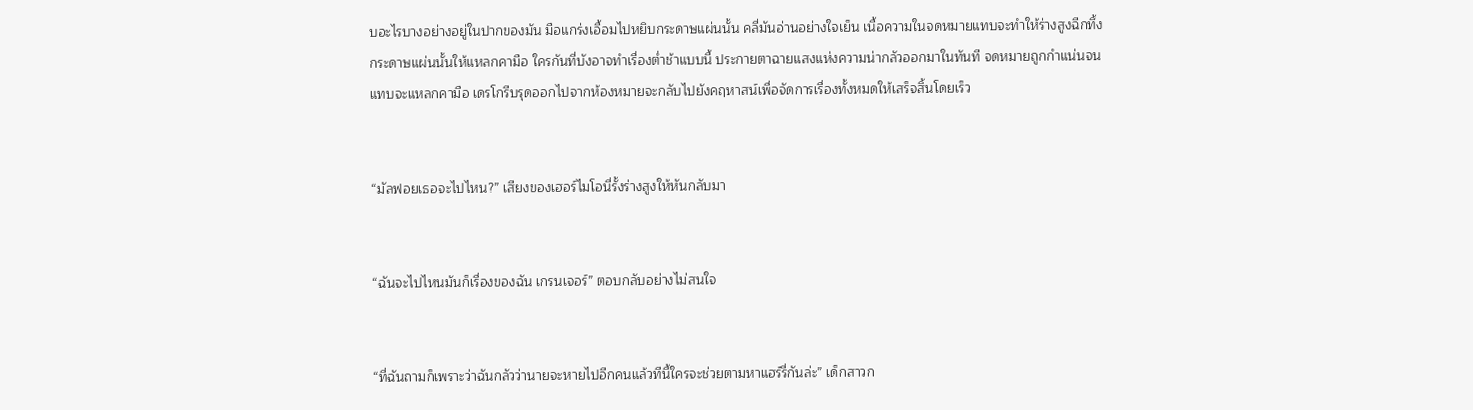บอะไรบางอย่างอยู่ในปากของมัน มือแกร่งเอื้อมไปหยิบกระดาษแผ่นนั้น คลี่มันอ่านอย่างใจเย็น เนื้อความในจดหมายแทบจะทำให้ร่างสูงฉีกทึ้งกระดาษแผ่นนั้นให้แหลกคามือ ใครกันที่บังอาจทำเรื่องต่ำช้าแบบนี้ ประกายตาฉายแสงแห่งความน่ากลัวออกมาในทันที จดหมายถูกกำแน่นจนแทบจะแหลกคามือ เดรโกรีบรุดออกไปจากห้องหมายจะกลับไปยังคฤหาสน์เพื่อจัดการเรื่องทั้งหมดให้เสร็จสิ้นโดยเร็ว


“มัลฟอยเธอจะไปไหน?” เสียงของเฮอร์ไมโอนี่รั้งร่างสูงให้หันกลับมา


“ฉันจะไปไหนมันก็เรื่องของฉัน เกรนเจอร์” ตอบกลับอย่างไม่สนใจ


“ที่ฉันถามก็เพราะว่าฉันกลัวว่านายจะหายไปอีกคนแล้วทีนี้ใครจะช่วยตามหาแฮร์รี่กันล่ะ” เด็กสาวก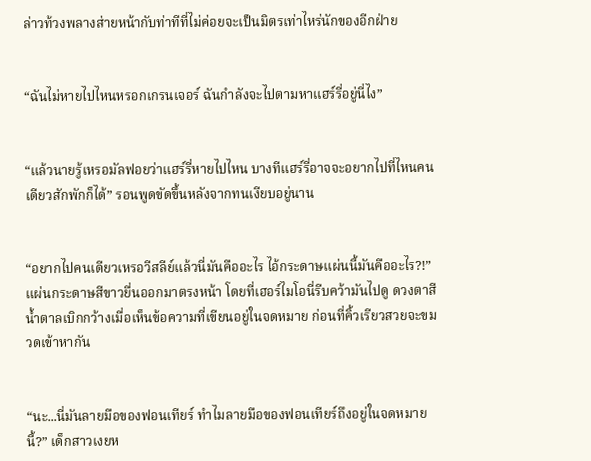ล่าวท้วงพลางส่ายหน้ากับท่าทีที่ไม่ค่อยจะเป็นมิตรเท่าไหร่นักของอีกฝ่าย


“ฉันไม่หายไปไหนหรอกเกรนเจอร์ ฉันกำลังจะไปตามหาแฮร์รี่อยู่นี่ไง”


“แล้วนายรู้เหรอมัลฟอยว่าแฮร์รี่หายไปไหน บางทีแฮร์รี่อาจจะอยากไปที่ไหนคนเดียวสักพักก็ได้” รอนพูดขัดขึ้นหลังจากทนเงียบอยู่นาน


“อยากไปคนเดียวเหรอวีสลีย์แล้วนี่มันคืออะไร ไอ้กระดาษแผ่นนี้มันคืออะไร?!” แผ่นกระดาษสีขาวยื่นออกมาตรงหน้า โดยที่เฮอร์ไมโอนี่รีบคว้ามันไปดู ดวงตาสีน้ำตาลเบิกกว้างเมื่อเห็นข้อความที่เขียนอยู่ในจดหมาย ก่อนที่คิ้วเรียวสวยจะขมวดเข้าหากัน


“นะ...นี่มันลายมือของฟอนเทียร์ ทำไมลายมือของฟอนเทียร์ถึงอยู่ในจดหมายนี้?” เด็กสาวเงยห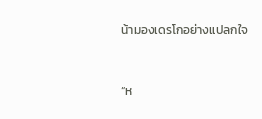น้ามองเดรโกอย่างแปลกใจ


“ห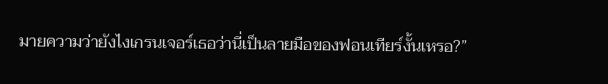มายความว่ายังไงเกรนเจอร์เธอว่านี่เป็นลายมือของฟอนเทียร์งั้นเหรอ?”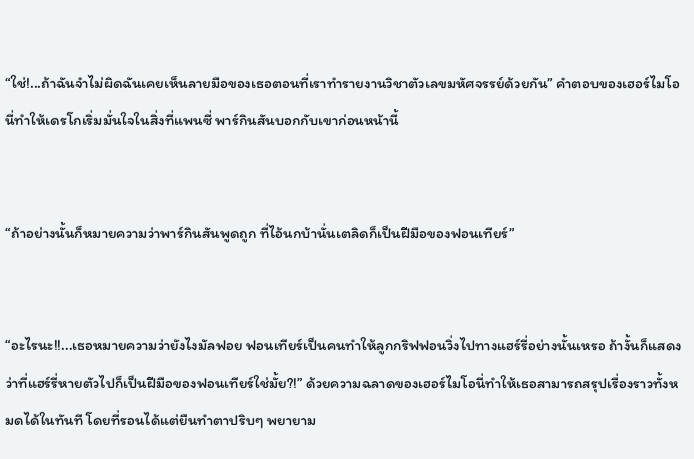“ใช่!...ถ้าฉันจำไม่ผิดฉันเคยเห็นลายมือของเธอตอนที่เราทำรายงานวิชาตัวเลขมหัศจรรย์ด้วยกัน” คำตอบของเฮอร์ไมโอนี่ทำให้เดรโกเริ่มมั่นใจในสิ่งที่แพนซี่ พาร์กินสันบอกกับเขาก่อนหน้านี้


“ถ้าอย่างนั้นก็หมายความว่าพาร์กินสันพูดถูก ที่ไอ้นกบ้านั่นเตลิดก็เป็นฝีมือของฟอนเทียร์”


“อะไรนะ!!...เธอหมายความว่ายังไงมัลฟอย ฟอนเทียร์เป็นคนทำให้ลูกกริฟฟอนวิ่งไปทางแฮร์รี่อย่างนั้นเหรอ ถ้างั้นก็แสดงว่าที่แฮร์รี่หายตัวไปก็เป็นฝีมือของฟอนเทียร์ใช่มั้ย?!” ด้วยความฉลาดของเฮอร์ไมโอนี่ทำให้เธอสามารถสรุปเรื่องราวทั้งหมดได้ในทันที โดยที่รอนได้แต่ยืนทำตาปริบๆ พยายาม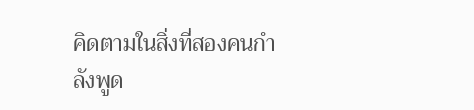คิดตามในสิ่งที่สองคนกำลังพูด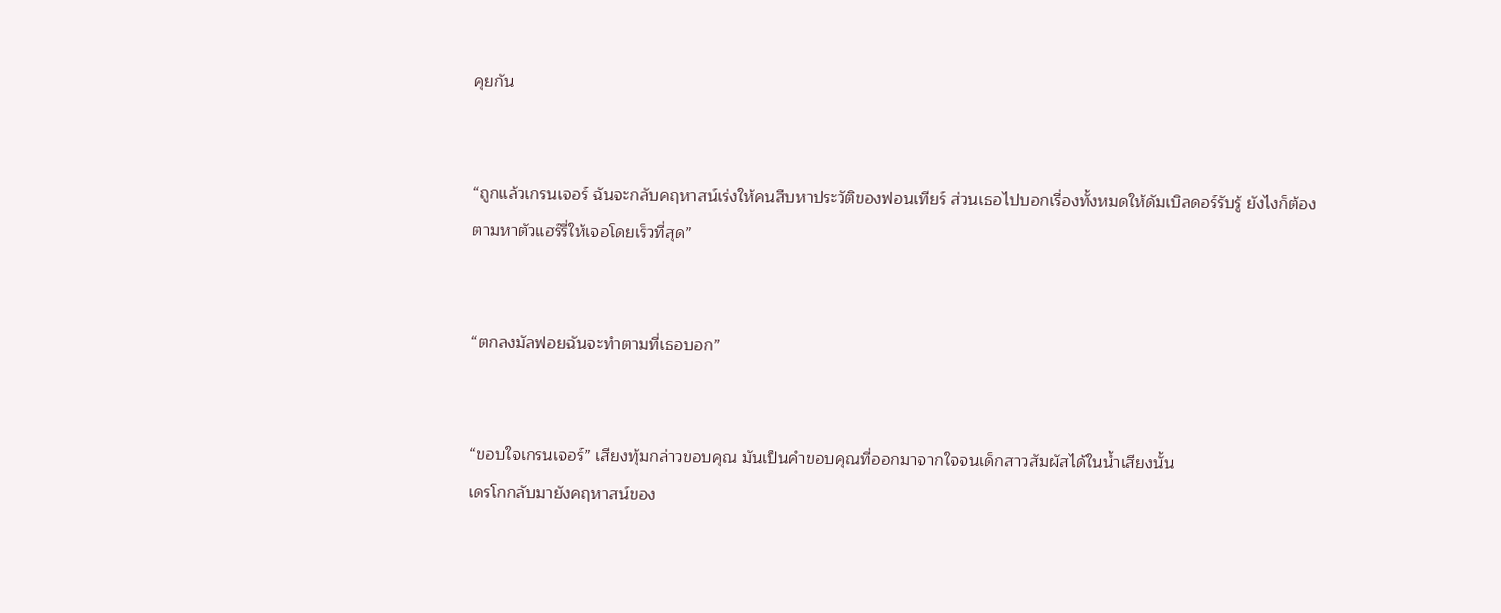คุยกัน


“ถูกแล้วเกรนเจอร์ ฉันจะกลับคฤหาสน์เร่งให้คนสืบหาประวัติของฟอนเทียร์ ส่วนเธอไปบอกเรื่องทั้งหมดให้ดัมเบิลดอร์รับรู้ ยังไงก็ต้องตามหาตัวแฮร์รี่ให้เจอโดยเร็วที่สุด”


“ตกลงมัลฟอยฉันจะทำตามที่เธอบอก”


“ขอบใจเกรนเจอร์” เสียงทุ้มกล่าวขอบคุณ มันเป็นคำขอบคุณที่ออกมาจากใจจนเด็กสาวสัมผัสได้ในน้ำเสียงนั้น
เดรโกกลับมายังคฤหาสน์ของ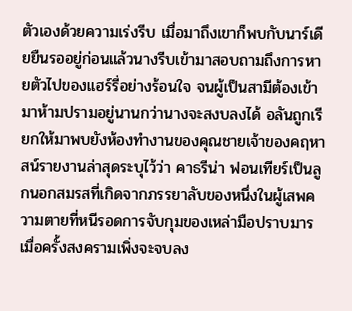ตัวเองด้วยความเร่งรีบ เมื่อมาถึงเขาก็พบกับนาร์เดียยืนรออยู่ก่อนแล้วนางรีบเข้ามาสอบถามถึงการหายตัวไปของแฮร์รี่อย่างร้อนใจ จนผู้เป็นสามีต้องเข้ามาห้ามปรามอยู่นานกว่านางจะสงบลงได้ อลันถูกเรียกให้มาพบยังห้องทำงานของคุณชายเจ้าของคฤหาสน์รายงานล่าสุดระบุไว้ว่า คาธรีน่า ฟอนเทียร์เป็นลูกนอกสมรสที่เกิดจากภรรยาลับของหนึ่งในผู้เสพความตายที่หนีรอดการจับกุมของเหล่ามือปราบมาร เมื่อครั้งสงครามเพิ่งจะจบลง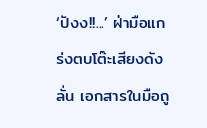‘ปังง!!...’ ฝ่ามือแกร่งตบโต๊ะเสียงดังลั่น เอกสารในมือถู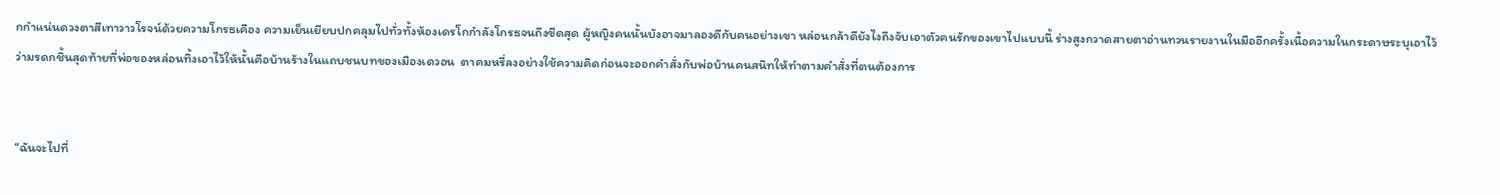กกำแน่นดวงตาสีเทาวาวโรจน์ด้วยความโกรธเคือง ความเย็นเยียบปกคลุมไปทั่วทั้งห้องเดรโกกำลังโกรธจนถึงขีดสุด ผู้หญิงคนนั้นบังอาจมาลองดีกับคนอย่างเขา หล่อนกล้าดียังไงถึงจับเอาตัวคนรักของเขาไปแบบนี้ ร่างสูงกวาดสายตาอ่านทวนรายงานในมืออีกครั้งเนื้อความในกระดาษระบุเอาไว้ว่ามรดกชิ้นสุดท้ายที่พ่อของหล่อนทิ้งเอาไว้ให้นั้นคือบ้านร้างในแถบชนบทของเมืองเดวอน  ตาคมหรี่ลงอย่างใช้ความคิดก่อนจะออกคำสั่งกับพ่อบ้านคนสนิทให้ทำตามคำสั่งที่ตนต้องการ


“ฉันจะไปที่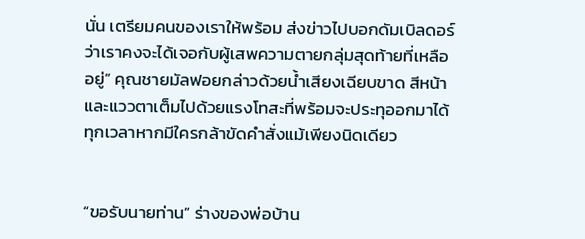นั่น เตรียมคนของเราให้พร้อม ส่งข่าวไปบอกดัมเบิลดอร์ว่าเราคงจะได้เจอกับผู้เสพความตายกลุ่มสุดท้ายที่เหลืออยู่” คุณชายมัลฟอยกล่าวด้วยน้ำเสียงเฉียบขาด สีหน้าและแววตาเต็มไปด้วยแรงโทสะที่พร้อมจะประทุออกมาได้ทุกเวลาหากมีใครกล้าขัดคำสั่งแม้เพียงนิดเดียว


“ขอรับนายท่าน” ร่างของพ่อบ้าน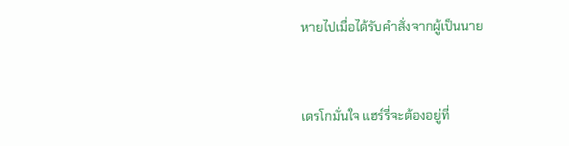หายไปเมื่อได้รับคำสั่งจากผู้เป็นนาย


เดรโกมั่นใจ แฮร์รี่จะต้องอยู่ที่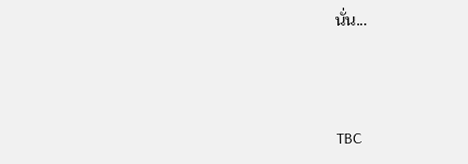นั่น...



TBC